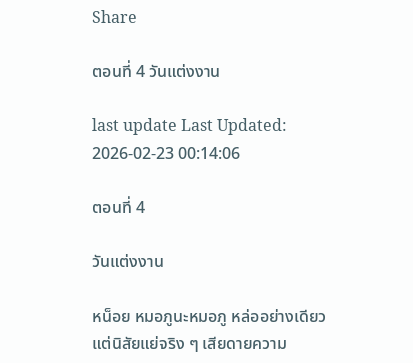Share

ตอนที่ 4 วันแต่งงาน

last update Last Updated: 2026-02-23 00:14:06

ตอนที่ 4

วันแต่งงาน

หน็อย หมอภูนะหมอภู หล่ออย่างเดียวแต่นิสัยแย่จริง ๆ เสียดายความ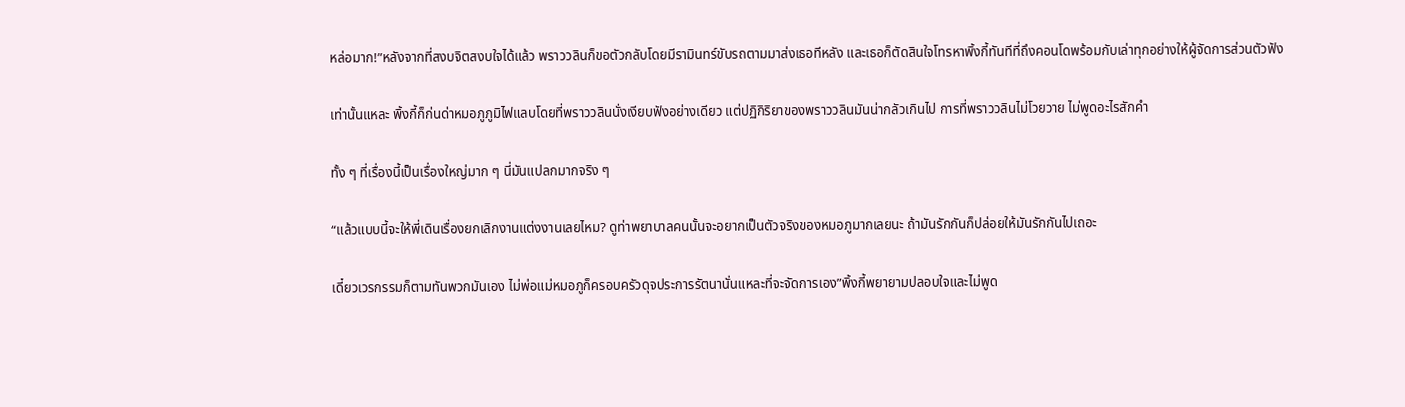หล่อมาก!”หลังจากที่สงบจิตสงบใจได้แล้ว พราววลินก็ขอตัวกลับโดยมีรามินทร์ขับรถตามมาส่งเธอทีหลัง และเธอก็ตัดสินใจโทรหาพิ้งกี้ทันทีที่ถึงคอนโดพร้อมกับเล่าทุกอย่างให้ผู้จัดการส่วนตัวฟัง

เท่านั้นแหละ พิ้งกี้ก็ก่นด่าหมอภูภูมิไฟแลบโดยที่พราววลินนั่งเงียบฟังอย่างเดียว แต่ปฏิกิริยาของพราววลินมันน่ากลัวเกินไป การที่พราววลินไม่โวยวาย ไม่พูดอะไรสักคำ

ทั้ง ๆ ที่เรื่องนี้เป็นเรื่องใหญ่มาก ๆ นี่มันแปลกมากจริง ๆ

“แล้วแบบนี้จะให้พี่เดินเรื่องยกเลิกงานแต่งงานเลยไหม? ดูท่าพยาบาลคนนั้นจะอยากเป็นตัวจริงของหมอภูมากเลยนะ ถ้ามันรักกันก็ปล่อยให้มันรักกันไปเถอะ

เดี๋ยวเวรกรรมก็ตามทันพวกมันเอง ไม่พ่อแม่หมอภูก็ครอบครัวดุจประการรัตนานั่นแหละที่จะจัดการเอง”พิ้งกี้พยายามปลอบใจและไม่พูด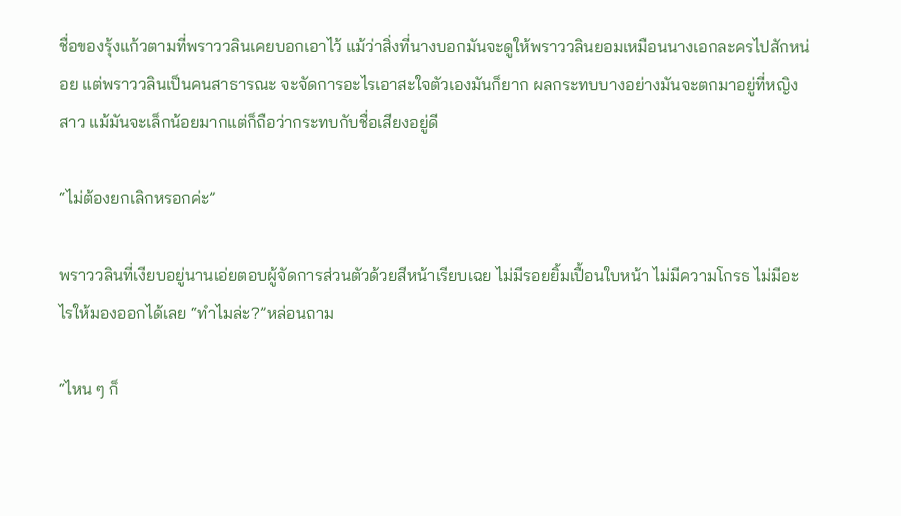ชื่อของรุ้งแก้วตามที่พราววลินเคยบอกเอาไว้ แม้ว่าสิ่งที่นางบอกมันจะดูให้พราววลินยอมเหมือนนางเอกละครไปสักหน่อย แต่พราววลินเป็นคนสาธารณะ จะจัดการอะไรเอาสะใจตัวเองมันก็ยาก ผลกระทบบางอย่างมันจะตกมาอยู่ที่หญิงสาว แม้มันจะเล็กน้อยมากแต่ก็ถือว่ากระทบกับชื่อเสียงอยู่ดี

“ไม่ต้องยกเลิกหรอกค่ะ”

พราววลินที่เงียบอยู่นานเอ่ยตอบผู้จัดการส่วนตัวด้วยสีหน้าเรียบเฉย ไม่มีรอยยิ้มเปื้อนใบหน้า ไม่มีความโกรธ ไม่มีอะไรให้มองออกได้เลย “ทำไมล่ะ?”หล่อนถาม

“ไหน ๆ ก็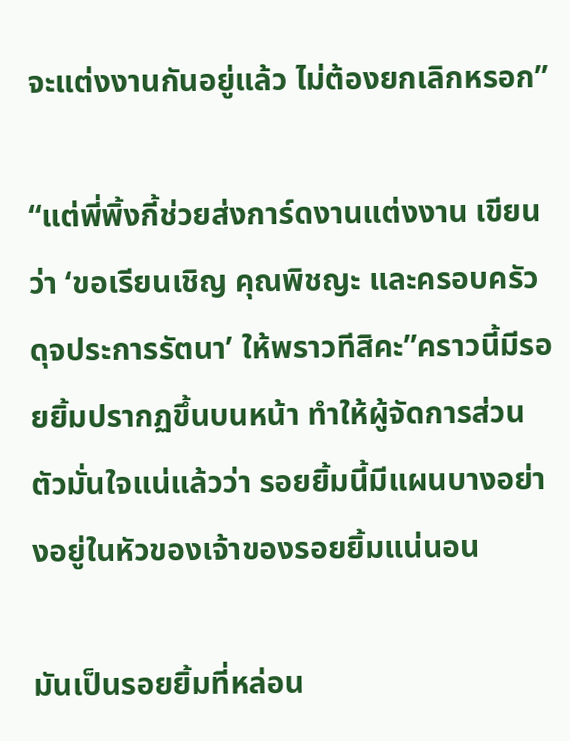จะแต่งงานกันอยู่แล้ว ไม่ต้องยกเลิกหรอก”

“แต่พี่พิ้งกี้ช่วยส่งการ์ดงานแต่งงาน เขียนว่า ‘ขอเรียนเชิญ คุณพิชญะ และครอบครัวดุจประการรัตนา’ ให้พราวทีสิคะ”คราวนี้มีรอยยิ้มปรากฏขึ้นบนหน้า ทำให้ผู้จัดการส่วนตัวมั่นใจแน่แล้วว่า รอยยิ้มนี้มีแผนบางอย่างอยู่ในหัวของเจ้าของรอยยิ้มแน่นอน

มันเป็นรอยยิ้มที่หล่อน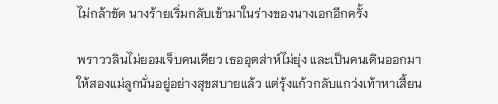ไม่กล้าขัด นางร้ายเริ่มกลับเข้ามาในร่างของนางเอกอีกครั้ง

พราววลินไม่ยอมเจ็บคนเดียว เธออุตส่าห์ไม่ยุ่ง และเป็นคนเดินออกมาให้สองแม่ลูกนั่นอยู่อย่างสุขสบายแล้ว แต่รุ้งแก้วกลับแกว่งเท้าหาเสี้ยน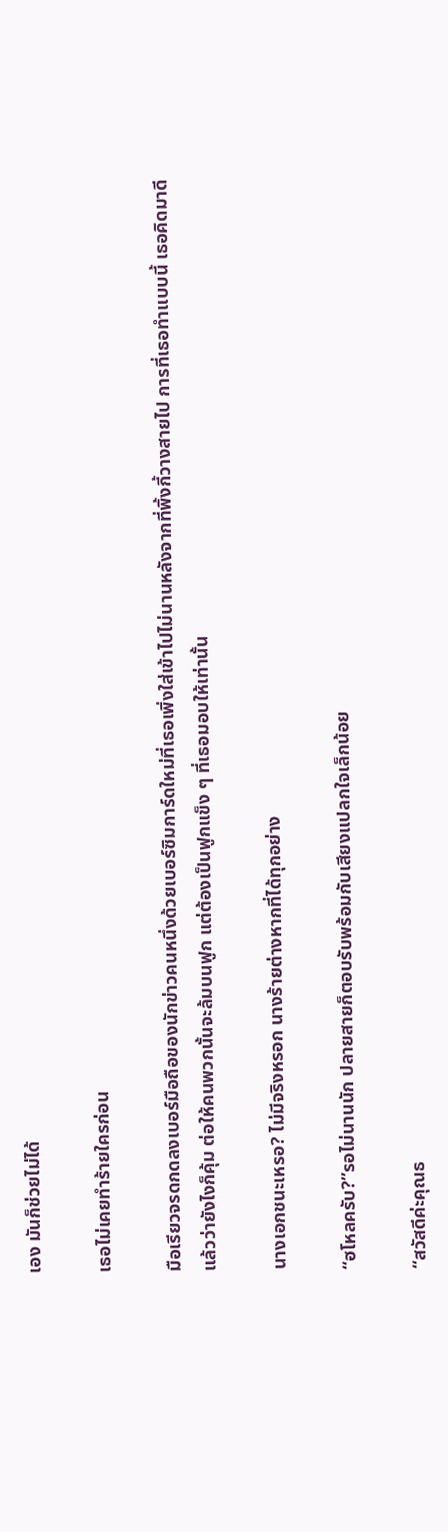เอง มันก็ช่วยไม่ได้

เธอไม่เคยทำร้ายใครก่อน

มือเรียวจรดกดลงเบอร์มือถือของนักข่าวคนหนึ่งด้วยเบอร์ซิมการ์ดใหม่ที่เธอเพิ่งใส่เข้าไปไม่นานหลังจากที่พิ้งกี้วางสายไป การที่เธอทำแบบนี้ เธอคิดมาดีแล้วว่ายังไงก็คุ้ม ต่อให้คนพวกนั้นจะล้มบนฟูก แต่ต้องเป็นฟูกแข็ง ๆ ที่เธอมอบให้เท่านั้น

นางเอกชนะเหรอ? ไม่มีจริงหรอก นางร้ายต่างหากที่ได้ทุกอย่าง

“ฮโหลครับ?”รอไม่นานนัก ปลายสายก็ตอบรับพร้อมกับเสียงแปลกใจเล็กน้อย

“สวัสดีค่ะคุณธ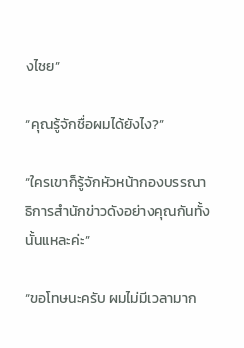งไชย”

“คุณรู้จักชื่อผมได้ยังไง?”

“ใครเขาก็รู้จักหัวหน้ากองบรรณาธิการสำนักข่าวดังอย่างคุณกันทั้งนั้นแหละค่ะ”

“ขอโทษนะครับ ผมไม่มีเวลามาก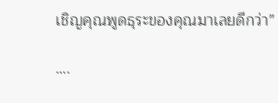เชิญคุณพูดธุระของคุณมาเลยดีกว่า”

….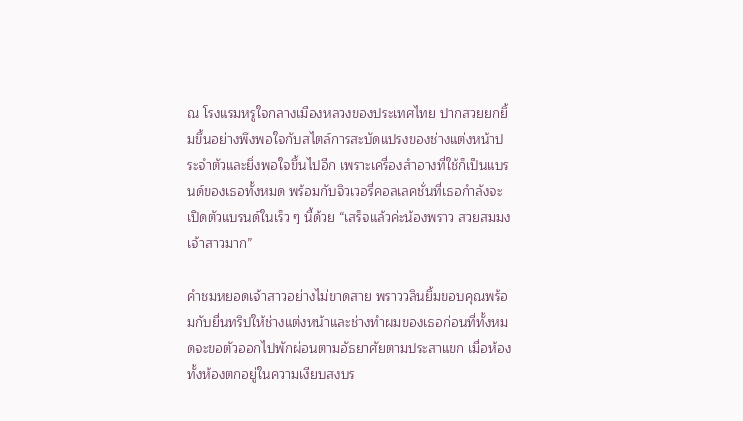ณ โรงแรมหรูใจกลางเมืองหลวงของประเทศไทย ปากสวยยกยิ้มขึ้นอย่างพึงพอใจกับสไตล์การสะบัดแปรงของช่างแต่งหน้าประจำตัวและยิ่งพอใจขึ้นไปอีก เพราะเครื่องสำอางที่ใช้ก็เป็นแบรนด์ของเธอทั้งหมด พร้อมกับจิวเวอรี่คอลเลคชั่นที่เธอกำลังจะเปิดตัวแบรนด์ในเร็ว ๆ นี้ด้วย “เสร็จแล้วค่ะน้องพราว สวยสมมงเจ้าสาวมาก”

คำชมหยอดเจ้าสาวอย่างไม่ขาดสาย พราววลินยิ้มขอบคุณพร้อมกับยื่นทริปให้ช่างแต่งหน้าและช่างทำผมของเธอก่อนที่ทั้งหมดจะขอตัวออกไปพักผ่อนตามอัธยาศัยตามประสาแขก เมื่อห้องทั้งห้องตกอยู่ในความเงียบสงบร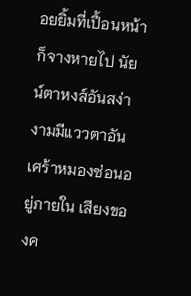อยยิ้มที่เปื้อนหน้าก็จางหายไป นัยน์ตาหงส์อันสง่างามมีแววตาอันเศร้าหมองซ่อนอยู่ภายใน เสียงของค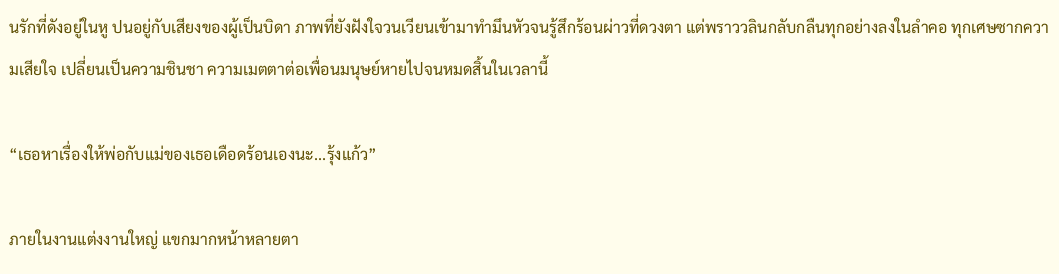นรักที่ดังอยู่ในหู ปนอยู่กับเสียงของผู้เป็นบิดา ภาพที่ยังฝังใจวนเวียนเข้ามาทำมึนหัวจนรู้สึกร้อนผ่าวที่ดวงตา แต่พราววลินกลับกลืนทุกอย่างลงในลำคอ ทุกเศษซากความเสียใจ เปลี่ยนเป็นความชินชา ความเมตตาต่อเพื่อนมนุษย์หายไปจนหมดสิ้นในเวลานี้

“เธอหาเรื่องให้พ่อกับแม่ของเธอเดือดร้อนเองนะ...รุ้งแก้ว”

ภายในงานแต่งงานใหญ่ แขกมากหน้าหลายตา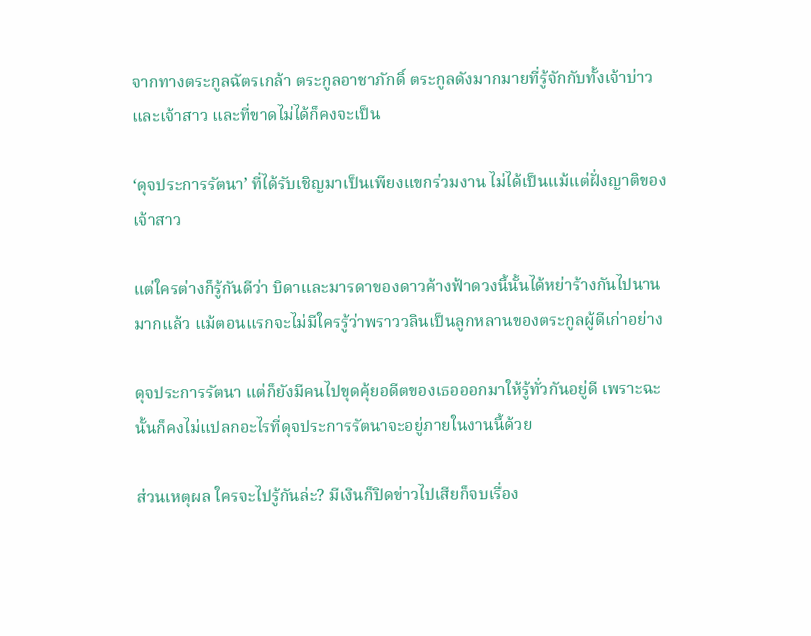จากทางตระกูลฉัตรเกล้า ตระกูลอาชาภักดิ์ ตระกูลดังมากมายที่รู้จักกับทั้งเจ้าบ่าวและเจ้าสาว และที่ขาดไม่ได้ก็คงจะเป็น

‘ดุจประการรัตนา’ ที่ได้รับเชิญมาเป็นเพียงแขกร่วมงาน ไม่ได้เป็นแม้แต่ฝั่งญาติของเจ้าสาว

แต่ใครต่างก็รู้กันดีว่า บิดาและมารดาของดาวค้างฟ้าดวงนี้นั้นได้หย่าร้างกันไปนานมากแล้ว แม้ตอนแรกจะไม่มีใครรู้ว่าพราววลินเป็นลูกหลานของตระกูลผู้ดีเก่าอย่าง

ดุจประการรัตนา แต่ก็ยังมีคนไปขุดคุ้ยอดีตของเธอออกมาให้รู้ทั่วกันอยู่ดี เพราะฉะนั้นก็คงไม่แปลกอะไรที่ดุจประการรัตนาจะอยู่ภายในงานนี้ด้วย

ส่วนเหตุผล ใครจะไปรู้กันล่ะ? มีเงินก็ปิดข่าวไปเสียก็จบเรื่อง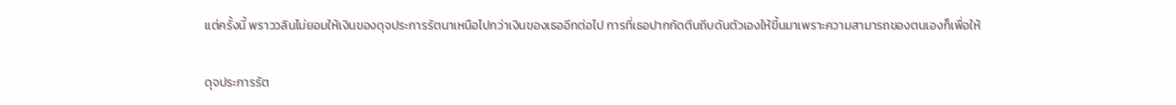แต่ครั้งนี้ พราววลินไม่ยอมให้เงินของดุจประการรัตนาเหนือไปกว่าเงินของเธออีกต่อไป การที่เธอปากกัดตีนถีบดันตัวเองให้ขึ้นมาเพราะความสามารถของตนเองก็เพื่อให้

ดุจประการรัต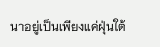นาอยู่เป็นเพียงแค่ฝุ่นใต้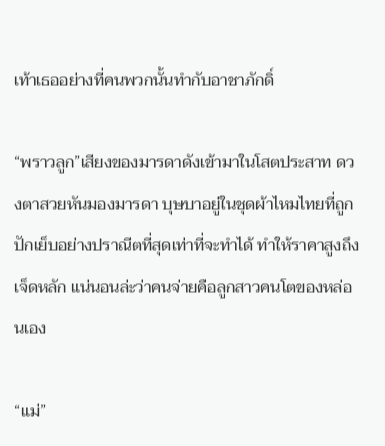เท้าเธออย่างที่คนพวกนั้นทำกับอาชาภักดิ์

“พราวลูก”เสียงของมารดาดังเข้ามาในโสตประสาท ดวงตาสวยหันมองมารดา บุษบาอยู่ในชุดผ้าไหมไทยที่ถูกปักเย็บอย่างปราณีตที่สุดเท่าที่จะทำได้ ทำให้ราคาสูงถึงเจ็ดหลัก แน่นอนล่ะว่าคนจ่ายคือลูกสาวคนโตของหล่อนเอง

“แม่”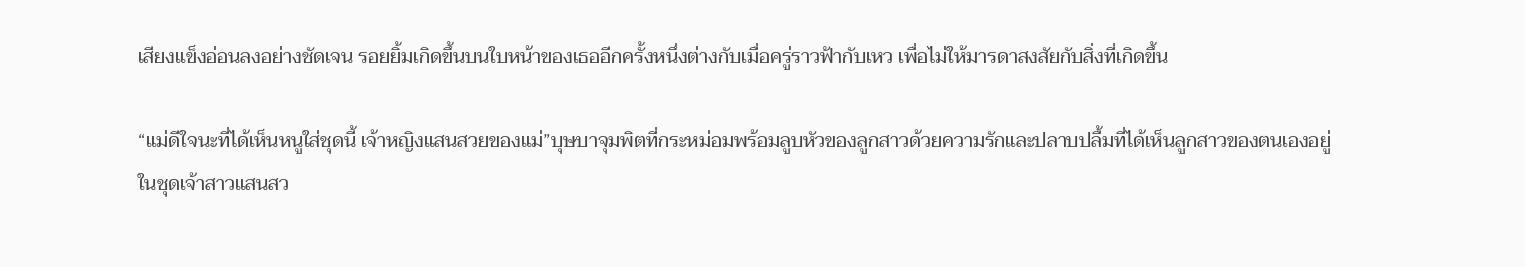เสียงแข็งอ่อนลงอย่างชัดเจน รอยยิ้มเกิดขึ้นบนใบหน้าของเธออีกครั้งหนึ่งต่างกับเมื่อครู่ราวฟ้ากับเหว เพื่อไม่ให้มารดาสงสัยกับสิ่งที่เกิดขึ้น

“แม่ดีใจนะที่ได้เห็นหนูใส่ชุดนี้ เจ้าหญิงแสนสวยของแม่”บุษบาจุมพิตที่กระหม่อมพร้อมลูบหัวของลูกสาวด้วยความรักและปลาบปลื้มที่ได้เห็นลูกสาวของตนเองอยู่ในชุดเจ้าสาวแสนสว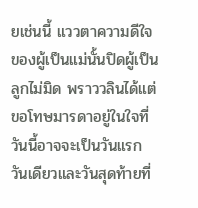ยเช่นนี้ แววตาความดีใจของผู้เป็นแม่นั้นปิดผู้เป็นลูกไม่มิด พราววลินได้แต่ขอโทษมารดาอยู่ในใจที่วันนี้อาจจะเป็นวันแรก วันเดียวและวันสุดท้ายที่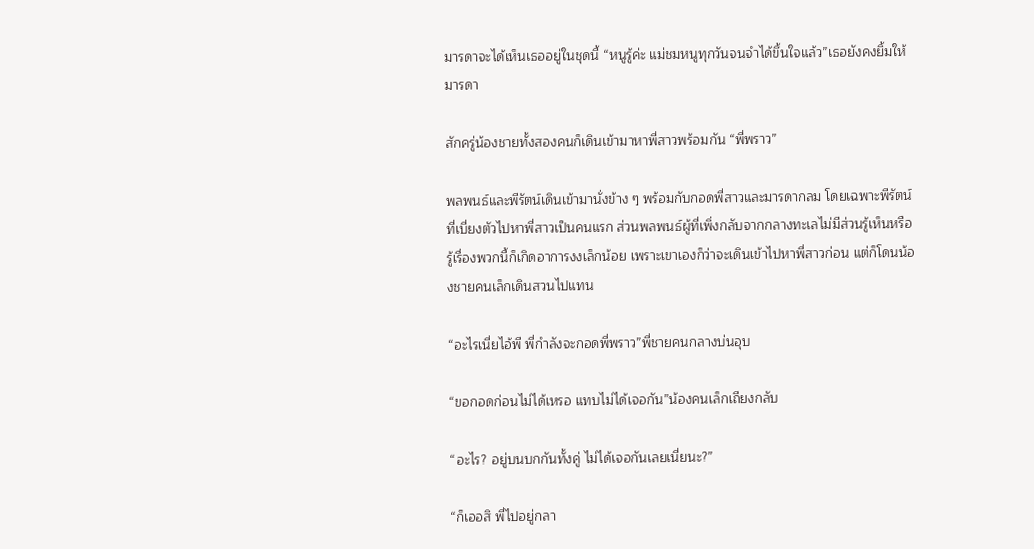มารดาจะได้เห็นเธออยู่ในชุดนี้ “หนูรู้ค่ะ แม่ชมหนูทุกวันจนจำได้ขึ้นใจแล้ว”เธอยังคงยิ้มให้มารดา

สักครู่น้องชายทั้งสองคนก็เดินเข้ามาหาพี่สาวพร้อมกัน “พี่พราว”

พลพนธ์และพีรัตน์เดินเข้ามานั่งข้าง ๆ พร้อมกับกอดพี่สาวและมารดากลม โดยเฉพาะพีรัตน์ที่เบี่ยงตัวไปหาพี่สาวเป็นคนแรก ส่วนพลพนธ์ผู้ที่เพิ่งกลับจากกลางทะเลไม่มีส่วนรู้เห็นหรือรู้เรื่องพวกนี้ก็เกิดอาการงงเล็กน้อย เพราะเขาเองก็ว่าจะเดินเข้าไปหาพี่สาวก่อน แต่ก็โดนน้องชายคนเล็กเดินสวนไปแทน

“อะไรเนี่ยไอ้พี พี่กำลังจะกอดพี่พราว”พี่ชายคนกลางบ่นอุบ

“ขอกอดก่อนไม่ได้เหรอ แทบไม่ได้เจอกัน”น้องคนเล็กเถียงกลับ

“อะไร? อยู่บนบกกันทั้งคู่ ไม่ได้เจอกันเลยเนี่ยนะ?”

“ก็เออสิ พี่ไปอยู่กลา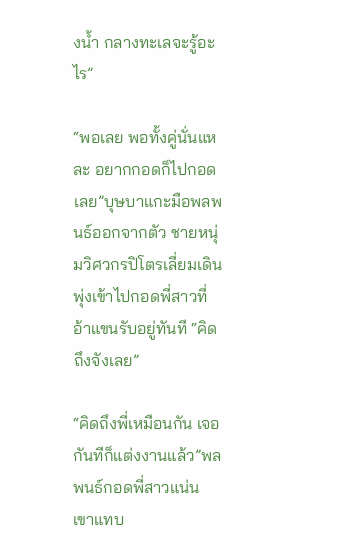งน้ำ กลางทะเลจะรู้อะไร”

“พอเลย พอทั้งคู่นั่นแหละ อยากกอดก็ไปกอดเลย”บุษบาแกะมือพลพนธ์ออกจากตัว ชายหนุ่มวิศวกรปิโตรเลี่ยมเดินพุ่งเข้าไปกอดพี่สาวที่อ้าแขนรับอยู่ทันที “คิดถึงจังเลย”

“คิดถึงพี่เหมือนกัน เจอกันทีก็แต่งงานแล้ว”พลพนธ์กอดพี่สาวแน่น เขาแทบ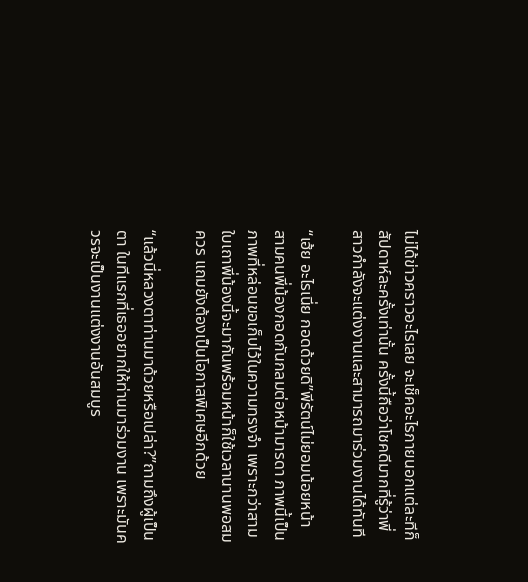ไม่ได้ข่าวคราวอะไรเลย จะเช็คอะไรภายนอกแต่ละทีก็สัปดาห์ละครั้งเท่านั้น ครั้งนี้ถือว่าโชคดีมากที่รู้ว่าพี่สาวกำลังจะแต่งงานและสามารถมาร่วมงานได้ทันที

“เฮ้ย อะไรเนี่ย กอดด้วยดิ”พีรัตน์ไม่ยอมน้อยหน้า สามคนพี่น้องกอดกันกลมต่อหน้ามารดา ภาพนี้เป็นภาพที่หล่อนขอเก็บไว้ในความทรงจำ เพราะกว่าสามใบเถาพี่น้องนี้จะมากันพร้อมหน้าก็ใช้เวลานานพอสมควร แถมยังต้องเป็นโอกาสพิเศษอีกด้วย

“แล้วนี่หลวงตาท่านมาด้วยหรือเปล่า?”ถามถึงผู้เป็นตา ในทีแรกที่เธออยากให้ท่านมาร่วมงาน เพราะมันควรจะเป็นงานแต่งงานอันสมบูร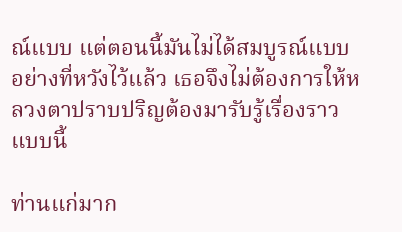ณ์แบบ แต่ตอนนี้มันไม่ได้สมบูรณ์แบบอย่างที่หวังไว้แล้ว เธอจึงไม่ต้องการให้หลวงตาปราบปริญต้องมารับรู้เรื่องราวแบบนี้

ท่านแก่มาก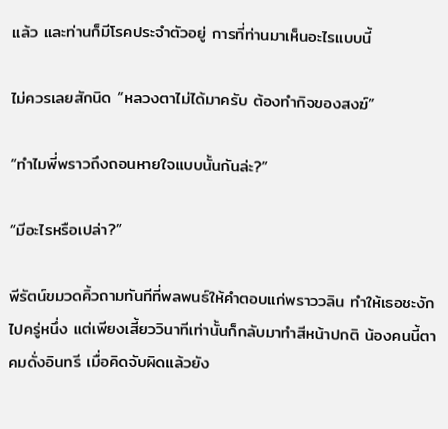แล้ว และท่านก็มีโรคประจำตัวอยู่ การที่ท่านมาเห็นอะไรแบบนี้

ไม่ควรเลยสักนิด “หลวงตาไม่ได้มาครับ ต้องทำกิจของสงฆ์”

“ทำไมพี่พราวถึงถอนหายใจแบบนั้นกันล่ะ?”

“มีอะไรหรือเปล่า?”

พีรัตน์ขมวดคิ้วถามทันทีที่พลพนธ์ให้คำตอบแก่พราววลิน ทำให้เธอชะงักไปครู่หนึ่ง แต่เพียงเสี้ยววินาทีเท่านั้นก็กลับมาทำสีหน้าปกติ น้องคนนี้ตาคมดั่งอินทรี เมื่อคิดจับผิดแล้วยัง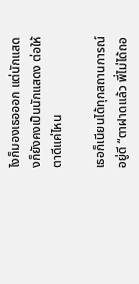ไงก็มองเธอออก แต่นักแสดงก็ยังคงเป็นนักแสดง ต่อให้ตาดีแค่ไหน

เธอก็เนียนได้ทุกสถานการณ์อยู่ดี “ตาฝาดแล้ว พี่ไม่ได้ถอ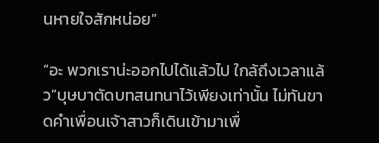นหายใจสักหน่อย”

“อะ พวกเราน่ะออกไปได้แล้วไป ใกล้ถึงเวลาแล้ว”บุษบาตัดบทสนทนาไว้เพียงเท่านั้น ไม่ทันขาดคำเพื่อนเจ้าสาวก็เดินเข้ามาเพื่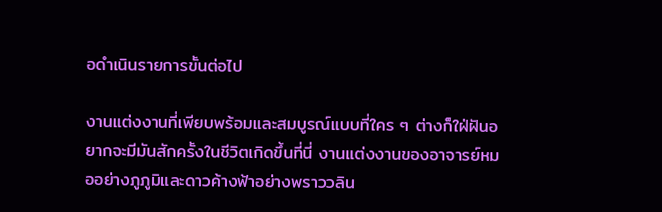อดำเนินรายการขั้นต่อไป

งานแต่งงานที่เพียบพร้อมและสมบูรณ์แบบที่ใคร ๆ ต่างก็ใฝ่ฝันอยากจะมีมันสักครั้งในชีวิตเกิดขึ้นที่นี่ งานแต่งงานของอาจารย์หมออย่างภูภูมิและดาวค้างฟ้าอย่างพราววลิน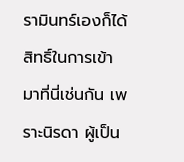รามินทร์เองก็ได้สิทธิ์ในการเข้ามาที่นี่เช่นกัน เพราะนิรดา ผู้เป็น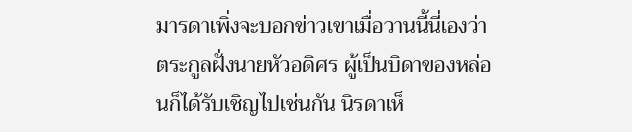มารดาเพิ่งจะบอกข่าวเขาเมื่อวานนี้นี่เองว่า ตระกูลฝั่งนายหัวอดิศร ผู้เป็นบิดาของหล่อนก็ได้รับเชิญไปเช่นกัน นิรดาเห็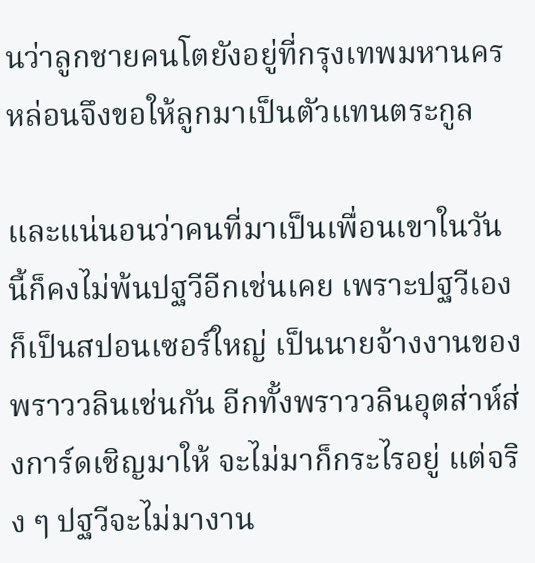นว่าลูกชายคนโตยังอยู่ที่กรุงเทพมหานคร หล่อนจึงขอให้ลูกมาเป็นตัวแทนตระกูล

และแน่นอนว่าคนที่มาเป็นเพื่อนเขาในวันนี้ก็คงไม่พ้นปฐวีอีกเช่นเคย เพราะปฐวีเองก็เป็นสปอนเซอร์ใหญ่ เป็นนายจ้างงานของพราววลินเช่นกัน อีกทั้งพราววลินอุตส่าห์ส่งการ์ดเชิญมาให้ จะไม่มาก็กระไรอยู่ แต่จริง ๆ ปฐวีจะไม่มางาน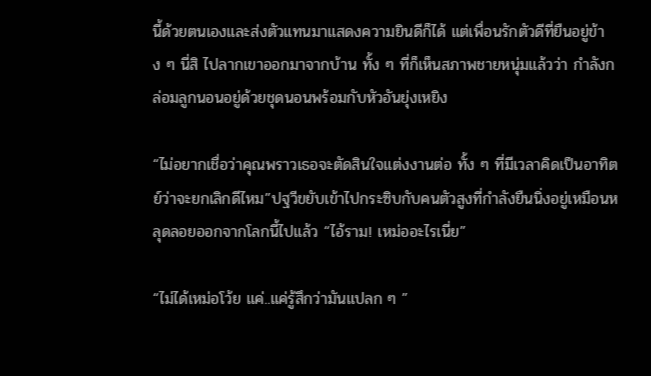นี้ด้วยตนเองและส่งตัวแทนมาแสดงความยินดีก็ได้ แต่เพื่อนรักตัวดีที่ยืนอยู่ข้าง ๆ นี่สิ ไปลากเขาออกมาจากบ้าน ทั้ง ๆ ที่ก็เห็นสภาพชายหนุ่มแล้วว่า กำลังกล่อมลูกนอนอยู่ด้วยชุดนอนพร้อมกับหัวอันยุ่งเหยิง

“ไม่อยากเชื่อว่าคุณพราวเธอจะตัดสินใจแต่งงานต่อ ทั้ง ๆ ที่มีเวลาคิดเป็นอาทิตย์ว่าจะยกเลิกดีไหม”ปฐวีขยับเข้าไปกระซิบกับคนตัวสูงที่กำลังยืนนิ่งอยู่เหมือนหลุดลอยออกจากโลกนี้ไปแล้ว “ไอ้ราม! เหม่ออะไรเนี่ย”

“ไม่ได้เหม่อโว้ย แค่..แค่รู้สึกว่ามันแปลก ๆ ”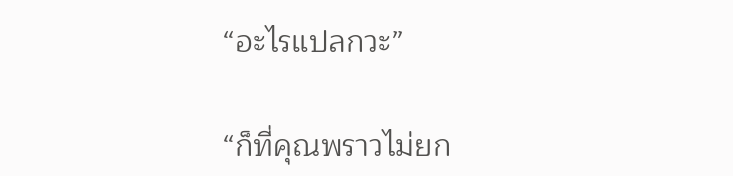“อะไรแปลกวะ”

“ก็ที่คุณพราวไม่ยก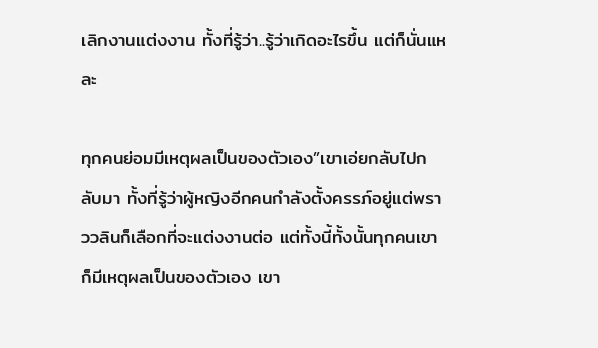เลิกงานแต่งงาน ทั้งที่รู้ว่า..รู้ว่าเกิดอะไรขึ้น แต่ก็นั่นแหละ

ทุกคนย่อมมีเหตุผลเป็นของตัวเอง”เขาเอ่ยกลับไปกลับมา ทั้งที่รู้ว่าผู้หญิงอีกคนกำลังตั้งครรภ์อยู่แต่พราววลินก็เลือกที่จะแต่งงานต่อ แต่ทั้งนี้ทั้งนั้นทุกคนเขาก็มีเหตุผลเป็นของตัวเอง เขา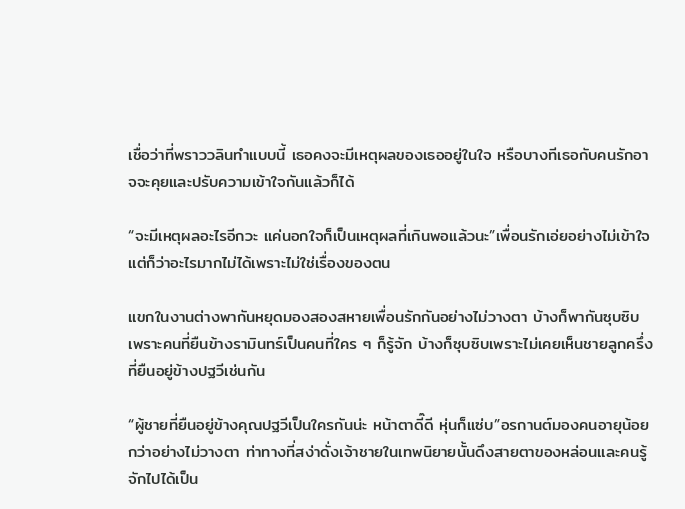เชื่อว่าที่พราววลินทำแบบนี้ เธอคงจะมีเหตุผลของเธออยู่ในใจ หรือบางทีเธอกับคนรักอาจจะคุยและปรับความเข้าใจกันแล้วก็ได้

“จะมีเหตุผลอะไรอีกวะ แค่นอกใจก็เป็นเหตุผลที่เกินพอแล้วนะ”เพื่อนรักเอ่ยอย่างไม่เข้าใจ แต่ก็ว่าอะไรมากไม่ได้เพราะไม่ใช่เรื่องของตน

แขกในงานต่างพากันหยุดมองสองสหายเพื่อนรักกันอย่างไม่วางตา บ้างก็พากันซุบซิบเพราะคนที่ยืนข้างรามินทร์เป็นคนที่ใคร ๆ ก็รู้จัก บ้างก็ซุบซิบเพราะไม่เคยเห็นชายลูกครึ่งที่ยืนอยู่ข้างปฐวีเช่นกัน

“ผู้ชายที่ยืนอยู่ข้างคุณปฐวีเป็นใครกันน่ะ หน้าตาดี๊ดี หุ่นก็แซ่บ”อรกานต์มองคนอายุน้อยกว่าอย่างไม่วางตา ท่าทางที่สง่าดั่งเจ้าชายในเทพนิยายนั้นดึงสายตาของหล่อนและคนรู้จักไปได้เป็น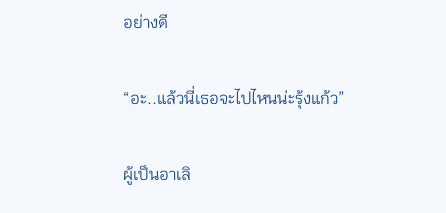อย่างดี

“อะ..แล้วนี่เธอจะไปไหนน่ะรุ้งแก้ว”

ผู้เป็นอาเลิ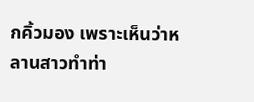กคิ้วมอง เพราะเห็นว่าหลานสาวทำท่า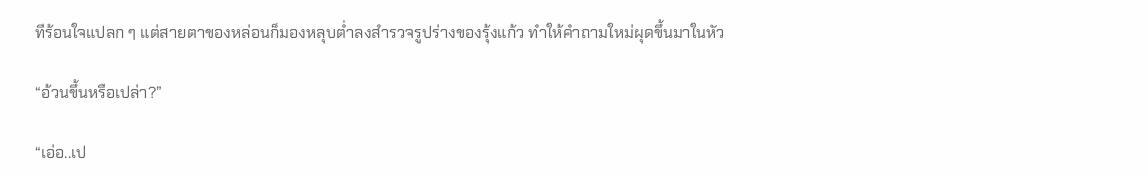ทีร้อนใจแปลก ๆ แต่สายตาของหล่อนก็มองหลุบต่ำลงสำรวจรูปร่างของรุ้งแก้ว ทำให้คำถามใหม่ผุดขึ้นมาในหัว

“อ้วนขึ้นหรือเปล่า?”

“เอ่อ..เป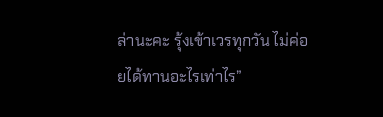ล่านะคะ รุ้งเข้าเวรทุกวัน ไม่ค่อยได้ทานอะไรเท่าไร”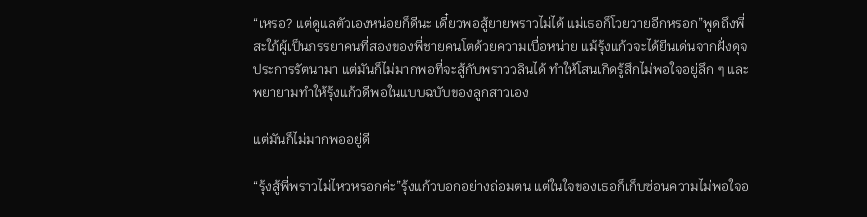“เหรอ? แต่ดูแลตัวเองหน่อยก็ดีนะ เดี๋ยวพอสู้ยายพราวไม่ได้ แม่เธอก็โวยวายอีกหรอก”พูดถึงพี่สะใภ้ผู้เป็นภรรยาคนที่สองของพี่ชายคนโตด้วยความเบื่อหน่าย แม้รุ้งแก้วจะได้ยีนเด่นจากฝั่งดุจประการรัตนามา แต่มันก็ไม่มากพอที่จะสู้กับพราววลินได้ ทำให้โสนเกิดรู้สึกไม่พอใจอยู่ลึก ๆ และพยายามทำให้รุ้งแก้วดีพอในแบบฉบับของลูกสาวเอง

แต่มันก็ไม่มากพออยู่ดี

“รุ้งสู้พี่พราวไม่ไหวหรอกค่ะ”รุ้งแก้วบอกอย่างถ่อมตน แต่ในใจของเธอก็เก็บซ่อนความไม่พอใจอ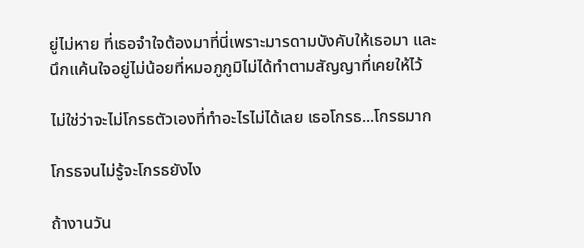ยู่ไม่หาย ที่เธอจำใจต้องมาที่นี่เพราะมารดามบังคับให้เธอมา และนึกแค้นใจอยู่ไม่น้อยที่หมอภูภูมิไม่ได้ทำตามสัญญาที่เคยให้ไว้

ไม่ใช่ว่าจะไม่โกรธตัวเองที่ทำอะไรไม่ได้เลย เธอโกรธ...โกรธมาก

โกรธจนไม่รู้จะโกรธยังไง

ถ้างานวัน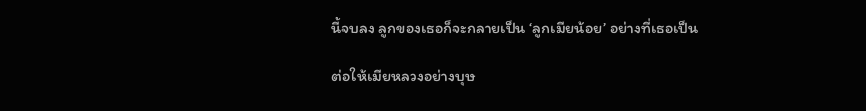นี้จบลง ลูกของเธอก็จะกลายเป็น ‘ลูกเมียน้อย’ อย่างที่เธอเป็น

ต่อให้เมียหลวงอย่างบุษ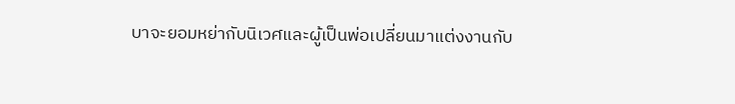บาจะยอมหย่ากับนิเวศและผู้เป็นพ่อเปลี่ยนมาแต่งงานกับ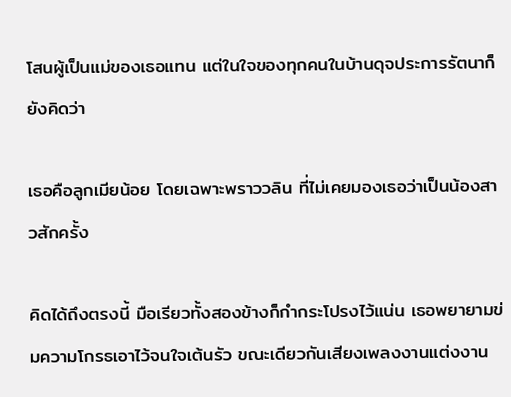โสนผู้เป็นแม่ของเธอแทน แต่ในใจของทุกคนในบ้านดุจประการรัตนาก็ยังคิดว่า

เธอคือลูกเมียน้อย โดยเฉพาะพราววลิน ที่ไม่เคยมองเธอว่าเป็นน้องสาวสักครั้ง

คิดได้ถึงตรงนี้ มือเรียวทั้งสองข้างก็กำกระโปรงไว้แน่น เธอพยายามข่มความโกรธเอาไว้จนใจเต้นรัว ขณะเดียวกันเสียงเพลงงานแต่งงาน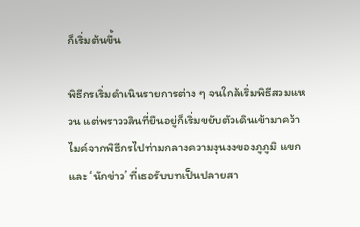ก็เริ่มต้นขึ้น

พิธีกรเริ่มดำเนินรายการต่าง ๆ จนใกล้เริ่มพิธีสวมแหวน แต่พราววลินที่ยืนอยู่ก็เริ่มขยับตัวเดินเข้ามาคว้าไมค์จากพิธีกรไปท่ามกลางความงุนงงของภูภูมิ แขกและ ‘นักข่าว’ ที่เธอรับบทเป็นปลายสา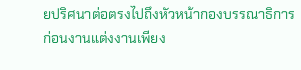ยปริศนาต่อตรงไปถึงหัวหน้ากองบรรณาธิการก่อนงานแต่งงานเพียง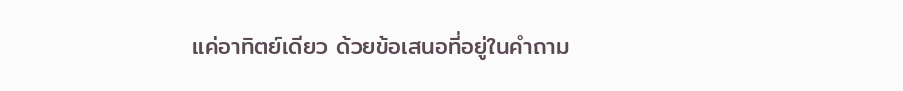แค่อาทิตย์เดียว ด้วยข้อเสนอที่อยู่ในคำถาม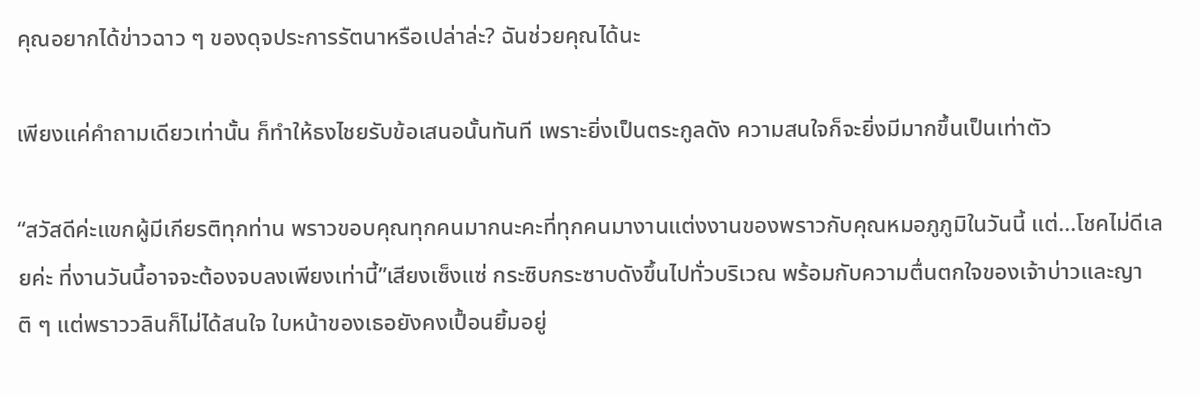คุณอยากได้ข่าวฉาว ๆ ของดุจประการรัตนาหรือเปล่าล่ะ? ฉันช่วยคุณได้นะ

เพียงแค่คำถามเดียวเท่านั้น ก็ทำให้ธงไชยรับข้อเสนอนั้นทันที เพราะยิ่งเป็นตระกูลดัง ความสนใจก็จะยิ่งมีมากขึ้นเป็นเท่าตัว

“สวัสดีค่ะแขกผู้มีเกียรติทุกท่าน พราวขอบคุณทุกคนมากนะคะที่ทุกคนมางานแต่งงานของพราวกับคุณหมอภูภูมิในวันนี้ แต่...โชคไม่ดีเลยค่ะ ที่งานวันนี้อาจจะต้องจบลงเพียงเท่านี้”เสียงเซ็งแซ่ กระซิบกระซาบดังขึ้นไปทั่วบริเวณ พร้อมกับความตื่นตกใจของเจ้าบ่าวและญาติ ๆ แต่พราววลินก็ไม่ได้สนใจ ใบหน้าของเธอยังคงเปื้อนยิ้มอยู่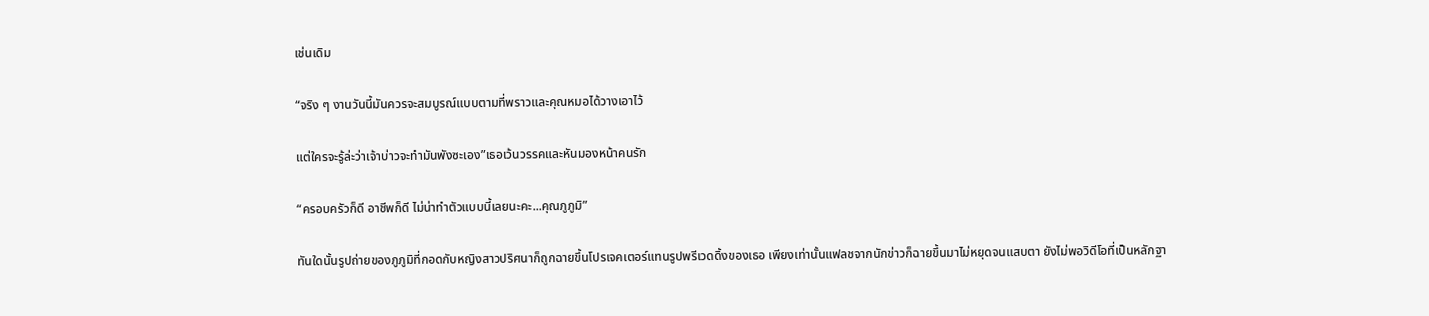เช่นเดิม

“จริง ๆ งานวันนี้มันควรจะสมบูรณ์แบบตามที่พราวและคุณหมอได้วางเอาไว้

แต่ใครจะรู้ล่ะว่าเจ้าบ่าวจะทำมันพังซะเอง”เธอเว้นวรรคและหันมองหน้าคนรัก

“ครอบครัวก็ดี อาชีพก็ดี ไม่น่าทำตัวแบบนี้เลยนะคะ...คุณภูภูมิ”

ทันใดนั้นรูปถ่ายของภูภูมิที่กอดกับหญิงสาวปริศนาก็ถูกฉายขึ้นโปรเจคเตอร์แทนรูปพรีเวดดิ้งของเธอ เพียงเท่านั้นแฟลชจากนักข่าวก็ฉายขึ้นมาไม่หยุดจนแสบตา ยังไม่พอวิดีโอที่เป็นหลักฐา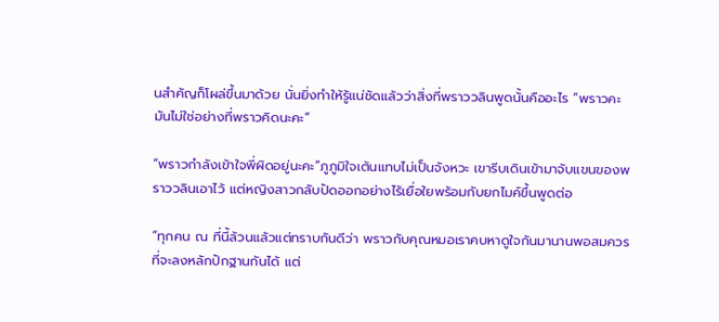นสำคัญก็โผล่ขึ้นมาด้วย นั่นยิ่งทำให้รู้แน่ชัดแล้วว่าสิ่งที่พราววลินพูดนั้นคืออะไร “พราวคะ มันไม่ใช่อย่างที่พราวคิดนะคะ”

“พราวกำลังเข้าใจพี่ผิดอยู่นะคะ”ภูภูมิใจเต้นแทบไม่เป็นจังหวะ เขารีบเดินเข้ามาจับแขนของพราววลินเอาไว้ แต่หญิงสาวกลับปัดออกอย่างไร้เยื่อใยพร้อมกับยกไมค์ขึ้นพูดต่อ

“ทุกคน ณ ที่นี้ล้วนแล้วแต่ทราบกันดีว่า พราวกับคุณหมอเราคบหาดูใจกันมานานพอสมควรที่จะลงหลักปักฐานกันได้ แต่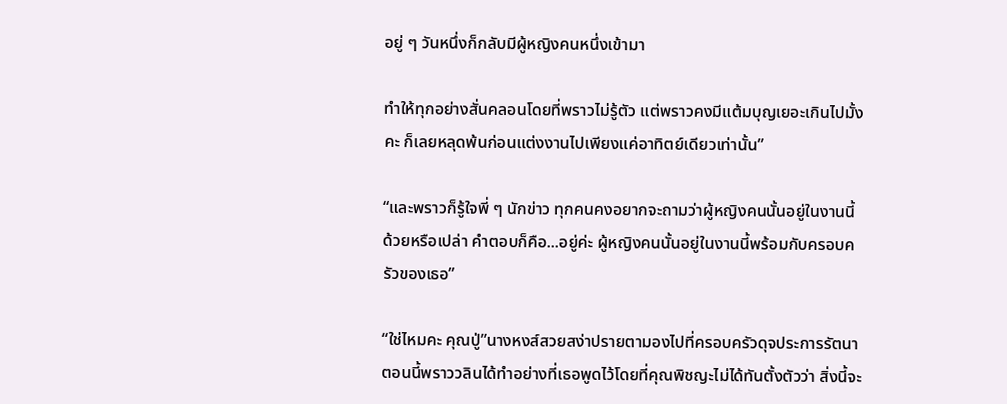อยู่ ๆ วันหนึ่งก็กลับมีผู้หญิงคนหนึ่งเข้ามา

ทำให้ทุกอย่างสั่นคลอนโดยที่พราวไม่รู้ตัว แต่พราวคงมีแต้มบุญเยอะเกินไปมั้งคะ ก็เลยหลุดพ้นก่อนแต่งงานไปเพียงแค่อาทิตย์เดียวเท่านั้น”

“และพราวก็รู้ใจพี่ ๆ นักข่าว ทุกคนคงอยากจะถามว่าผู้หญิงคนนั้นอยู่ในงานนี้ด้วยหรือเปล่า คำตอบก็คือ...อยู่ค่ะ ผู้หญิงคนนั้นอยู่ในงานนี้พร้อมกับครอบครัวของเธอ”

“ใช่ไหมคะ คุณปู่”นางหงส์สวยสง่าปรายตามองไปที่ครอบครัวดุจประการรัตนา ตอนนี้พราววลินได้ทำอย่างที่เธอพูดไว้โดยที่คุณพิชญะไม่ได้ทันตั้งตัวว่า สิ่งนี้จะ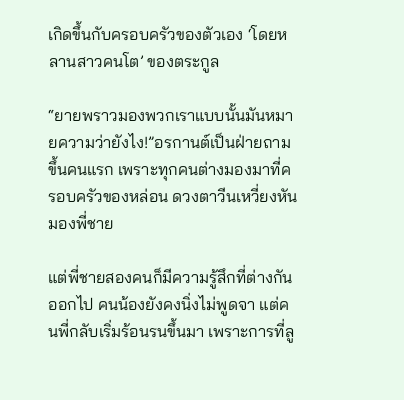เกิดขึ้นกับครอบครัวของตัวเอง ‘โดยหลานสาวคนโต’ ของตระกูล

“ยายพราวมองพวกเราแบบนั้นมันหมายความว่ายังไง!”อรกานต์เป็นฝ่ายถามขึ้นคนแรก เพราะทุกคนต่างมองมาที่ครอบครัวของหล่อน ดวงตาวีนเหวี่ยงหันมองพี่ชาย

แต่พี่ชายสองคนก็มีความรู้สึกที่ต่างกันออกไป คนน้องยังคงนิ่งไม่พูดจา แต่คนพี่กลับเริ่มร้อนรนขึ้นมา เพราะการที่ลู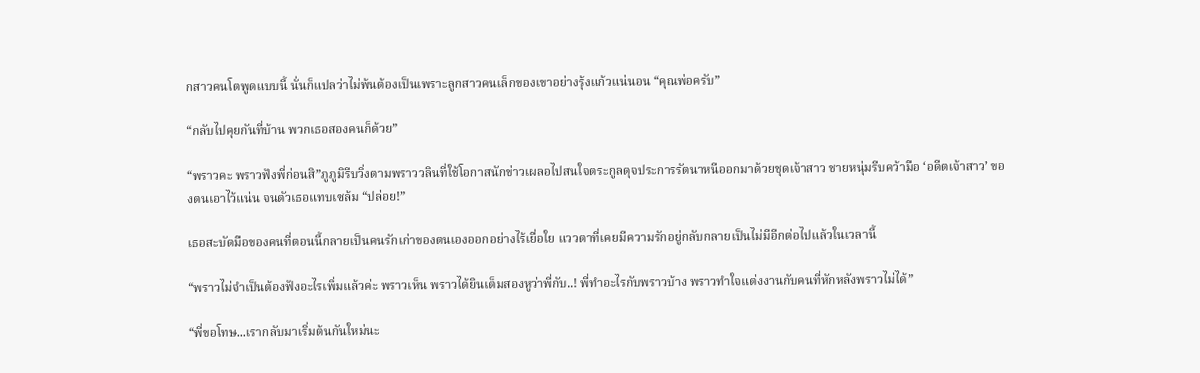กสาวคนโตพูดแบบนี้ นั่นก็แปลว่าไม่พ้นต้องเป็นเพราะลูกสาวคนเล็กของเขาอย่างรุ้งแก้วแน่นอน “คุณพ่อครับ”

“กลับไปคุยกันที่บ้าน พวกเธอสองคนก็ด้วย”

“พราวคะ พราวฟังพี่ก่อนสิ”ภูภูมิรีบวิ่งตามพราววลินที่ใช้โอกาสนักข่าวเผลอไปสนใจตระกูลดุจประการรัตนาหนีออกมาด้วยชุดเจ้าสาว ชายหนุ่มรีบคว้ามือ ‘อดีตเจ้าสาว’ ของตนเอาไว้แน่น จนตัวเธอแทบเซล้ม “ปล่อย!”

เธอสะบัดมือของคนที่ตอนนี้กลายเป็นคนรักเก่าของตนเองออกอย่างไร้เยื่อใย แววตาที่เคยมีความรักอยู่กลับกลายเป็นไม่มีอีกต่อไปแล้วในเวลานี้

“พราวไม่จำเป็นต้องฟังอะไรเพิ่มแล้วค่ะ พราวเห็น พราวได้ยินเต็มสองหูว่าพี่กับ..! พี่ทำอะไรกับพราวบ้าง พราวทำใจแต่งงานกับคนที่หักหลังพราวไม่ได้”

“พี่ขอโทษ...เรากลับมาเริ่มต้นกันใหม่นะ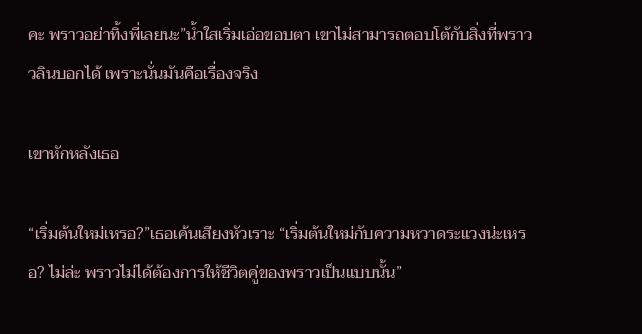คะ พราวอย่าทิ้งพี่เลยนะ”น้ำใสเริ่มเอ่อขอบตา เขาไม่สามารถตอบโต้กับสิ่งที่พราววลินบอกได้ เพราะนั่นมันคือเรื่องจริง

เขาหักหลังเธอ

“เริ่มต้นใหม่เหรอ?”เธอเค้นเสียงหัวเราะ “เริ่มต้นใหม่กับความหวาดระแวงน่ะเหรอ? ไม่ล่ะ พราวไม่ได้ต้องการให้ชีวิตคู่ของพราวเป็นแบบนั้น”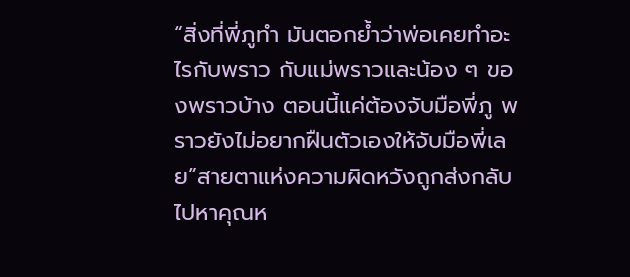“สิ่งที่พี่ภูทำ มันตอกย้ำว่าพ่อเคยทำอะไรกับพราว กับแม่พราวและน้อง ๆ ของพราวบ้าง ตอนนี้แค่ต้องจับมือพี่ภู พราวยังไม่อยากฝืนตัวเองให้จับมือพี่เลย”สายตาแห่งความผิดหวังถูกส่งกลับไปหาคุณห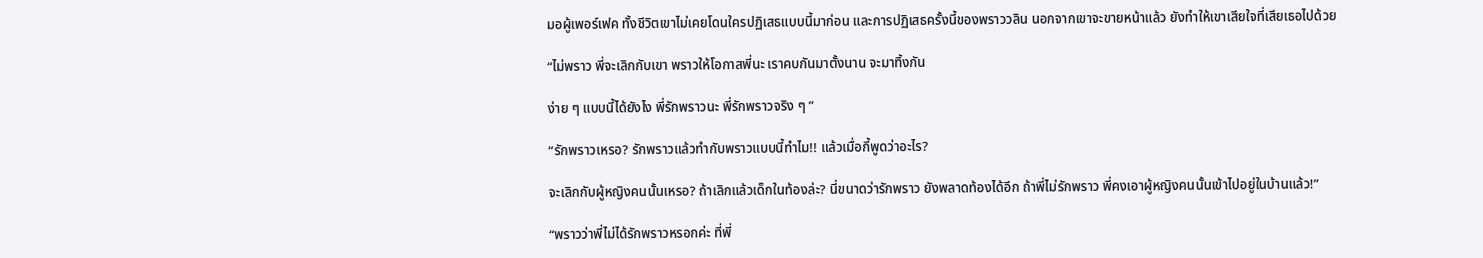มอผู้เพอร์เฟค ทั้งชีวิตเขาไม่เคยโดนใครปฏิเสธแบบนี้มาก่อน และการปฏิเสธครั้งนี้ของพราววลิน นอกจากเขาจะขายหน้าแล้ว ยังทำให้เขาเสียใจที่เสียเธอไปด้วย

“ไม่พราว พี่จะเลิกกับเขา พราวให้โอกาสพี่นะ เราคบกันมาตั้งนาน จะมาทิ้งกัน

ง่าย ๆ แบบนี้ได้ยังไง พี่รักพราวนะ พี่รักพราวจริง ๆ ”

“รักพราวเหรอ? รักพราวแล้วทำกับพราวแบบนี้ทำไม!! แล้วเมื่อกี้พูดว่าอะไร?

จะเลิกกับผู้หญิงคนนั้นเหรอ? ถ้าเลิกแล้วเด็กในท้องล่ะ? นี่ขนาดว่ารักพราว ยังพลาดท้องได้อีก ถ้าพี่ไม่รักพราว พี่คงเอาผู้หญิงคนนั้นเข้าไปอยู่ในบ้านแล้ว!”

“พราวว่าพี่ไม่ได้รักพราวหรอกค่ะ ที่พี่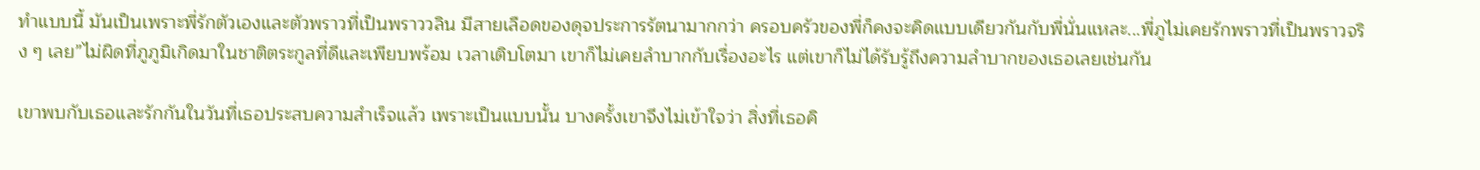ทำแบบนี้ มันเป็นเพราะพี่รักตัวเองและตัวพราวที่เป็นพราววลิน มีสายเลือดของดุจประการรัตนามากกว่า ครอบครัวของพี่ก็คงจะคิดแบบเดียวกันกับพี่นั่นแหละ...พี่ภูไม่เคยรักพราวที่เป็นพราวจริง ๆ เลย”ไม่ผิดที่ภูภูมิเกิดมาในชาติตระกูลที่ดีและเพียบพร้อม เวลาเติบโตมา เขาก็ไม่เคยลำบากกับเรื่องอะไร แต่เขาก็ไม่ได้รับรู้ถึงความลำบากของเธอเลยเช่นกัน

เขาพบกับเธอและรักกันในวันที่เธอประสบความสำเร็จแล้ว เพราะเป็นแบบนั้น บางครั้งเขาจึงไม่เข้าใจว่า สิ่งที่เธอคิ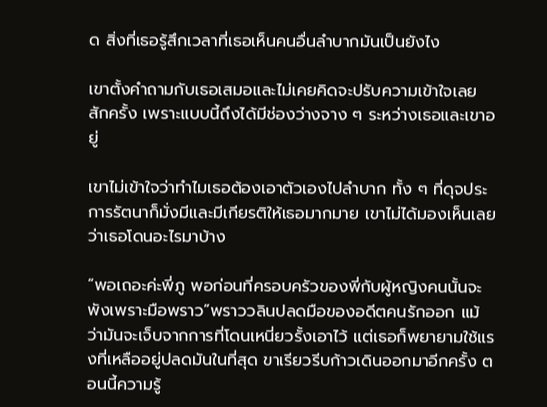ด สิ่งที่เธอรู้สึกเวลาที่เธอเห็นคนอื่นลำบากมันเป็นยังไง

เขาตั้งคำถามกับเธอเสมอและไม่เคยคิดจะปรับความเข้าใจเลยสักครั้ง เพราะแบบนี้ถึงได้มีช่องว่างจาง ๆ ระหว่างเธอและเขาอยู่

เขาไม่เข้าใจว่าทำไมเธอต้องเอาตัวเองไปลำบาก ทั้ง ๆ ที่ดุจประการรัตนาก็มั่งมีและมีเกียรติให้เธอมากมาย เขาไม่ได้มองเห็นเลยว่าเธอโดนอะไรมาบ้าง

“พอเถอะค่ะพี่ภู พอก่อนที่ครอบครัวของพี่กับผู้หญิงคนนั้นจะพังเพราะมือพราว”พราววลินปลดมือของอดีตคนรักออก แม้ว่ามันจะเจ็บจากการที่โดนเหนี่ยวรั้งเอาไว้ แต่เธอก็พยายามใช้แรงที่เหลืออยู่ปลดมันในที่สุด ขาเรียวรีบก้าวเดินออกมาอีกครั้ง ตอนนี้ความรู้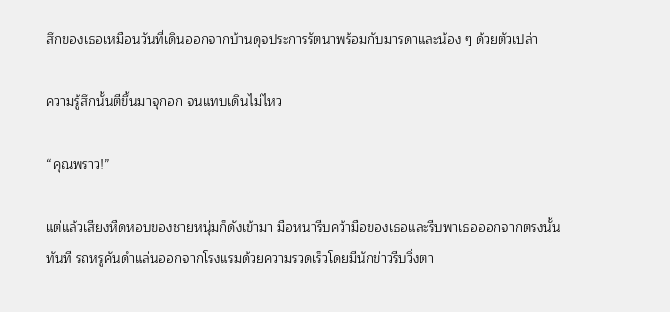สึกของเธอเหมือนวันที่เดินออกจากบ้านดุจประการรัตนาพร้อมกับมารดาและน้อง ๆ ด้วยตัวเปล่า

ความรู้สึกนั้นตีขึ้นมาจุกอก จนแทบเดินไม่ไหว

“คุณพราว!”

แต่แล้วเสียงหืดหอบของชายหนุ่มก็ดังเข้ามา มือหนารีบคว้ามือของเธอและรีบพาเธอออกจากตรงนั้นทันที รถหรูคันดำแล่นออกจากโรงแรมด้วยความรวดเร็วโดยมีนักข่าวรีบวิ่งตา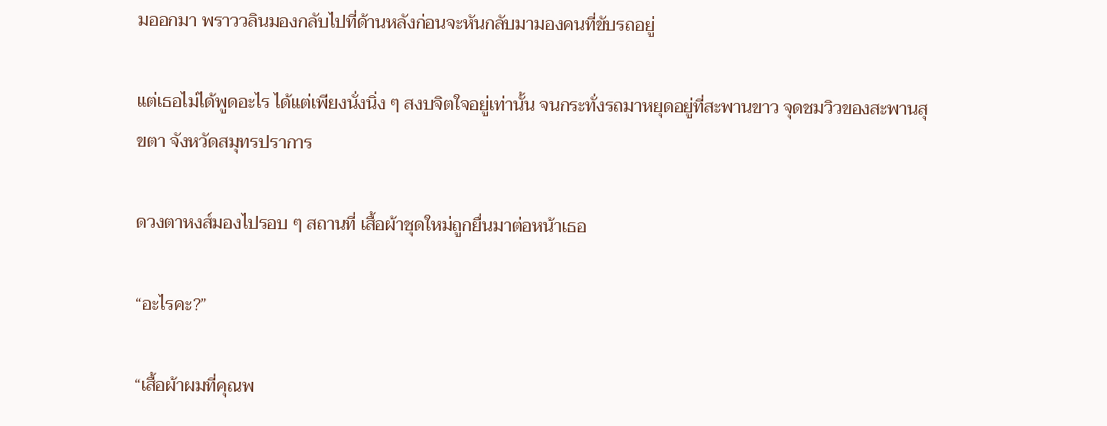มออกมา พราววลินมองกลับไปที่ด้านหลังก่อนจะหันกลับมามองคนที่ขับรถอยู่

แต่เธอไม่ได้พูดอะไร ได้แต่เพียงนั่งนิ่ง ๆ สงบจิตใจอยู่เท่านั้น จนกระทั่งรถมาหยุดอยู่ที่สะพานขาว จุดชมวิวของสะพานสุขตา จังหวัดสมุทรปราการ

ดวงตาหงส์มองไปรอบ ๆ สถานที่ เสื้อผ้าชุดใหม่ถูกยื่นมาต่อหน้าเธอ

“อะไรคะ?”

“เสื้อผ้าผมที่คุณพ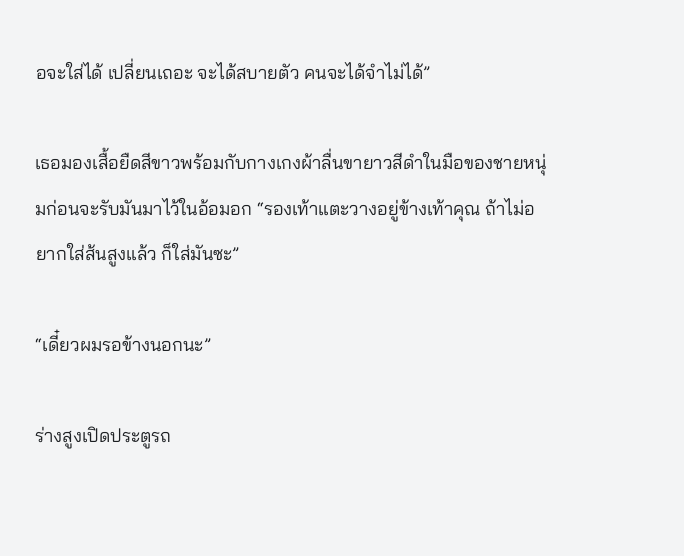อจะใส่ได้ เปลี่ยนเถอะ จะได้สบายตัว คนจะได้จำไม่ได้”

เธอมองเสื้อยืดสีขาวพร้อมกับกางเกงผ้าลื่นขายาวสีดำในมือของชายหนุ่มก่อนจะรับมันมาไว้ในอ้อมอก “รองเท้าแตะวางอยู่ข้างเท้าคุณ ถ้าไม่อยากใส่ส้นสูงแล้ว ก็ใส่มันซะ”

“เดี๋ยวผมรอข้างนอกนะ”

ร่างสูงเปิดประตูรถ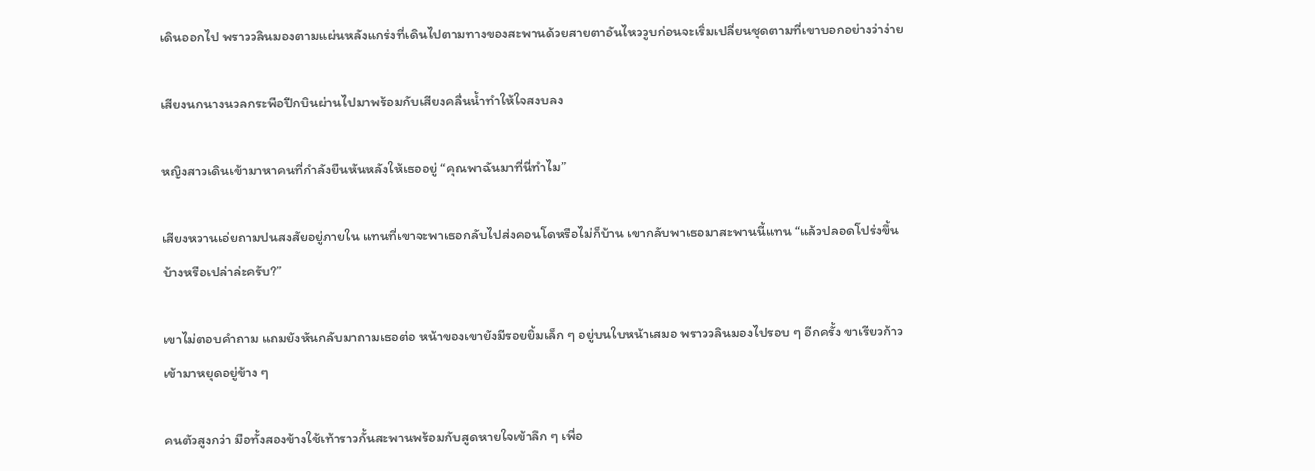เดินออกไป พราววลินมองตามแผ่นหลังแกร่งที่เดินไปตามทางของสะพานด้วยสายตาอันไหววูบก่อนจะเริ่มเปลี่ยนชุดตามที่เขาบอกอย่างว่าง่าย

เสียงนกนางนวลกระพือปีกบินผ่านไปมาพร้อมกับเสียงคลื่นน้ำทำให้ใจสงบลง

หญิงสาวเดินเข้ามาหาคนที่กำลังยืนหันหลังให้เธออยู่ “คุณพาฉันมาที่นี่ทำไม”

เสียงหวานเอ่ยถามปนสงสัยอยู่ภายใน แทนที่เขาจะพาเธอกลับไปส่งคอนโดหรือไม่ก็บ้าน เขากลับพาเธอมาสะพานนี้แทน “แล้วปลอดโปร่งขึ้นบ้างหรือเปล่าล่ะครับ?”

เขาไม่ตอบคำถาม แถมยังหันกลับมาถามเธอต่อ หน้าของเขายังมีรอยยิ้มเล็ก ๆ อยู่บนใบหน้าเสมอ พราววลินมองไปรอบ ๆ อีกครั้ง ขาเรียวก้าวเข้ามาหยุดอยู่ข้าง ๆ

คนตัวสูงกว่า มือทั้งสองข้างใช้เท้าราวกั้นสะพานพร้อมกับสูดหายใจเข้าลึก ๆ เพื่อ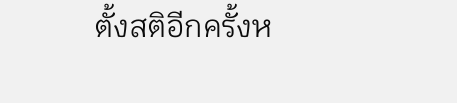ตั้งสติอีกครั้งห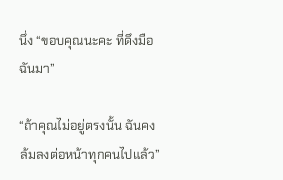นึ่ง “ขอบคุณนะคะ ที่ดึงมือฉันมา”

“ถ้าคุณไม่อยู่ตรงนั้น ฉันคงล้มลงต่อหน้าทุกคนไปแล้ว”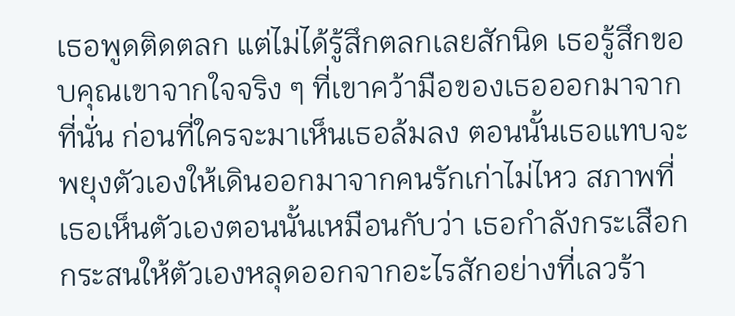เธอพูดติดตลก แต่ไม่ได้รู้สึกตลกเลยสักนิด เธอรู้สึกขอบคุณเขาจากใจจริง ๆ ที่เขาคว้ามือของเธอออกมาจากที่นั่น ก่อนที่ใครจะมาเห็นเธอล้มลง ตอนนั้นเธอแทบจะพยุงตัวเองให้เดินออกมาจากคนรักเก่าไม่ไหว สภาพที่เธอเห็นตัวเองตอนนั้นเหมือนกับว่า เธอกำลังกระเสือกกระสนให้ตัวเองหลุดออกจากอะไรสักอย่างที่เลวร้า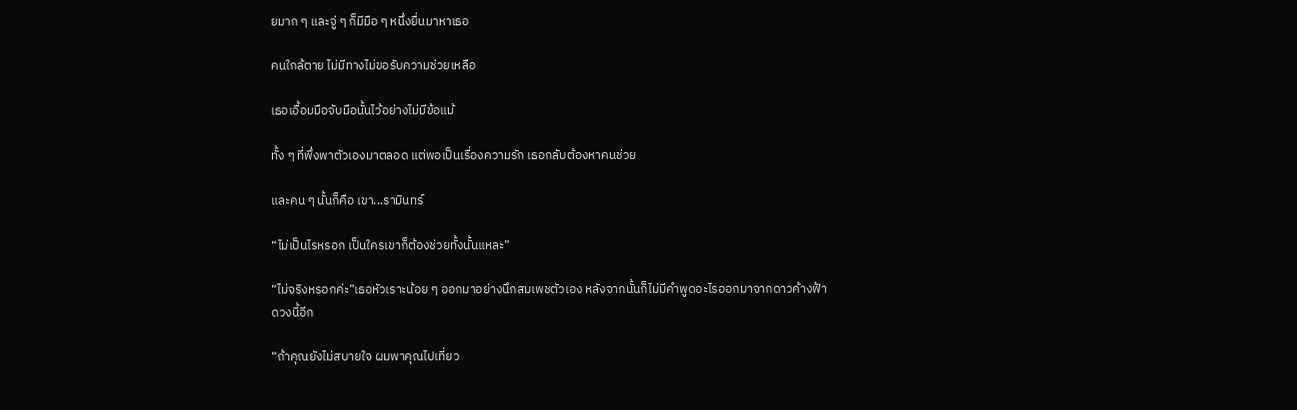ยมาก ๆ และจู่ ๆ ก็มีมือ ๆ หนึ่งยื่นมาหาเธอ

คนใกล้ตาย ไม่มีทางไม่ขอรับความช่วยเหลือ

เธอเอื้อมมือจับมือนั้นไว้อย่างไม่มีข้อแม้

ทั้ง ๆ ที่พึ่งพาตัวเองมาตลอด แต่พอเป็นเรื่องความรัก เธอกลับต้องหาคนช่วย

และคน ๆ นั้นก็คือ เขา...รามินทร์

“ไม่เป็นไรหรอก เป็นใครเขาก็ต้องช่วยทั้งนั้นแหละ”

“ไม่จริงหรอกค่ะ”เธอหัวเราะน้อย ๆ ออกมาอย่างนึกสมเพชตัวเอง หลังจากนั้นก็ไม่มีคำพูดอะไรออกมาจากดาวค้างฟ้าดวงนี้อีก

“ถ้าคุณยังไม่สบายใจ ผมพาคุณไปเที่ยว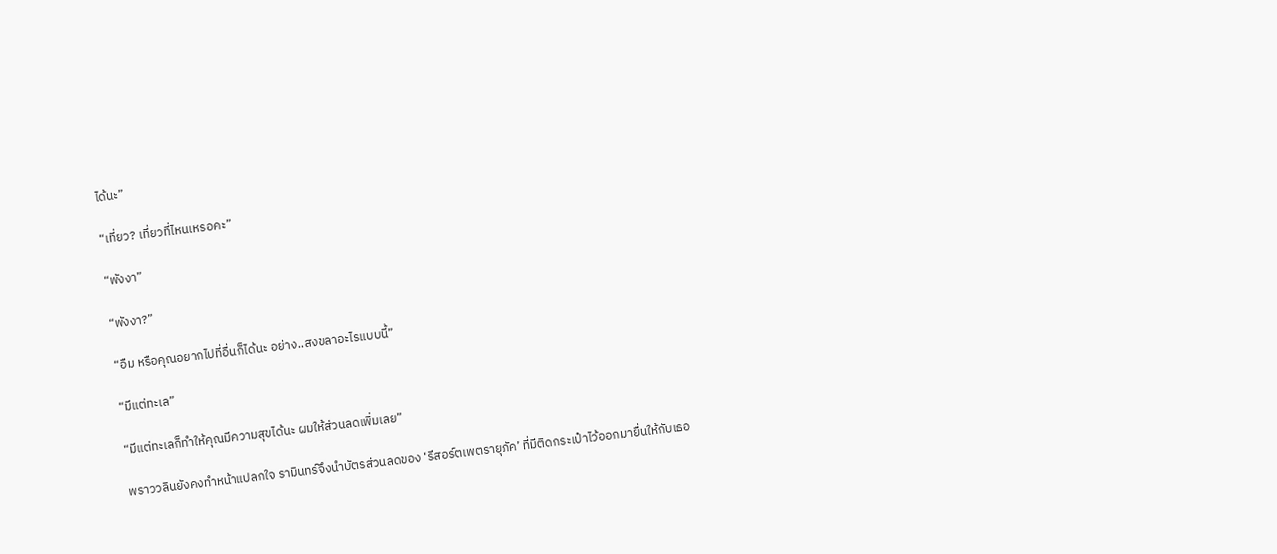ได้นะ”

“เที่ยว? เที่ยวที่ไหนเหรอคะ”

“พังงา”

“พังงา?”

“อืม หรือคุณอยากไปที่อื่นก็ได้นะ อย่าง..สงขลาอะไรแบบนี้”

“มีแต่ทะเล”

“มีแต่ทะเลก็ทำให้คุณมีความสุขได้นะ ผมให้ส่วนลดเพิ่มเลย”

พราววลินยังคงทำหน้าแปลกใจ รามินทร์จึงนำบัตรส่วนลดของ ‘รีสอร์ตเพตรายุภัค’ ที่มีติดกระเป๋าไว้ออกมายื่นให้กับเธอ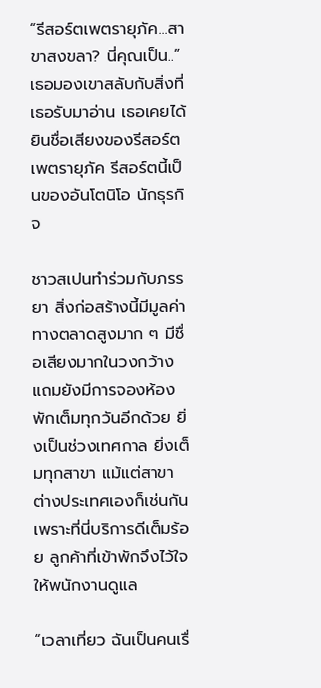“รีสอร์ตเพตรายุภัค...สาขาสงขลา? นี่คุณเป็น..”เธอมองเขาสลับกับสิ่งที่เธอรับมาอ่าน เธอเคยได้ยินชื่อเสียงของรีสอร์ตเพตรายุภัค รีสอร์ตนี้เป็นของอันโตนิโอ นักธุรกิจ

ชาวสเปนทำร่วมกับภรรยา สิ่งก่อสร้างนี้มีมูลค่าทางตลาดสูงมาก ๆ มีชื่อเสียงมากในวงกว้าง แถมยังมีการจองห้องพักเต็มทุกวันอีกด้วย ยิ่งเป็นช่วงเทศกาล ยิ่งเต็มทุกสาขา แม้แต่สาขาต่างประเทศเองก็เช่นกัน เพราะที่นี่บริการดีเต็มร้อย ลูกค้าที่เข้าพักจึงไว้ใจให้พนักงานดูแล

“เวลาเที่ยว ฉันเป็นคนเรื่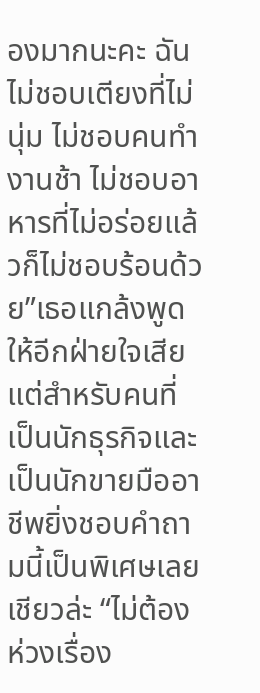องมากนะคะ ฉันไม่ชอบเตียงที่ไม่นุ่ม ไม่ชอบคนทำงานช้า ไม่ชอบอาหารที่ไม่อร่อยแล้วก็ไม่ชอบร้อนด้วย”เธอแกล้งพูดให้อีกฝ่ายใจเสีย แต่สำหรับคนที่เป็นนักธุรกิจและเป็นนักขายมืออาชีพยิ่งชอบคำถามนี้เป็นพิเศษเลยเชียวล่ะ “ไม่ต้องห่วงเรื่อง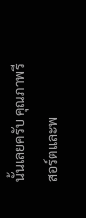นั้นเลยครับ คุณภาพรีสอร์ตและพ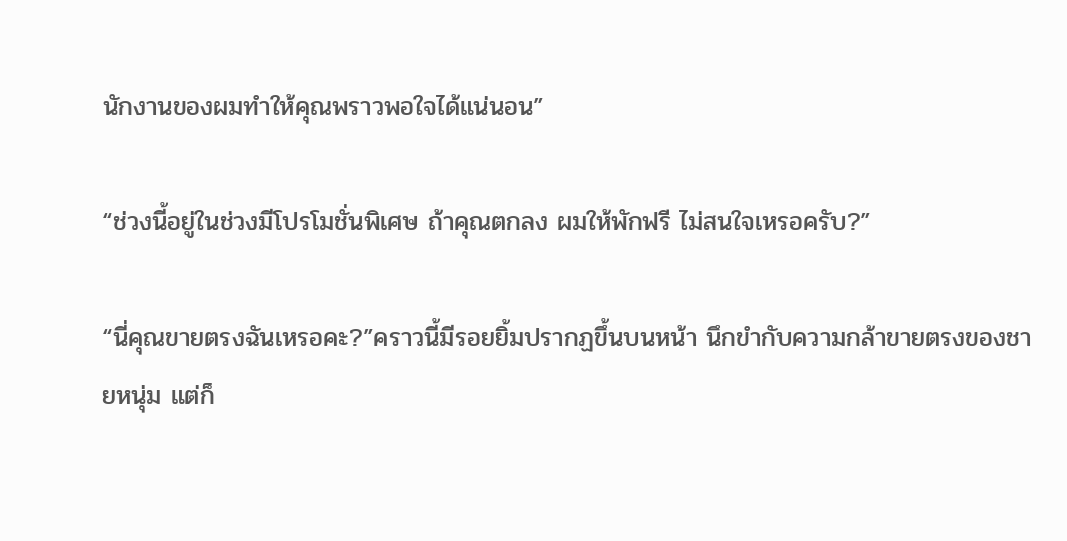นักงานของผมทำให้คุณพราวพอใจได้แน่นอน”

“ช่วงนี้อยู่ในช่วงมีโปรโมชั่นพิเศษ ถ้าคุณตกลง ผมให้พักฟรี ไม่สนใจเหรอครับ?”

“นี่คุณขายตรงฉันเหรอคะ?”คราวนี้มีรอยยิ้มปรากฏขึ้นบนหน้า นึกขำกับความกล้าขายตรงของชายหนุ่ม แต่ก็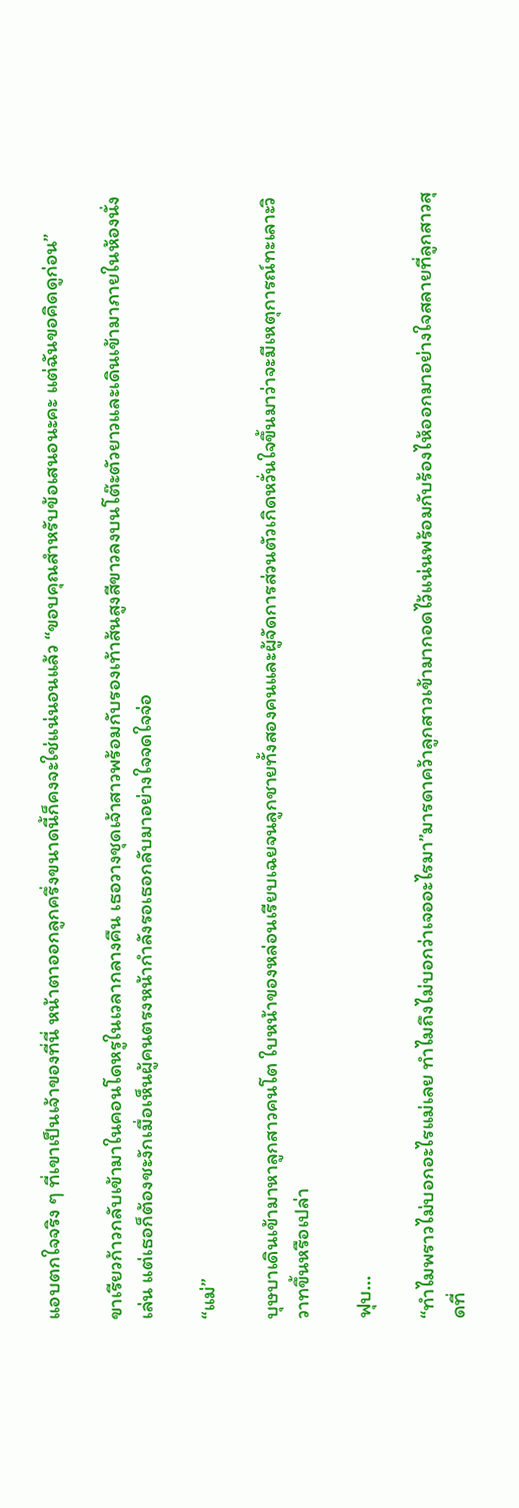แอบตกใจจริง ๆ ที่เขาเป็นเจ้าของที่นี่ หน้าตาออกลูกครึ่งขนาดนี้ก็คงจะใช่แน่นอนแล้ว “ขอบคุณสำหรับข้อเสนอนะคะ แต่ฉันขอคิดดูก่อน”

ขาเรียวก้าวกลับเข้ามาในคอนโดหรูในเวลากลางคืน เธอวางชุดเจ้าสาวพร้อมกับรองเท้าส้นสูงสีขาวลงบนโต๊ะตัวยาวและเดินเข้ามาภายในห้องนั่งเล่น แต่เธอก็ต้องชะงักเมื่อเห็นผู้คนตรงหน้ากำลังรอเธอกลับมาอย่างใจจดใจจ่อ

“แม่”

บุษบาเดินเข้ามาหาลูกสาวคนโต ใบหน้าของหล่อนเรียบเฉยจนลูกชายทั้งสองคนและผู้จัดการส่วนตัวเกิดหวั่นใจขึ้นมาว่าจะมีเหตุการณ์ทะเลาะวิวาทขึ้นหรือเปล่า

ฟุบ...

“ทำไมพราวไม่บอกอะไรแม่เลย ทำไมถึงไม่บอกว่าเจออะไรมา”มารดาคว้าลูกสาวเข้ามากอดไว้แน่นพร้อมกับร้องไห้ออกมาอย่างใจสลายที่ลูกสาวสุดที่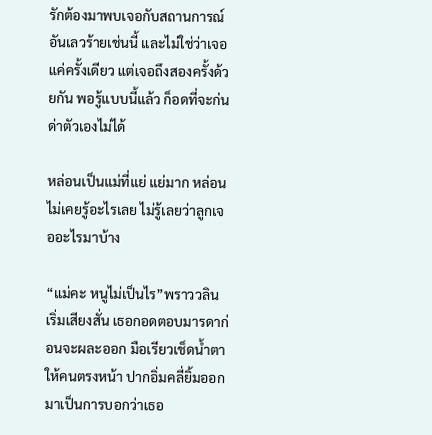รักต้องมาพบเจอกับสถานการณ์อันเลวร้ายเช่นนี้ และไม่ใช่ว่าเจอแค่ครั้งเดียว แต่เจอถึงสองครั้งด้วยกัน พอรู้แบบนี้แล้ว ก็อดที่จะก่นด่าตัวเองไม่ได้

หล่อนเป็นแม่ที่แย่ แย่มาก หล่อนไม่เคยรู้อะไรเลย ไม่รู้เลยว่าลูกเจออะไรมาบ้าง

“แม่คะ หนูไม่เป็นไร”พราววลินเริ่มเสียงสั่น เธอกอดตอบมารดาก่อนจะผละออก มือเรียวเช็ดน้ำตาให้คนตรงหน้า ปากอิ่มคลี่ยิ้มออกมาเป็นการบอกว่าเธอ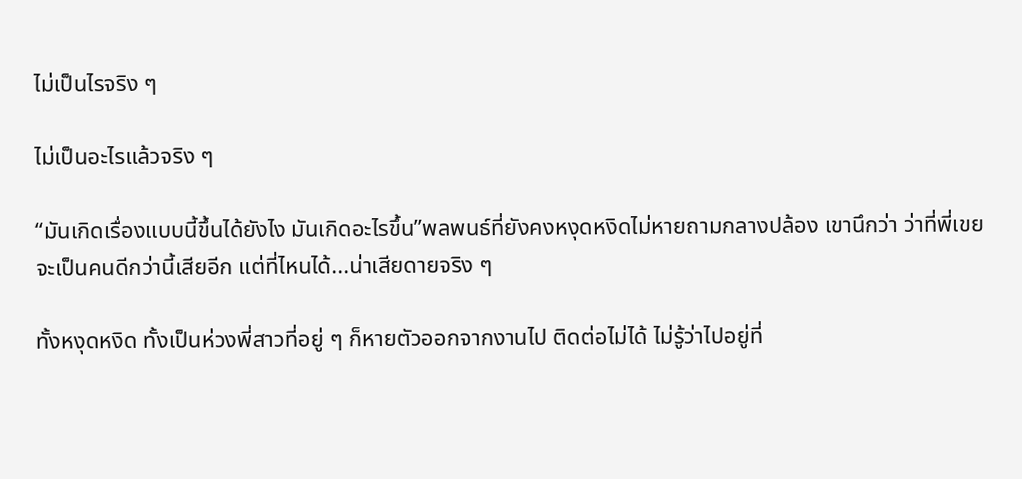ไม่เป็นไรจริง ๆ

ไม่เป็นอะไรแล้วจริง ๆ

“มันเกิดเรื่องแบบนี้ขึ้นได้ยังไง มันเกิดอะไรขึ้น”พลพนธ์ที่ยังคงหงุดหงิดไม่หายถามกลางปล้อง เขานึกว่า ว่าที่พี่เขยจะเป็นคนดีกว่านี้เสียอีก แต่ที่ไหนได้...น่าเสียดายจริง ๆ

ทั้งหงุดหงิด ทั้งเป็นห่วงพี่สาวที่อยู่ ๆ ก็หายตัวออกจากงานไป ติดต่อไม่ได้ ไม่รู้ว่าไปอยู่ที่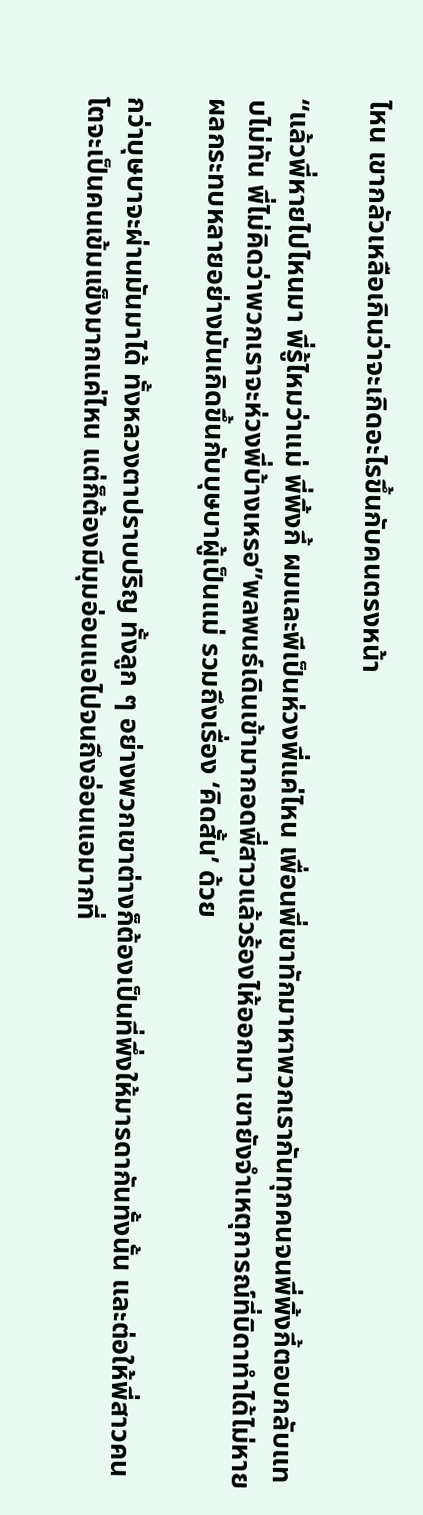ไหน เขากลัวเหลือเกินว่าจะเกิดอะไรขึ้นกับคนตรงหน้า

“แล้วพี่หายไปไหนมา พี่รู้ไหมว่าแม่ พี่พิ้งกี้ ผมและพีเป็นห่วงพี่แค่ไหน เพื่อนพี่เขาทักมาหาพวกเรากันทุกคนจนพี่พิ้งกี้ตอบกลับแทบไม่ทัน พี่ไม่คิดว่าพวกเราจะห่วงพี่บ้างเหรอ”พลพนธ์เดินเข้ามากอดพี่สาวแล้วร้องไห้ออกมา เขายังจำเหตุการณ์ที่บิดาทำได้ไม่หาย ผลกระทบหลายอย่างมันเกิดขึ้นกับบุษบาผู้เป็นแม่ รวมถึงเรื่อง ‘คิดสั้น’ ด้วย

กว่าบุษบาจะผ่านมันมาได้ ทั้งหลวงตาปราบปริญ ทั้งลูก ๆ อย่างพวกเขาต่างก็ต้องเป็นที่พึ่งให้มารดากันทั้งนั้น และต่อให้พี่สาวคนโตจะเป็นคนเข้มแข็งมากแค่ไหน แต่ก็ต้องมีมุมอ่อนแอไปจนถึงอ่อนแอมากที่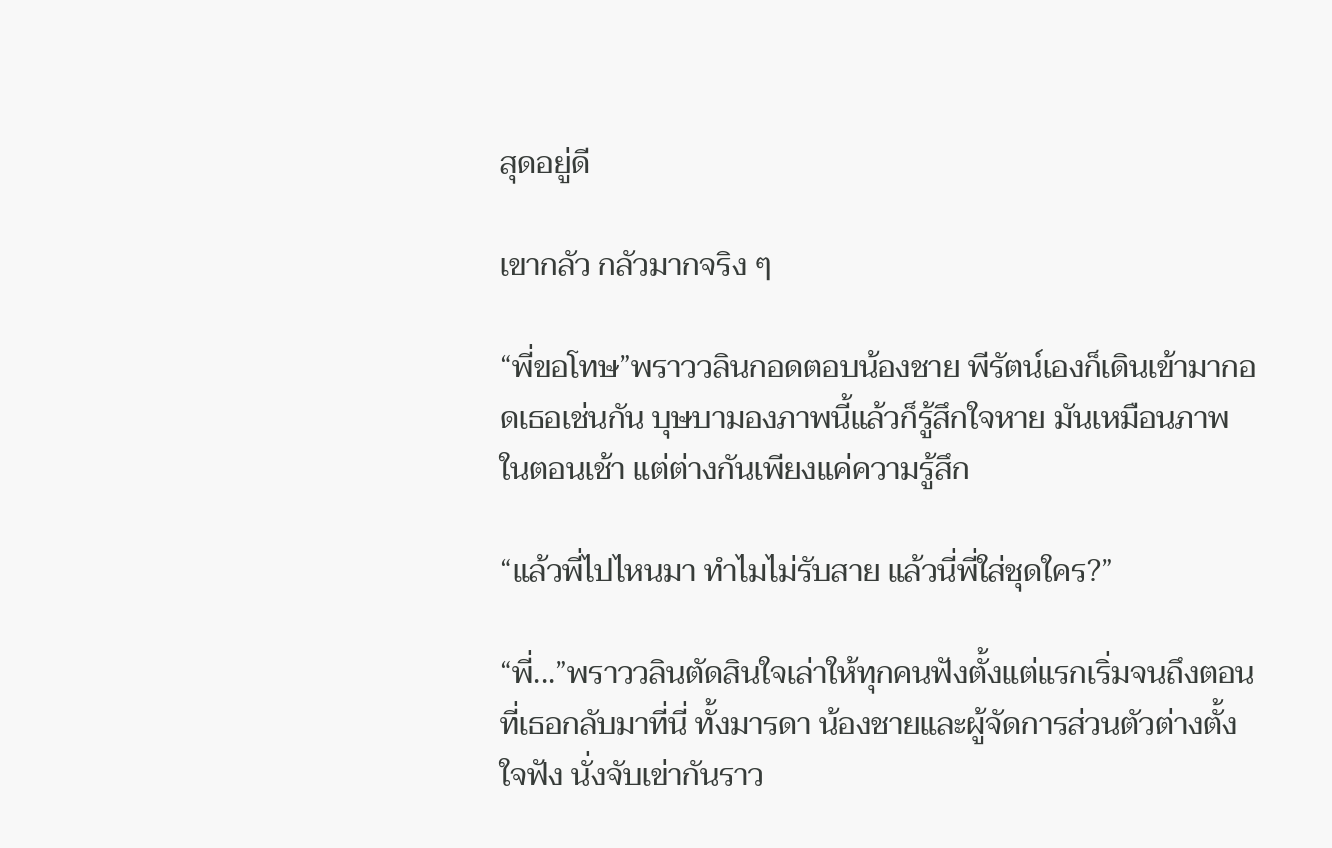สุดอยู่ดี

เขากลัว กลัวมากจริง ๆ

“พี่ขอโทษ”พราววลินกอดตอบน้องชาย พีรัตน์เองก็เดินเข้ามากอดเธอเช่นกัน บุษบามองภาพนี้แล้วก็รู้สึกใจหาย มันเหมือนภาพในตอนเช้า แต่ต่างกันเพียงแค่ความรู้สึก

“แล้วพี่ไปไหนมา ทำไมไม่รับสาย แล้วนี่พี่ใส่ชุดใคร?”

“พี่...”พราววลินตัดสินใจเล่าให้ทุกคนฟังตั้งแต่แรกเริ่มจนถึงตอนที่เธอกลับมาที่นี่ ทั้งมารดา น้องชายและผู้จัดการส่วนตัวต่างตั้งใจฟัง นั่งจับเข่ากันราว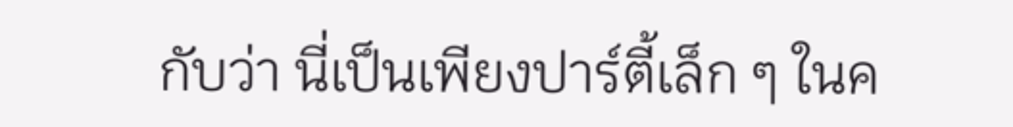กับว่า นี่เป็นเพียงปาร์ตี้เล็ก ๆ ในค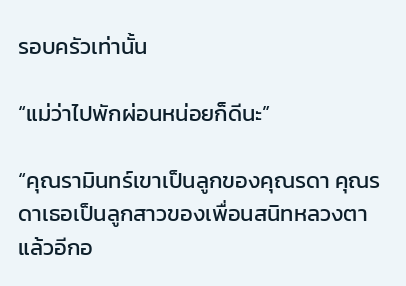รอบครัวเท่านั้น

“แม่ว่าไปพักผ่อนหน่อยก็ดีนะ”

“คุณรามินทร์เขาเป็นลูกของคุณรดา คุณรดาเธอเป็นลูกสาวของเพื่อนสนิทหลวงตา แล้วอีกอ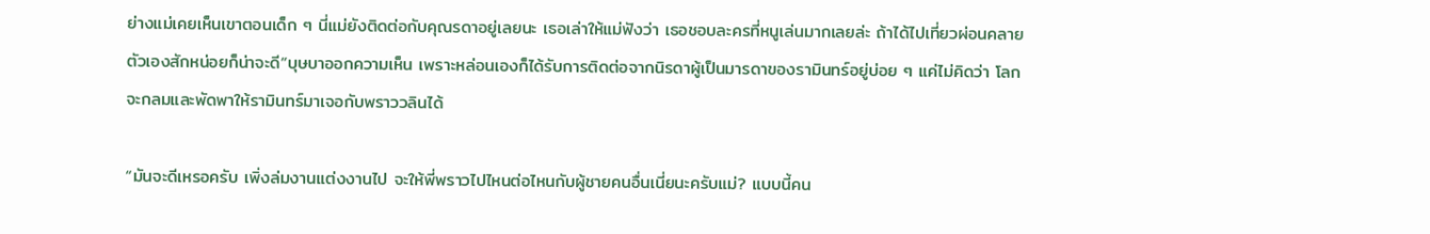ย่างแม่เคยเห็นเขาตอนเด็ก ๆ นี่แม่ยังติดต่อกับคุณรดาอยู่เลยนะ เธอเล่าให้แม่ฟังว่า เธอชอบละครที่หนูเล่นมากเลยล่ะ ถ้าได้ไปเที่ยวผ่อนคลายตัวเองสักหน่อยก็น่าจะดี”บุษบาออกความเห็น เพราะหล่อนเองก็ได้รับการติดต่อจากนิรดาผู้เป็นมารดาของรามินทร์อยู่บ่อย ๆ แค่ไม่คิดว่า โลกจะกลมและพัดพาให้รามินทร์มาเจอกับพราววลินได้

“มันจะดีเหรอครับ เพิ่งล่มงานแต่งงานไป จะให้พี่พราวไปไหนต่อไหนกับผู้ชายคนอื่นเนี่ยนะครับแม่? แบบนี้คน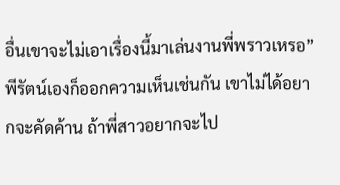อื่นเขาจะไม่เอาเรื่องนี้มาเล่นงานพี่พราวเหรอ”พีรัตน์เองก็ออกความเห็นเช่นกัน เขาไม่ได้อยากจะคัดค้าน ถ้าพี่สาวอยากจะไป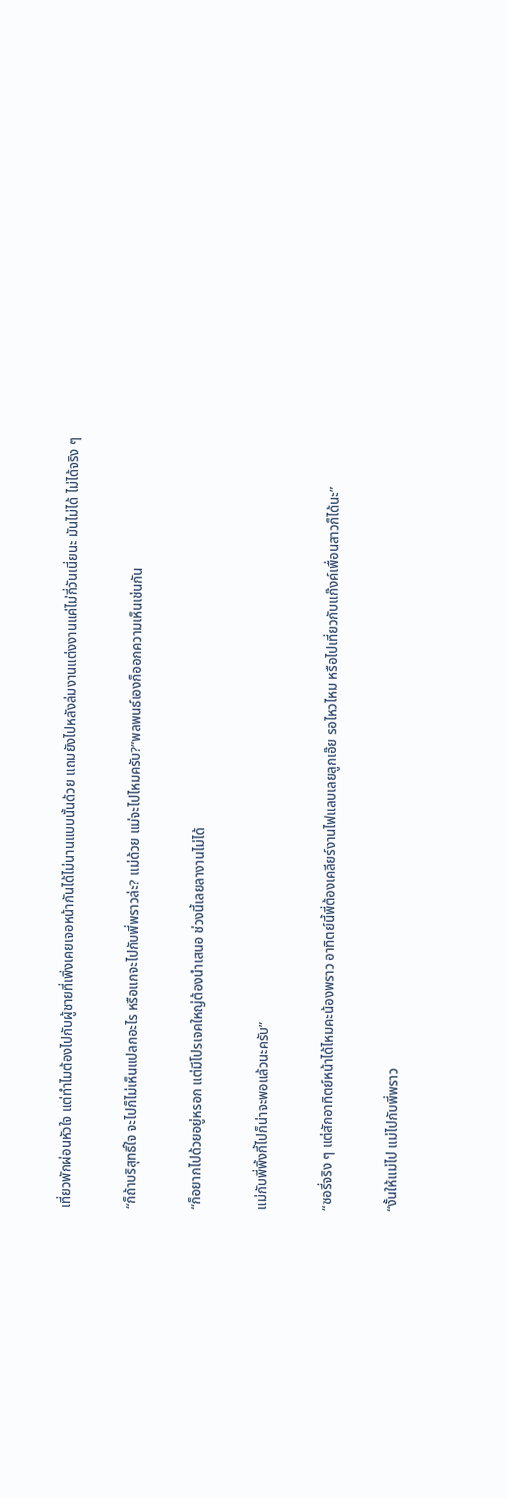เที่ยวพักผ่อนหัวใจ แต่ทำไมต้องไปกับผู้ชายที่เพิ่งเคยเจอหน้ากันได้ไม่นานแบบนั้นด้วย แถมยังไปหลังล่มงานแต่งงานแค่ไม่กี่วันเนี่ยนะ มันไม่ได้ ไม่ได้จริง ๆ

“ก็ถ้าบริสุทธิ์ใจ จะไปก็ไม่เห็นแปลกอะไร หรือแกจะไปกับพี่พราวล่ะ? แม่ด้วย แม่จะไปไหมครับ?”พลพนธ์เองก็ออกความเห็นเช่นกัน

“ก็อยากไปด้วยอยู่หรอก แต่มีโปรเจคใหญ่ต้องนำเสนอ ช่วงนี้เลยลางานไม่ได้

แม่กับพี่พิ้งกี้ไปก็น่าจะพอแล้วนะครับ”

“ซอรี่จริง ๆ แต่สักอาทิตย์หน้าได้ไหมคะน้องพราว อาทิตย์นี้พี่ต้องเคลียร์งานไฟแลบเลยลูกเอ๊ย รอไหวไหม หรือไปเที่ยวกับแก๊งค์เพื่อนสาวก็ได้นะ”

“งั้นให้แม่ไป แม่ไปกับพี่พราว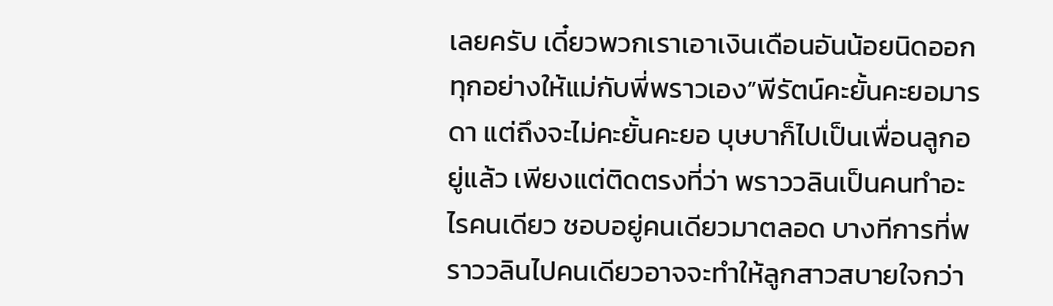เลยครับ เดี๋ยวพวกเราเอาเงินเดือนอันน้อยนิดออกทุกอย่างให้แม่กับพี่พราวเอง”พีรัตน์คะยั้นคะยอมารดา แต่ถึงจะไม่คะยั้นคะยอ บุษบาก็ไปเป็นเพื่อนลูกอยู่แล้ว เพียงแต่ติดตรงที่ว่า พราววลินเป็นคนทำอะไรคนเดียว ชอบอยู่คนเดียวมาตลอด บางทีการที่พราววลินไปคนเดียวอาจจะทำให้ลูกสาวสบายใจกว่า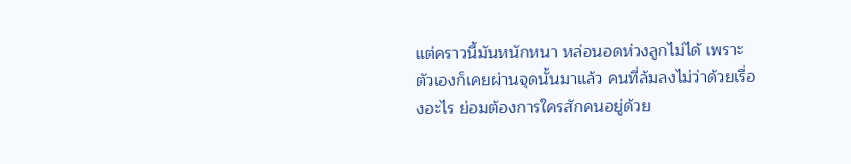แต่คราวนี้มันหนักหนา หล่อนอดห่วงลูกไม่ได้ เพราะตัวเองก็เคยผ่านจุดนั้นมาแล้ว คนที่ล้มลงไม่ว่าด้วยเรื่องอะไร ย่อมต้องการใครสักคนอยู่ด้วย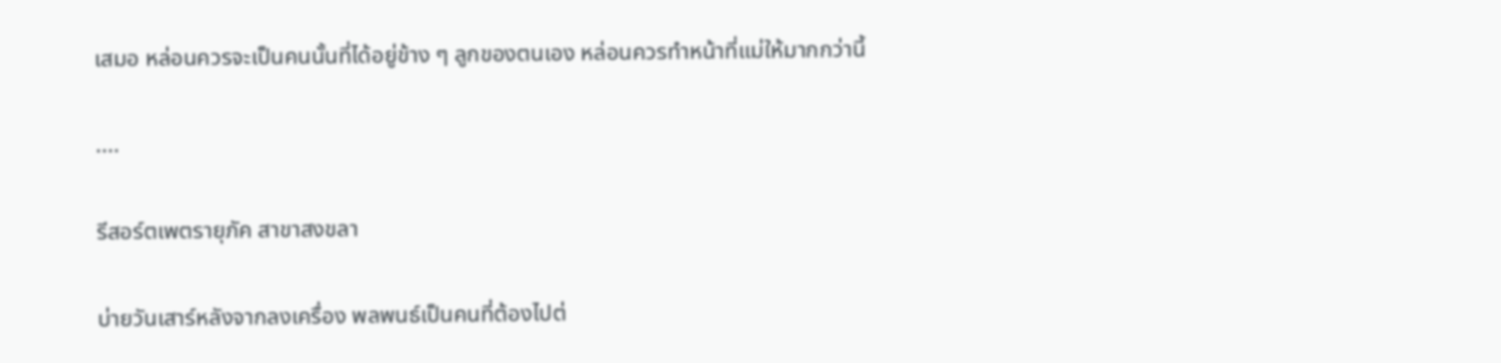เสมอ หล่อนควรจะเป็นคนนั้นที่ได้อยู่ข้าง ๆ ลูกของตนเอง หล่อนควรทำหน้าที่แม่ให้มากกว่านี้

....

รีสอร์ตเพตรายุภัค สาขาสงขลา

บ่ายวันเสาร์หลังจากลงเครื่อง พลพนธ์เป็นคนที่ต้องไปต่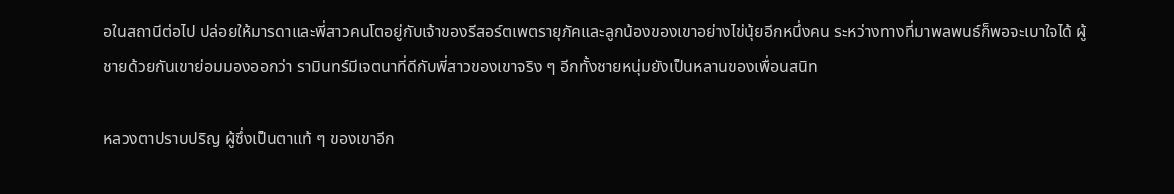อในสถานีต่อไป ปล่อยให้มารดาและพี่สาวคนโตอยู่กับเจ้าของรีสอร์ตเพตรายุภัคและลูกน้องของเขาอย่างไข่นุ้ยอีกหนึ่งคน ระหว่างทางที่มาพลพนธ์ก็พอจะเบาใจได้ ผู้ชายด้วยกันเขาย่อมมองออกว่า รามินทร์มีเจตนาที่ดีกับพี่สาวของเขาจริง ๆ อีกทั้งชายหนุ่มยังเป็นหลานของเพื่อนสนิท

หลวงตาปราบปริญ ผู้ซึ่งเป็นตาแท้ ๆ ของเขาอีก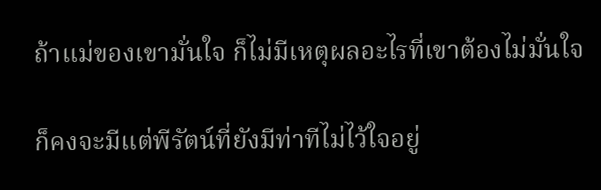ถ้าแม่ของเขามั่นใจ ก็ไม่มีเหตุผลอะไรที่เขาต้องไม่มั่นใจ

ก็คงจะมีแต่พีรัตน์ที่ยังมีท่าทีไม่ไว้ใจอยู่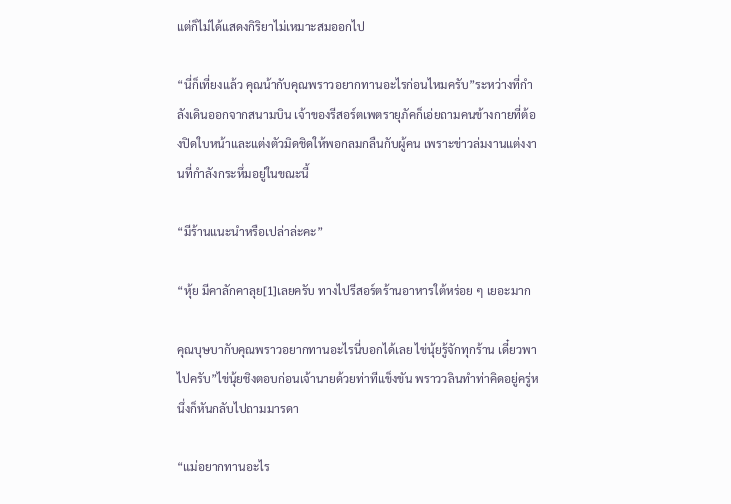แต่ก็ไม่ได้แสดงกิริยาไม่เหมาะสมออกไป

“นี่ก็เที่ยงแล้ว คุณน้ากับคุณพราวอยากทานอะไรก่อนไหมครับ”ระหว่างที่กำลังเดินออกจากสนามบิน เจ้าของรีสอร์ตเพตรายุภัคก็เอ่ยถามคนข้างกายที่ต้องปิดใบหน้าและแต่งตัวมิดชิดให้พอกลมกลืนกับผู้คน เพราะข่าวล่มงานแต่งงานที่กำลังกระหึ่มอยู่ในขณะนี้

“มีร้านแนะนำหรือเปล่าล่ะคะ”

“หุ้ย มีคาลักคาลุย[1]เลยครับ ทางไปรีสอร์ตร้านอาหารใต้หร่อย ๆ เยอะมาก

คุณบุษบากับคุณพราวอยากทานอะไรนี่บอกได้เลย ไข่นุ้ยรู้จักทุกร้าน เดี๋ยวพาไปครับ”ไข่นุ้ยชิงตอบก่อนเจ้านายด้วยท่าทีแข็งขัน พราววลินทำท่าคิดอยู่ครู่หนึ่งก็หันกลับไปถามมารดา

“แม่อยากทานอะไร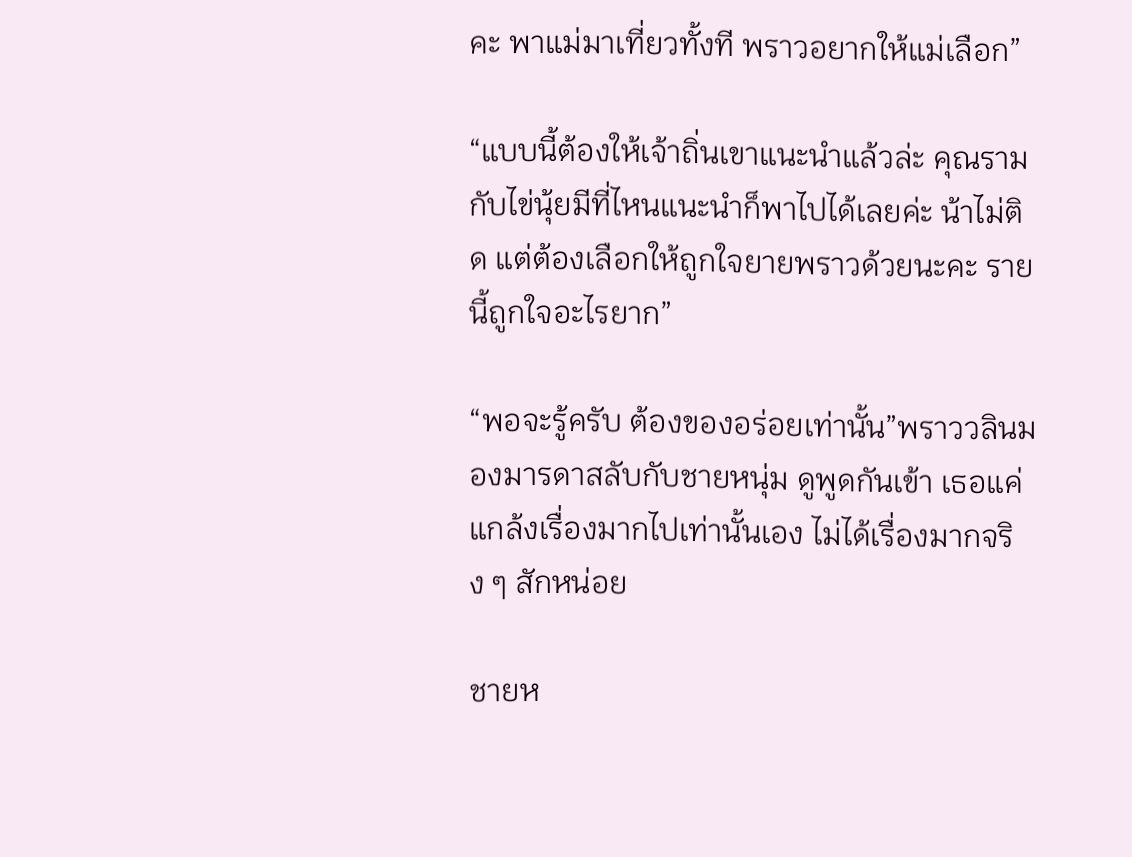คะ พาแม่มาเที่ยวทั้งที พราวอยากให้แม่เลือก”

“แบบนี้ต้องให้เจ้าถิ่นเขาแนะนำแล้วล่ะ คุณรามกับไข่นุ้ยมีที่ไหนแนะนำก็พาไปได้เลยค่ะ น้าไม่ติด แต่ต้องเลือกให้ถูกใจยายพราวด้วยนะคะ รายนี้ถูกใจอะไรยาก”

“พอจะรู้ครับ ต้องของอร่อยเท่านั้น”พราววลินมองมารดาสลับกับชายหนุ่ม ดูพูดกันเข้า เธอแค่แกล้งเรื่องมากไปเท่านั้นเอง ไม่ได้เรื่องมากจริง ๆ สักหน่อย

ชายห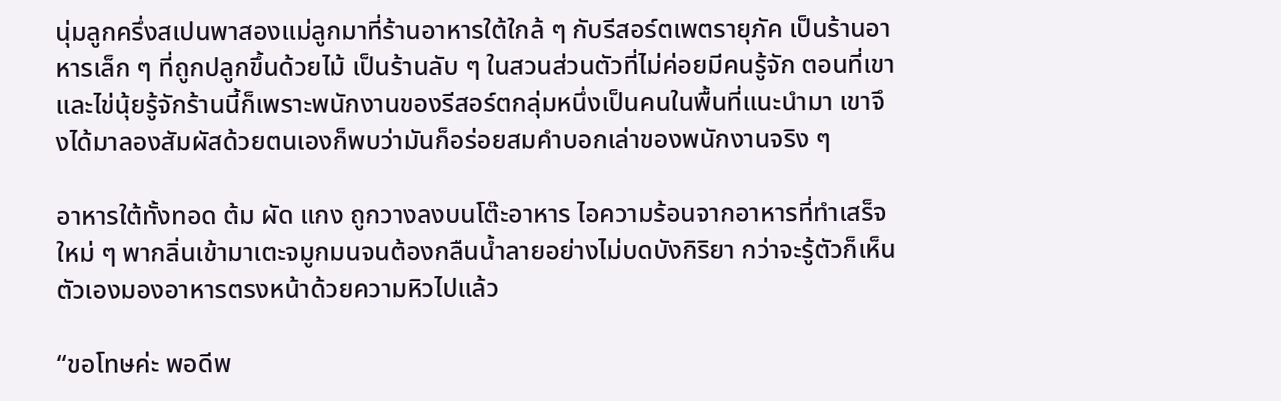นุ่มลูกครึ่งสเปนพาสองแม่ลูกมาที่ร้านอาหารใต้ใกล้ ๆ กับรีสอร์ตเพตรายุภัค เป็นร้านอาหารเล็ก ๆ ที่ถูกปลูกขึ้นด้วยไม้ เป็นร้านลับ ๆ ในสวนส่วนตัวที่ไม่ค่อยมีคนรู้จัก ตอนที่เขาและไข่นุ้ยรู้จักร้านนี้ก็เพราะพนักงานของรีสอร์ตกลุ่มหนึ่งเป็นคนในพื้นที่แนะนำมา เขาจึงได้มาลองสัมผัสด้วยตนเองก็พบว่ามันก็อร่อยสมคำบอกเล่าของพนักงานจริง ๆ

อาหารใต้ทั้งทอด ต้ม ผัด แกง ถูกวางลงบนโต๊ะอาหาร ไอความร้อนจากอาหารที่ทำเสร็จใหม่ ๆ พากลิ่นเข้ามาเตะจมูกมนจนต้องกลืนน้ำลายอย่างไม่บดบังกิริยา กว่าจะรู้ตัวก็เห็นตัวเองมองอาหารตรงหน้าด้วยความหิวไปแล้ว

“ขอโทษค่ะ พอดีพ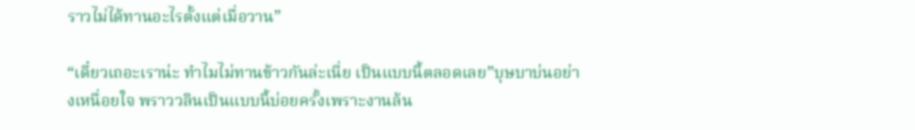ราวไม่ได้ทานอะไรตั้งแต่เมื่อวาน”

“เดี๋ยวเถอะเราน่ะ ทำไมไม่ทานข้าวกันล่ะเนี่ย เป็นแบบนี้ตลอดเลย”บุษบาบ่นอย่างเหนื่อยใจ พราววลินเป็นแบบนี้บ่อยครั้งเพราะงานล้น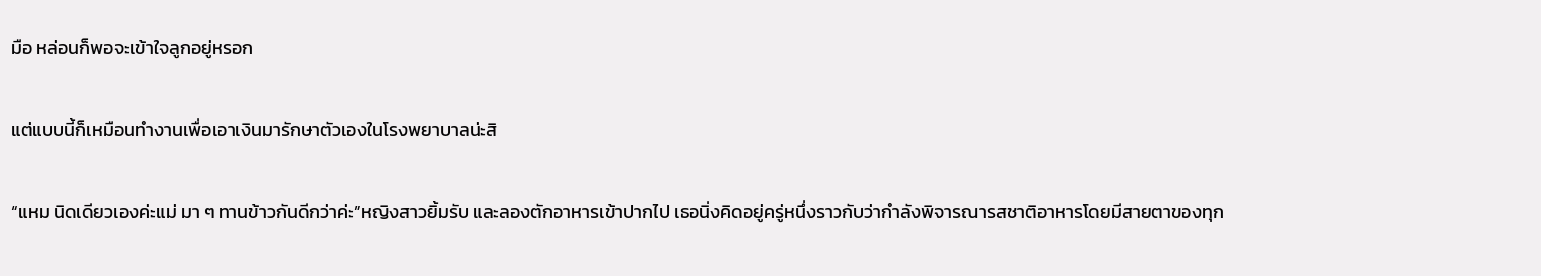มือ หล่อนก็พอจะเข้าใจลูกอยู่หรอก

แต่แบบนี้ก็เหมือนทำงานเพื่อเอาเงินมารักษาตัวเองในโรงพยาบาลน่ะสิ

“แหม นิดเดียวเองค่ะแม่ มา ๆ ทานข้าวกันดีกว่าค่ะ”หญิงสาวยิ้มรับ และลองตักอาหารเข้าปากไป เธอนิ่งคิดอยู่ครู่หนึ่งราวกับว่ากำลังพิจารณารสชาติอาหารโดยมีสายตาของทุก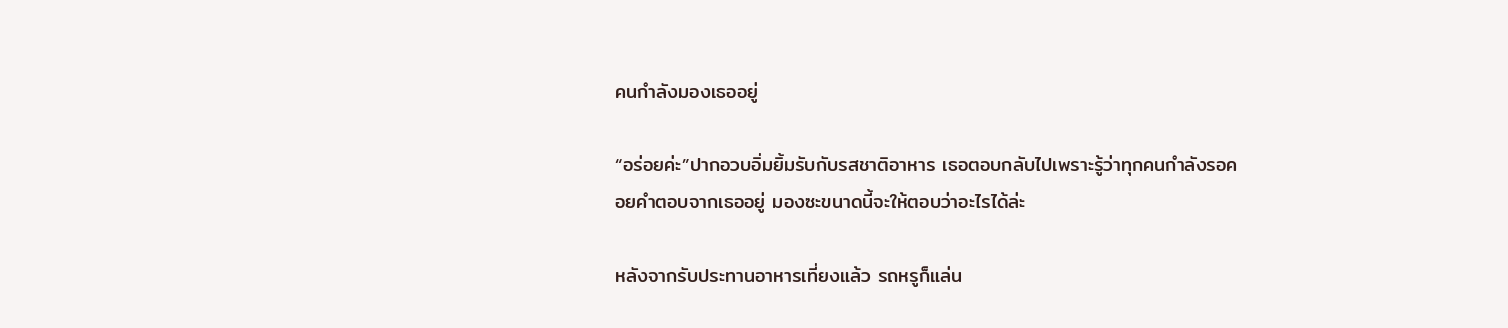คนกำลังมองเธออยู่

“อร่อยค่ะ”ปากอวบอิ่มยิ้มรับกับรสชาติอาหาร เธอตอบกลับไปเพราะรู้ว่าทุกคนกำลังรอคอยคำตอบจากเธออยู่ มองซะขนาดนี้จะให้ตอบว่าอะไรได้ล่ะ

หลังจากรับประทานอาหารเที่ยงแล้ว รถหรูก็แล่น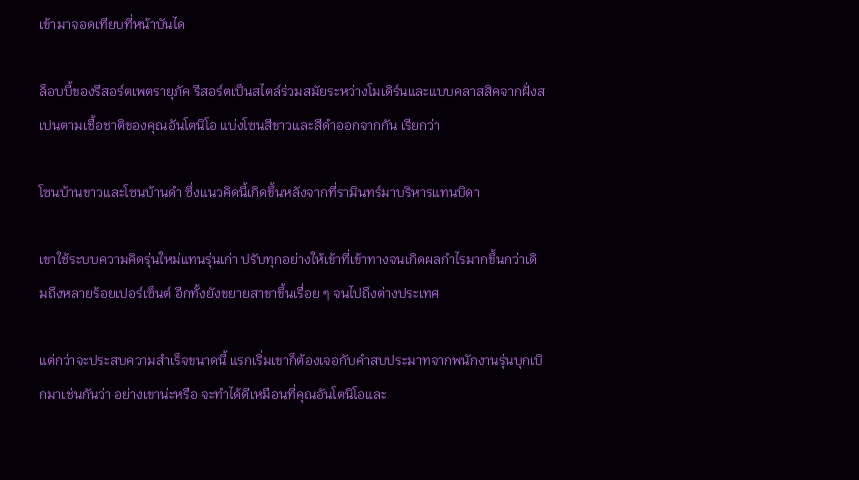เข้ามาจอดเทียบที่หน้าบันได

ล็อบบี้ของรีสอร์ตเพตรายุภัค รีสอร์ตเป็นสไตล์ร่วมสมัยระหว่างโมเดิร์นและแบบคลาสสิคจากฝั่งสเปนตามเชื้อชาติของคุณอันโตนิโอ แบ่งโซนสีขาวและสีดำออกจากกัน เรียกว่า

โซนบ้านขาวและโซนบ้านดำ ซึ่งแนวคิดนี้เกิดขึ้นหลังจากที่รามินทร์มาบริหารแทนบิดา

เขาใช้ระบบความคิดรุ่นใหม่แทนรุ่นเก่า ปรับทุกอย่างให้เข้าที่เข้าทางจนเกิดผลกำไรมากขึ้นกว่าเดิมถึงหลายร้อยเปอร์เซ็นต์ อีกทั้งยังขยายสาขาขึ้นเรื่อย ๆ จนไปถึงต่างประเทศ

แต่กว่าจะประสบความสำเร็จขนาดนี้ แรกเริ่มเขาก็ต้องเจอกับคำสบประมาทจากพนักงานรุ่นบุกเบิกมาเช่นกันว่า อย่างเขาน่ะหรือ จะทำได้ดีเหมือนที่คุณอันโตนิโอและ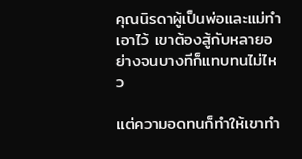คุณนิรดาผู้เป็นพ่อและแม่ทำเอาไว้ เขาต้องสู้กับหลายอย่างจนบางทีก็แทบทนไม่ไหว

แต่ความอดทนก็ทำให้เขาทำ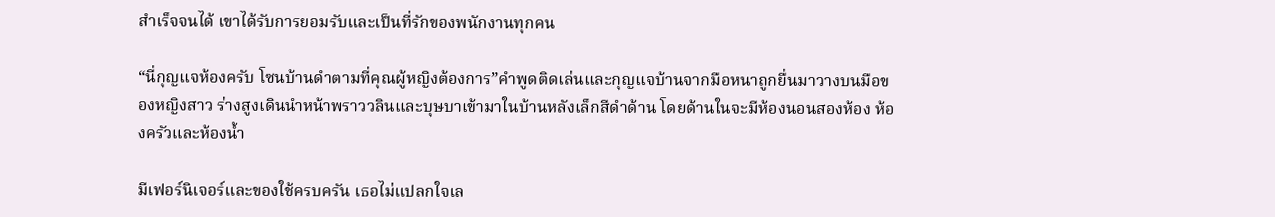สำเร็จจนได้ เขาได้รับการยอมรับและเป็นที่รักของพนักงานทุกคน

“นี่กุญแจห้องครับ โซนบ้านดำตามที่คุณผู้หญิงต้องการ”คำพูดติดเล่นและกุญแจบ้านจากมือหนาถูกยื่นมาวางบนมือของหญิงสาว ร่างสูงเดินนำหน้าพราววลินและบุษบาเข้ามาในบ้านหลังเล็กสีดำด้าน โดยด้านในจะมีห้องนอนสองห้อง ห้องครัวและห้องน้ำ

มีเฟอร์นิเจอร์และของใช้ครบครัน เธอไม่แปลกใจเล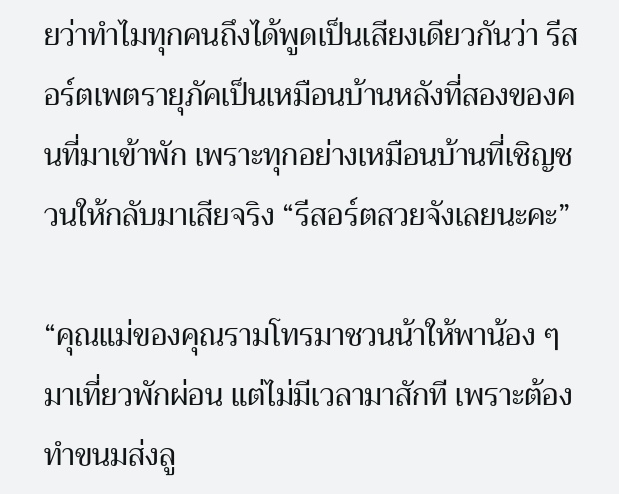ยว่าทำไมทุกคนถึงได้พูดเป็นเสียงเดียวกันว่า รีสอร์ตเพตรายุภัคเป็นเหมือนบ้านหลังที่สองของคนที่มาเข้าพัก เพราะทุกอย่างเหมือนบ้านที่เชิญชวนให้กลับมาเสียจริง “รีสอร์ตสวยจังเลยนะคะ”

“คุณแม่ของคุณรามโทรมาชวนน้าให้พาน้อง ๆ มาเที่ยวพักผ่อน แต่ไม่มีเวลามาสักที เพราะต้องทำขนมส่งลู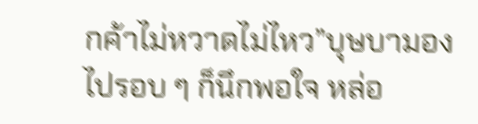กค้าไม่หวาดไม่ไหว”บุษบามองไปรอบ ๆ ก็นึกพอใจ หล่อ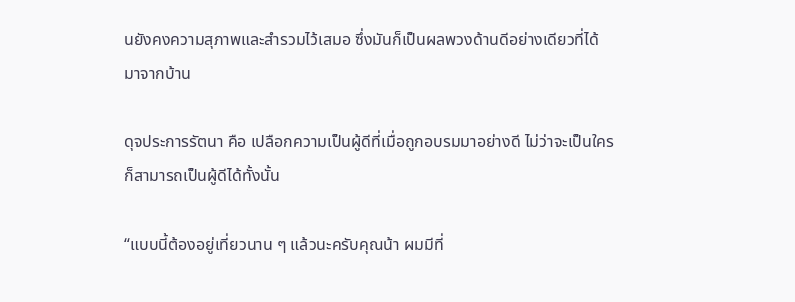นยังคงความสุภาพและสำรวมไว้เสมอ ซึ่งมันก็เป็นผลพวงด้านดีอย่างเดียวที่ได้มาจากบ้าน

ดุจประการรัตนา คือ เปลือกความเป็นผู้ดีที่เมื่อถูกอบรมมาอย่างดี ไม่ว่าจะเป็นใครก็สามารถเป็นผู้ดีได้ทั้งนั้น

“แบบนี้ต้องอยู่เที่ยวนาน ๆ แล้วนะครับคุณน้า ผมมีที่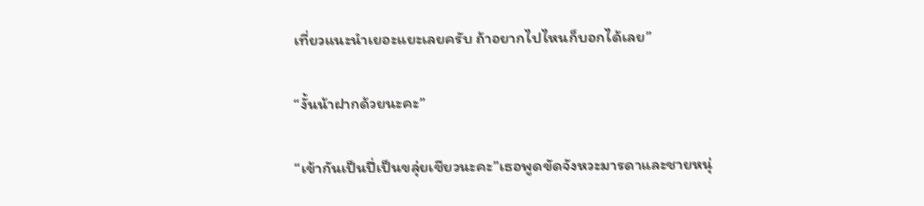เที่ยวแนะนำเยอะแยะเลยครับ ถ้าอยากไปไหนก็บอกได้เลย”

“งั้นน้าฝากด้วยนะคะ”

“เข้ากันเป็นปี่เป็นขลุ่ยเชียวนะคะ”เธอพูดขัดจังหวะมารดาและชายหนุ่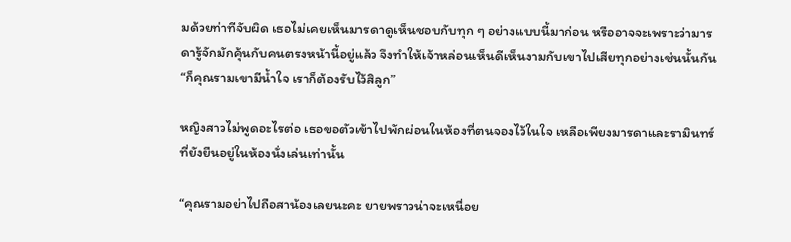มด้วยท่าทีจับผิด เธอไม่เคยเห็นมารดาดูเห็นชอบกับทุก ๆ อย่างแบบนี้มาก่อน หรืออาจจะเพราะว่ามารดารู้จักมักคุ้นกับคนตรงหน้านี้อยู่แล้ว จึงทำให้เจ้าหล่อนเห็นดีเห็นงามกับเขาไปเสียทุกอย่างเช่นนั้นกัน “ก็คุณรามเขามีน้ำใจ เราก็ต้องรับไว้สิลูก”

หญิงสาวไม่พูดอะไรต่อ เธอขอตัวเข้าไปพักผ่อนในห้องที่ตนจองไว้ในใจ เหลือเพียงมารดาและรามินทร์ที่ยังยืนอยู่ในห้องนั่งเล่นเท่านั้น

“คุณรามอย่าไปถือสาน้องเลยนะคะ ยายพราวน่าจะเหนื่อย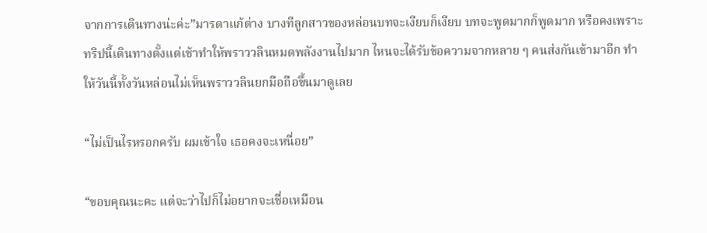จากการเดินทางน่ะค่ะ”มารดาแก้ต่าง บางทีลูกสาวของหล่อนบทจะเงียบก็เงียบ บทจะพูดมากก็พูดมาก หรือคงเพราะทริปนี้เดินทางตั้งแต่เช้าทำให้พราววลินหมดพลังงานไปมาก ไหนจะได้รับข้อความจากหลาย ๆ คนส่งกันเข้ามาอีก ทำให้วันนี้ทั้งวันหล่อนไม่เห็นพราววลินยกมือถือขึ้นมาดูเลย

“ไม่เป็นไรหรอกครับ ผมเข้าใจ เธอคงจะเหนื่อย”

“ขอบคุณนะคะ แต่จะว่าไปก็ไม่อยากจะเชื่อเหมือน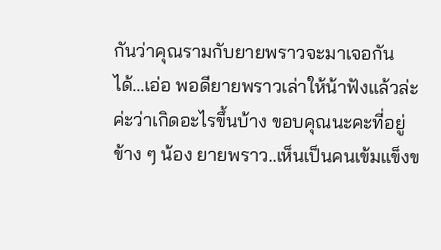กันว่าคุณรามกับยายพราวจะมาเจอกันได้...เอ่อ พอดียายพราวเล่าให้น้าฟังแล้วล่ะค่ะว่าเกิดอะไรขึ้นบ้าง ขอบคุณนะคะที่อยู่ข้าง ๆ น้อง ยายพราว..เห็นเป็นคนเข้มแข็งข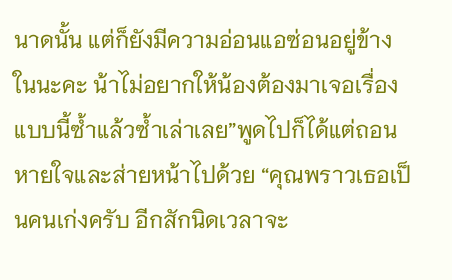นาดนั้น แต่ก็ยังมีความอ่อนแอซ่อนอยู่ข้างในนะคะ น้าไม่อยากให้น้องต้องมาเจอเรื่องแบบนี้ซ้ำแล้วซ้ำเล่าเลย”พูดไปก็ได้แต่ถอนหายใจและส่ายหน้าไปด้วย “คุณพราวเธอเป็นคนเก่งครับ อีกสักนิดเวลาจะ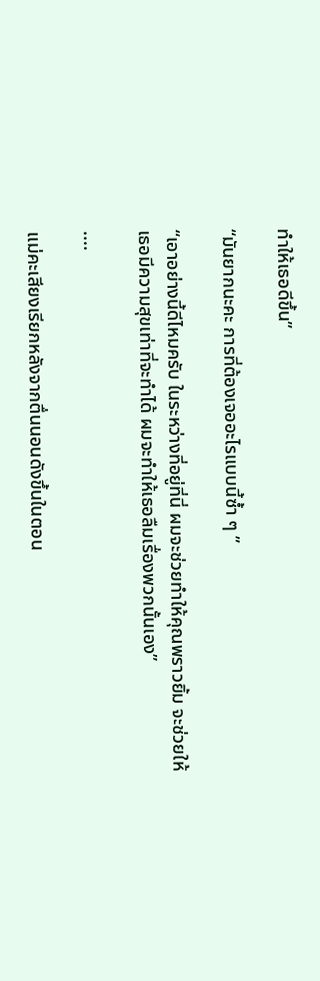ทำให้เธอดีขึ้น”

“มันยากนะคะ การที่ต้องเจออะไรแบบนี้ซ้ำ ๆ ”

“เอาอย่างนี้ดีไหมครับ ในระหว่างที่อยู่ที่นี่ ผมจะช่วยทำให้คุณพราวยิ้ม จะช่วยให้เธอมีความสุขเท่าที่จะทำได้ ผมจะทำให้เธอลืมเรื่องพวกนั้นเอง”

....

แม่คะเสียงเรียกหลังจากตื่นนอนดังขึ้นในตอน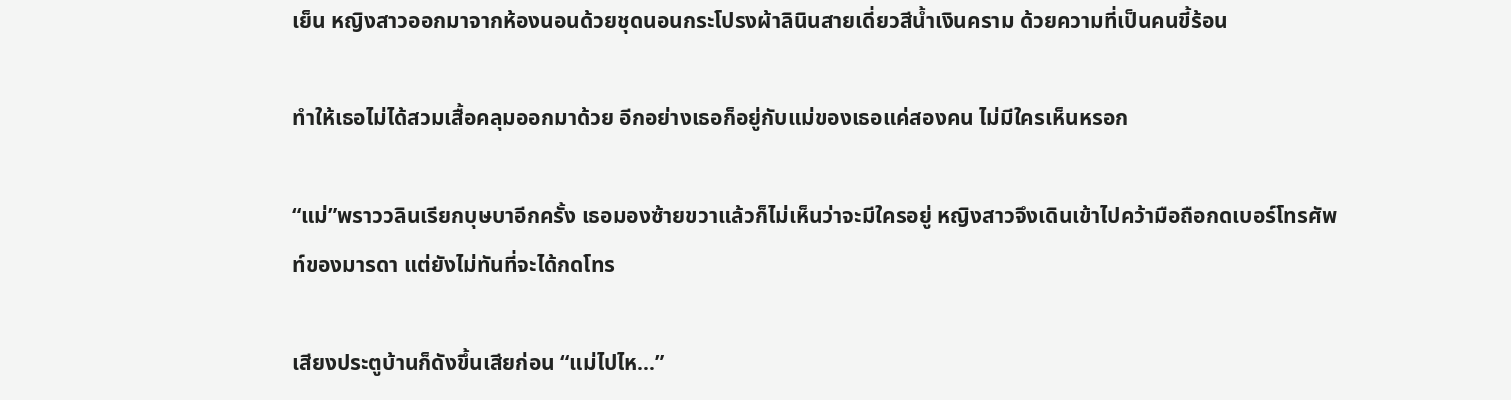เย็น หญิงสาวออกมาจากห้องนอนด้วยชุดนอนกระโปรงผ้าลินินสายเดี่ยวสีน้ำเงินคราม ด้วยความที่เป็นคนขี้ร้อน

ทำให้เธอไม่ได้สวมเสื้อคลุมออกมาด้วย อีกอย่างเธอก็อยู่กับแม่ของเธอแค่สองคน ไม่มีใครเห็นหรอก

“แม่”พราววลินเรียกบุษบาอีกครั้ง เธอมองซ้ายขวาแล้วก็ไม่เห็นว่าจะมีใครอยู่ หญิงสาวจึงเดินเข้าไปคว้ามือถือกดเบอร์โทรศัพท์ของมารดา แต่ยังไม่ทันที่จะได้กดโทร

เสียงประตูบ้านก็ดังขึ้นเสียก่อน “แม่ไปไห...”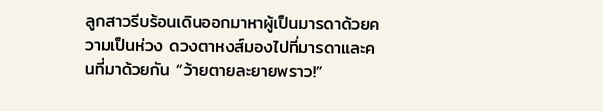ลูกสาวรีบร้อนเดินออกมาหาผู้เป็นมารดาด้วยความเป็นห่วง ดวงตาหงส์มองไปที่มารดาและคนที่มาด้วยกัน “ว้ายตายละยายพราว!”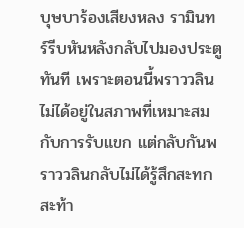บุษบาร้องเสียงหลง รามินทร์รีบหันหลังกลับไปมองประตูทันที เพราะตอนนี้พราววลินไม่ได้อยู่ในสภาพที่เหมาะสมกับการรับแขก แต่กลับกันพราววลินกลับไม่ได้รู้สึกสะทกสะท้า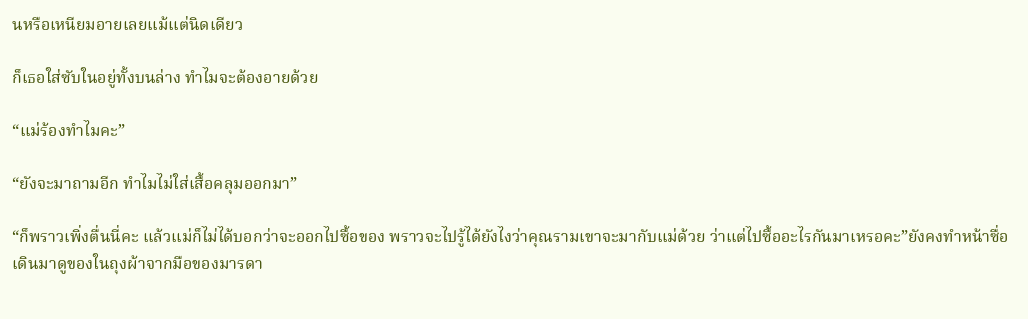นหรือเหนียมอายเลยแม้แต่นิดเดียว

ก็เธอใส่ซับในอยู่ทั้งบนล่าง ทำไมจะต้องอายด้วย

“แม่ร้องทำไมคะ”

“ยังจะมาถามอีก ทำไมไม่ใส่เสื้อคลุมออกมา”

“ก็พราวเพิ่งตื่นนี่คะ แล้วแม่ก็ไม่ได้บอกว่าจะออกไปซื้อของ พราวจะไปรู้ได้ยังไงว่าคุณรามเขาจะมากับแม่ด้วย ว่าแต่ไปซื้ออะไรกันมาเหรอคะ”ยังคงทำหน้าซื่อเดินมาดูของในถุงผ้าจากมือของมารดา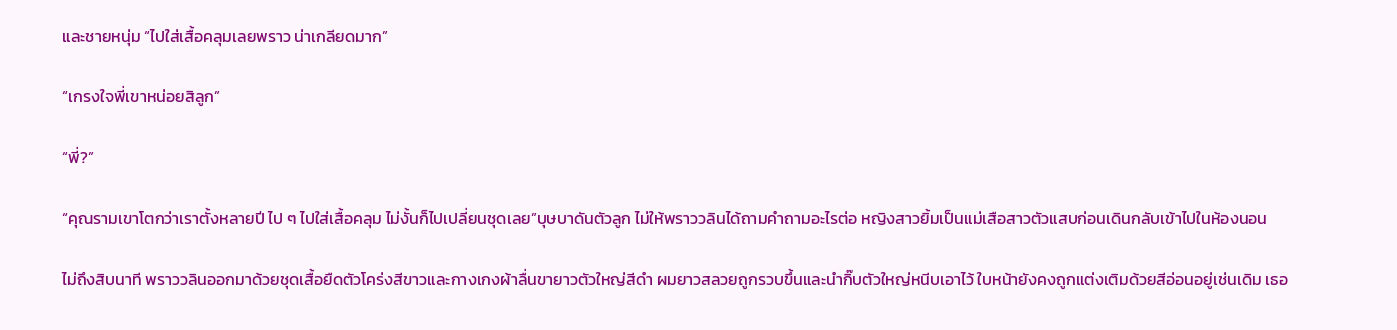และชายหนุ่ม “ไปใส่เสื้อคลุมเลยพราว น่าเกลียดมาก”

“เกรงใจพี่เขาหน่อยสิลูก”

“พี่?”

“คุณรามเขาโตกว่าเราตั้งหลายปี ไป ๆ ไปใส่เสื้อคลุม ไม่งั้นก็ไปเปลี่ยนชุดเลย”บุษบาดันตัวลูก ไม่ให้พราววลินได้ถามคำถามอะไรต่อ หญิงสาวยิ้มเป็นแม่เสือสาวตัวแสบก่อนเดินกลับเข้าไปในห้องนอน

ไม่ถึงสิบนาที พราววลินออกมาด้วยชุดเสื้อยืดตัวโคร่งสีขาวและกางเกงผ้าลื่นขายาวตัวใหญ่สีดำ ผมยาวสลวยถูกรวบขึ้นและนำกิ๊บตัวใหญ่หนีบเอาไว้ ใบหน้ายังคงถูกแต่งเติมด้วยสีอ่อนอยู่เช่นเดิม เธอ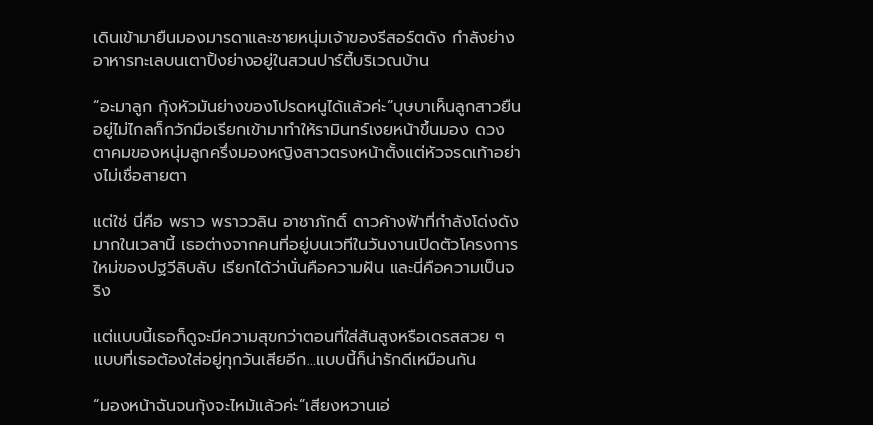เดินเข้ามายืนมองมารดาและชายหนุ่มเจ้าของรีสอร์ตดัง กำลังย่างอาหารทะเลบนเตาปิ้งย่างอยู่ในสวนปาร์ตี้บริเวณบ้าน

“อะมาลูก กุ้งหัวมันย่างของโปรดหนูได้แล้วค่ะ”บุษบาเห็นลูกสาวยืนอยู่ไม่ไกลก็กวักมือเรียกเข้ามาทำให้รามินทร์เงยหน้าขึ้นมอง ดวงตาคมของหนุ่มลูกครึ่งมองหญิงสาวตรงหน้าตั้งแต่หัวจรดเท้าอย่างไม่เชื่อสายตา

แต่ใช่ นี่คือ พราว พราววลิน อาชาภักดิ์ ดาวค้างฟ้าที่กำลังโด่งดังมากในเวลานี้ เธอต่างจากคนที่อยู่บนเวทีในวันงานเปิดตัวโครงการใหม่ของปฐวีลิบลับ เรียกได้ว่านั่นคือความฝัน และนี่คือความเป็นจริง

แต่แบบนี้เธอก็ดูจะมีความสุขกว่าตอนที่ใส่ส้นสูงหรือเดรสสวย ๆ แบบที่เธอต้องใส่อยู่ทุกวันเสียอีก...แบบนี้ก็น่ารักดีเหมือนกัน

“มองหน้าฉันจนกุ้งจะไหม้แล้วค่ะ”เสียงหวานเอ่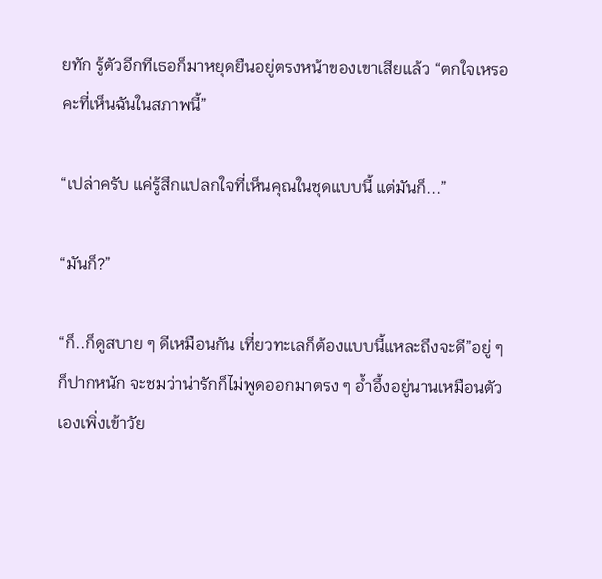ยทัก รู้ตัวอีกทีเธอก็มาหยุดยืนอยู่ตรงหน้าของเขาเสียแล้ว “ตกใจเหรอคะที่เห็นฉันในสภาพนี้”

“เปล่าครับ แค่รู้สึกแปลกใจที่เห็นคุณในชุดแบบนี้ แต่มันก็...”

“มันก็?”

“ก็..ก็ดูสบาย ๆ ดีเหมือนกัน เที่ยวทะเลก็ต้องแบบนี้แหละถึงจะดี”อยู่ ๆ ก็ปากหนัก จะชมว่าน่ารักก็ไม่พูดออกมาตรง ๆ อ้ำอึ้งอยู่นานเหมือนตัวเองเพิ่งเข้าวัย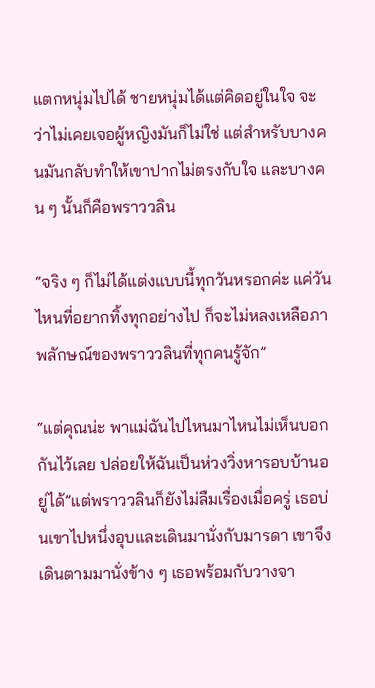แตกหนุ่มไปได้ ชายหนุ่มได้แต่คิดอยู่ในใจ จะว่าไม่เคยเจอผู้หญิงมันก็ไม่ใช่ แต่สำหรับบางคนมันกลับทำให้เขาปากไม่ตรงกับใจ และบางคน ๆ นั้นก็คือพราววลิน

“จริง ๆ ก็ไม่ได้แต่งแบบนี้ทุกวันหรอกค่ะ แค่วันไหนที่อยากทิ้งทุกอย่างไป ก็จะไม่หลงเหลือภาพลักษณ์ของพราววลินที่ทุกคนรู้จัก”

“แต่คุณน่ะ พาแม่ฉันไปไหนมาไหนไม่เห็นบอกกันไว้เลย ปล่อยให้ฉันเป็นห่วงวิ่งหารอบบ้านอยู่ได้”แต่พราววลินก็ยังไม่ลืมเรื่องเมื่อครู่ เธอบ่นเขาไปหนึ่งอุบและเดินมานั่งกับมารดา เขาจึงเดินตามมานั่งข้าง ๆ เธอพร้อมกับวางจา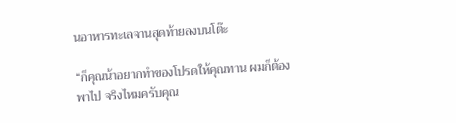นอาหารทะเลจานสุดท้ายลงบนโต๊ะ

“ก็คุณน้าอยากทำของโปรดให้คุณทาน ผมก็ต้องพาไป จริงไหมครับคุณ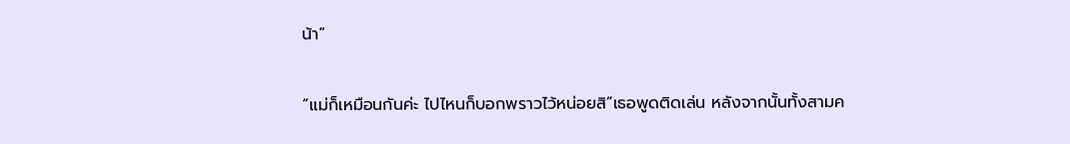น้า”

“แม่ก็เหมือนกันค่ะ ไปไหนก็บอกพราวไว้หน่อยสิ”เธอพูดติดเล่น หลังจากนั้นทั้งสามค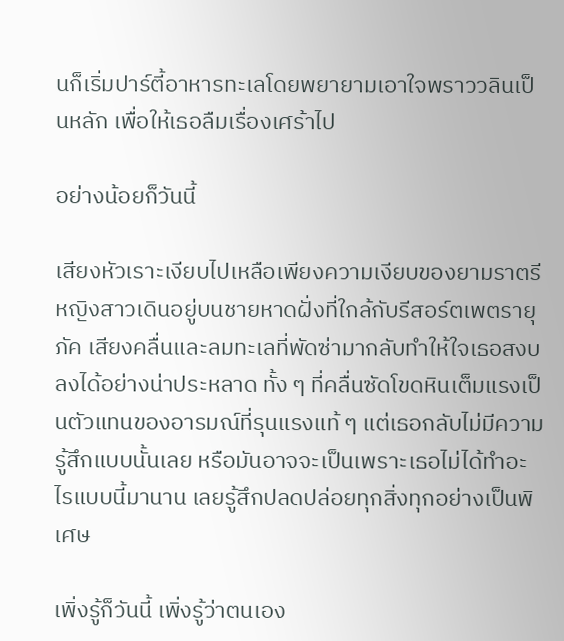นก็เริ่มปาร์ตี้อาหารทะเลโดยพยายามเอาใจพราววลินเป็นหลัก เพื่อให้เธอลืมเรื่องเศร้าไป

อย่างน้อยก็วันนี้

เสียงหัวเราะเงียบไปเหลือเพียงความเงียบของยามราตรี หญิงสาวเดินอยู่บนชายหาดฝั่งที่ใกล้กับรีสอร์ตเพตรายุภัค เสียงคลื่นและลมทะเลที่พัดซ่ามากลับทำให้ใจเธอสงบลงได้อย่างน่าประหลาด ทั้ง ๆ ที่คลื่นซัดโขดหินเต็มแรงเป็นตัวแทนของอารมณ์ที่รุนแรงแท้ ๆ แต่เธอกลับไม่มีความรู้สึกแบบนั้นเลย หรือมันอาจจะเป็นเพราะเธอไม่ได้ทำอะไรแบบนี้มานาน เลยรู้สึกปลดปล่อยทุกสิ่งทุกอย่างเป็นพิเศษ

เพิ่งรู้ก็วันนี้ เพิ่งรู้ว่าตนเอง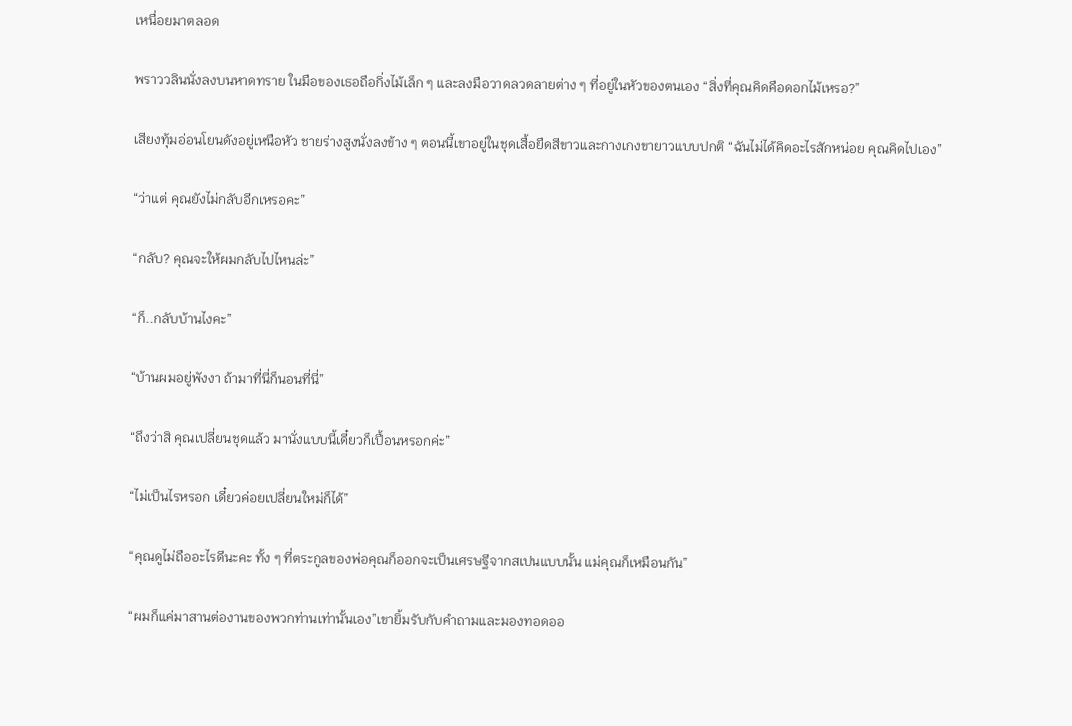เหนื่อยมาตลอด

พราววลินนั่งลงบนหาดทราย ในมือของเธอถือกิ่งไม้เล็ก ๆ และลงมือวาดลวดลายต่าง ๆ ที่อยู่ในหัวของตนเอง “สิ่งที่คุณคิดคือดอกไม้เหรอ?”

เสียงทุ้มอ่อนโยนดังอยู่เหนือหัว ชายร่างสูงนั่งลงข้าง ๆ ตอนนี้เขาอยู่ในชุดเสื้อยืดสีขาวและกางเกงขายาวแบบปกติ “ฉันไม่ได้คิดอะไรสักหน่อย คุณคิดไปเอง”

“ว่าแต่ คุณยังไม่กลับอีกเหรอคะ”

“กลับ? คุณจะให้ผมกลับไปไหนล่ะ”

“ก็..กลับบ้านไงคะ”

“บ้านผมอยู่พังงา ถ้ามาที่นี่ก็นอนที่นี่”

“ถึงว่าสิ คุณเปลี่ยนชุดแล้ว มานั่งแบบนี้เดี๋ยวก็เปื้อนหรอกค่ะ”

“ไม่เป็นไรหรอก เดี๋ยวค่อยเปลี่ยนใหม่ก็ได้”

“คุณดูไม่ถืออะไรดีนะคะ ทั้ง ๆ ที่ตระกูลของพ่อคุณก็ออกจะเป็นเศรษฐีจากสเปนแบบนั้น แม่คุณก็เหมือนกัน”

“ผมก็แค่มาสานต่องานของพวกท่านเท่านั้นเอง”เขายิ้มรับกับคำถามและมองทอดออ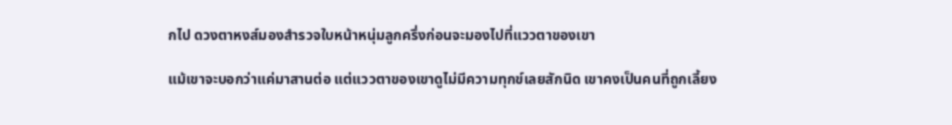กไป ดวงตาหงส์มองสำรวจใบหน้าหนุ่มลูกครึ่งก่อนจะมองไปที่แววตาของเขา

แม้เขาจะบอกว่าแค่มาสานต่อ แต่แววตาของเขาดูไม่มีความทุกข์เลยสักนิด เขาคงเป็นคนที่ถูกเลี้ยง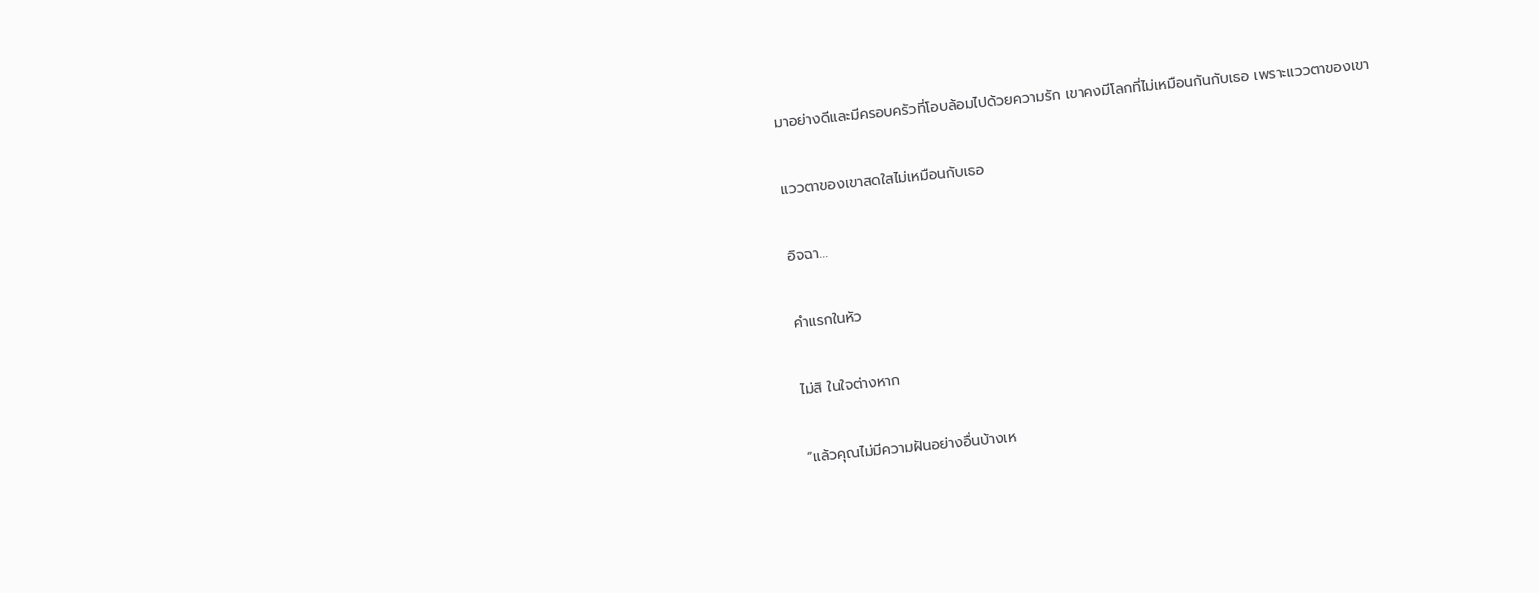มาอย่างดีและมีครอบครัวที่โอบล้อมไปด้วยความรัก เขาคงมีโลกที่ไม่เหมือนกันกับเธอ เพราะแววตาของเขา

แววตาของเขาสดใสไม่เหมือนกับเธอ

อิจฉา...

คำแรกในหัว

ไม่สิ ในใจต่างหาก

“แล้วคุณไม่มีความฝันอย่างอื่นบ้างเห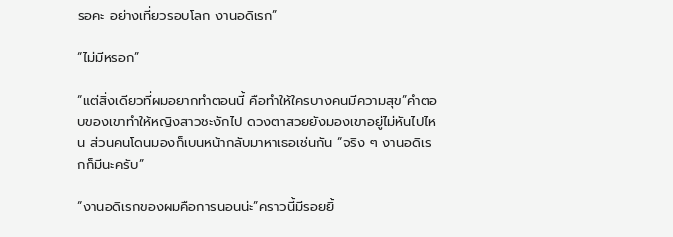รอคะ อย่างเที่ยวรอบโลก งานอดิเรก”

“ไม่มีหรอก”

“แต่สิ่งเดียวที่ผมอยากทำตอนนี้ คือทำให้ใครบางคนมีความสุข”คำตอบของเขาทำให้หญิงสาวชะงักไป ดวงตาสวยยังมองเขาอยู่ไม่หันไปไหน ส่วนคนโดนมองก็เบนหน้ากลับมาหาเธอเช่นกัน “จริง ๆ งานอดิเรกก็มีนะครับ”

“งานอดิเรกของผมคือการนอนน่ะ”คราวนี้มีรอยยิ้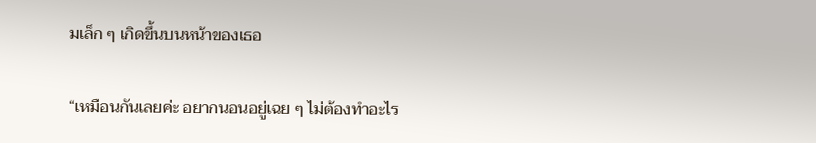มเล็ก ๆ เกิดขึ้นบนหน้าของเธอ

“เหมือนกันเลยค่ะ อยากนอนอยู่เฉย ๆ ไม่ต้องทำอะไร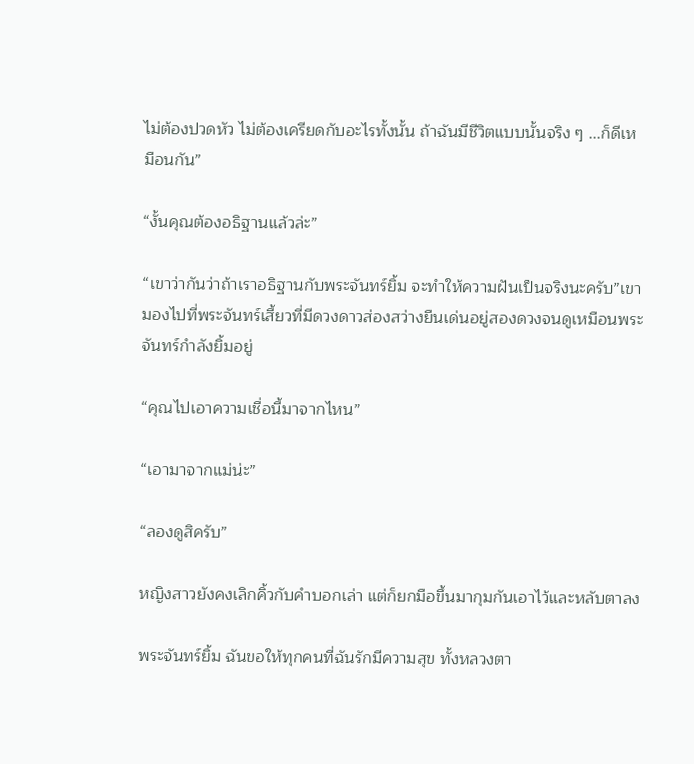ไม่ต้องปวดหัว ไม่ต้องเครียดกับอะไรทั้งนั้น ถ้าฉันมีชีวิตแบบนั้นจริง ๆ ...ก็ดีเหมือนกัน”

“งั้นคุณต้องอธิฐานแล้วล่ะ”

“เขาว่ากันว่าถ้าเราอธิฐานกับพระจันทร์ยิ้ม จะทำให้ความฝันเป็นจริงนะครับ”เขามองไปที่พระจันทร์เสี้ยวที่มีดวงดาวส่องสว่างยืนเด่นอยู่สองดวงจนดูเหมือนพระจันทร์กำลังยิ้มอยู่

“คุณไปเอาความเชื่อนี้มาจากไหน”

“เอามาจากแม่น่ะ”

“ลองดูสิครับ”

หญิงสาวยังคงเลิกคิ้วกับคำบอกเล่า แต่ก็ยกมือขึ้นมากุมกันเอาไว้และหลับตาลง

พระจันทร์ยิ้ม ฉันขอให้ทุกคนที่ฉันรักมีความสุข ทั้งหลวงตา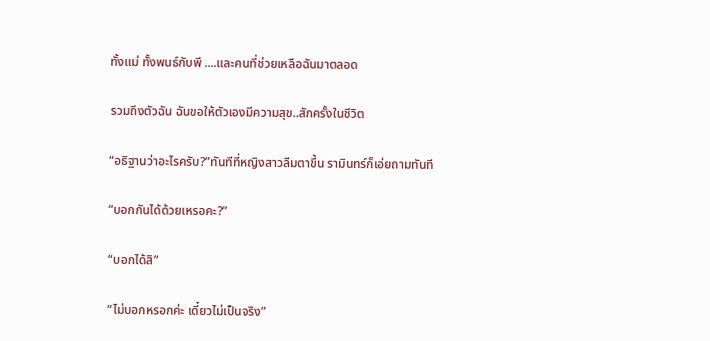ทั้งแม่ ทั้งพนธ์กับพี ....และคนที่ช่วยเหลือฉันมาตลอด

รวมถึงตัวฉัน ฉันขอให้ตัวเองมีความสุข..สักครั้งในชีวิต

“อธิฐานว่าอะไรครับ?”ทันทีที่หญิงสาวลืมตาขึ้น รามินทร์ก็เอ่ยถามทันที

“บอกกันได้ด้วยเหรอคะ?”

“บอกได้สิ”

“ไม่บอกหรอกค่ะ เดี๋ยวไม่เป็นจริง”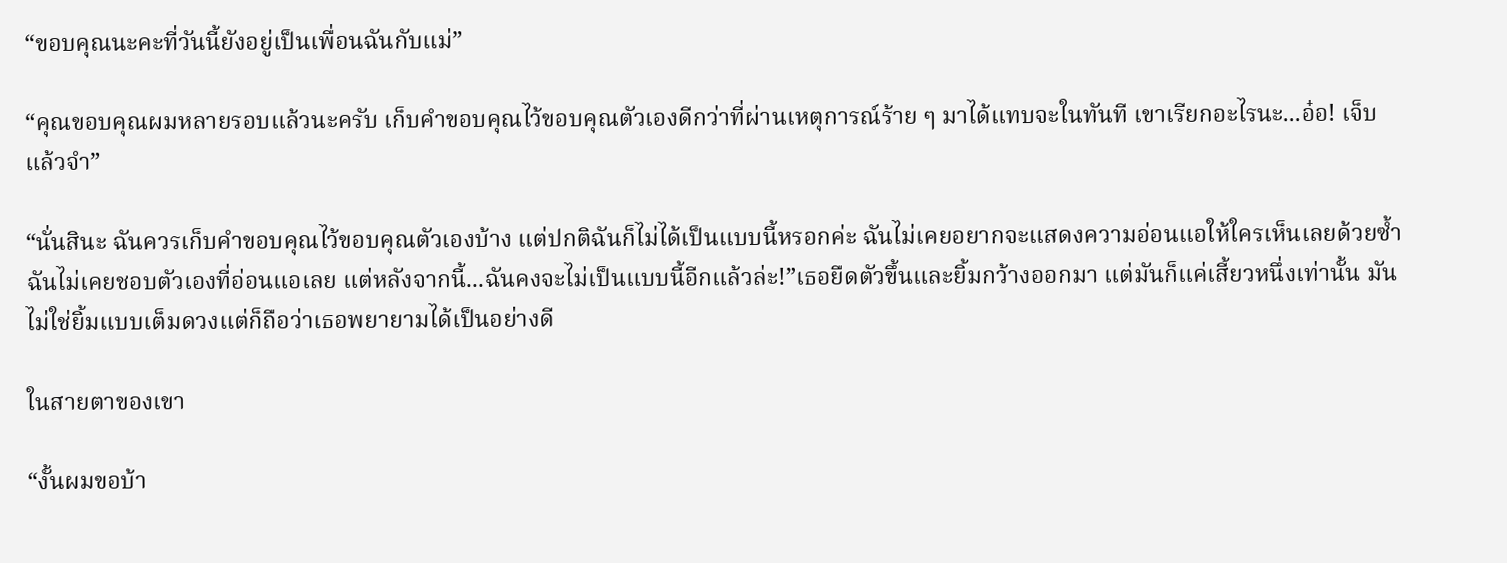“ขอบคุณนะคะที่วันนี้ยังอยู่เป็นเพื่อนฉันกับแม่”

“คุณขอบคุณผมหลายรอบแล้วนะครับ เก็บคำขอบคุณไว้ขอบคุณตัวเองดีกว่าที่ผ่านเหตุการณ์ร้าย ๆ มาได้แทบจะในทันที เขาเรียกอะไรนะ...อ๋อ! เจ็บแล้วจำ”

“นั่นสินะ ฉันควรเก็บคำขอบคุณไว้ขอบคุณตัวเองบ้าง แต่ปกติฉันก็ไม่ได้เป็นแบบนี้หรอกค่ะ ฉันไม่เคยอยากจะแสดงความอ่อนแอให้ใครเห็นเลยด้วยซ้ำ ฉันไม่เคยชอบตัวเองที่อ่อนแอเลย แต่หลังจากนี้...ฉันคงจะไม่เป็นแบบนี้อีกแล้วล่ะ!”เธอยืดตัวขึ้นและยิ้มกว้างออกมา แต่มันก็แค่เสี้ยวหนึ่งเท่านั้น มันไม่ใช่ยิ้มแบบเต็มดวงแต่ก็ถือว่าเธอพยายามได้เป็นอย่างดี

ในสายตาของเขา

“งั้นผมขอบ้า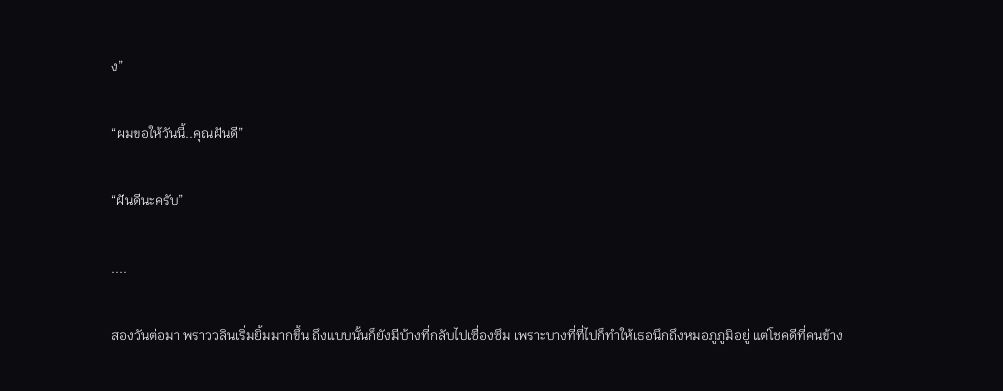ง”

“ผมขอให้วันนี้..คุณฝันดี”

“ฝันดีนะครับ”

....

สองวันต่อมา พราววลินเริ่มยิ้มมากขึ้น ถึงแบบนั้นก็ยังมีบ้างที่กลับไปเซื่องซึม เพราะบางที่ที่ไปก็ทำให้เธอนึกถึงหมอภูภูมิอยู่ แต่โชคดีที่คนข้าง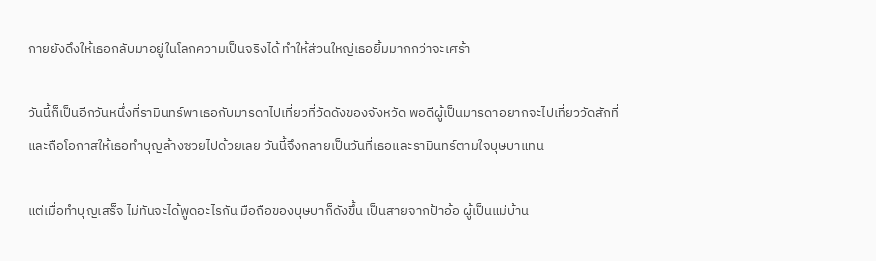กายยังดึงให้เธอกลับมาอยู่ในโลกความเป็นจริงได้ ทำให้ส่วนใหญ่เธอยิ้มมากกว่าจะเศร้า

วันนี้ก็เป็นอีกวันหนึ่งที่รามินทร์พาเธอกับมารดาไปเที่ยวที่วัดดังของจังหวัด พอดีผู้เป็นมารดาอยากจะไปเที่ยววัดสักที่ และถือโอกาสให้เธอทำบุญล้างซวยไปด้วยเลย วันนี้จึงกลายเป็นวันที่เธอและรามินทร์ตามใจบุษบาแทน

แต่เมื่อทำบุญเสร็จ ไม่ทันจะได้พูดอะไรกัน มือถือของบุษบาก็ดังขึ้น เป็นสายจากป้าอ้อ ผู้เป็นแม่บ้าน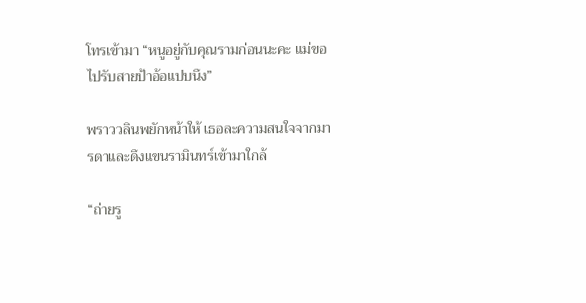โทรเข้ามา “หนูอยู่กับคุณรามก่อนนะคะ แม่ขอไปรับสายป้าอ้อแปบนึง”

พราววลินพยักหน้าให้ เธอละความสนใจจากมารดาและดึงแขนรามินทร์เข้ามาใกล้

“ถ่ายรู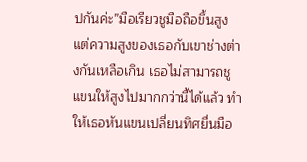ปกันค่ะ”มือเรียวชูมือถือขึ้นสูง แต่ความสูงของเธอกับเขาช่างต่างกันเหลือเกิน เธอไม่สามารถชูแขนให้สูงไปมากกว่านี้ได้แล้ว ทำให้เธอหันแขนเปลี่ยนทิศยื่นมือ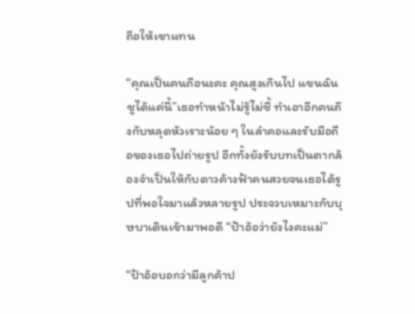ถือให้เขาแทน

“คุณเป็นคนถือนะคะ คุณสูงเกินไป แขนฉันชูได้แค่นี้”เธอทำหน้าไม่รู้ไม่ชี้ ทำเอาอีกคนถึงกับหลุดหัวเราะน้อย ๆ ในลำคอและรับมือถือของเธอไปถ่ายรูป อีกทั้งยังรับบทเป็นตากล้องจำเป็นให้กับดาวค้างฟ้าคนสวยจนเธอได้รูปที่พอใจมาแล้วหลายรูป ประจวบเหมาะกับบุษบาเดินเข้ามาพอดี “ป้าอ้อว่ายังไงคะแม่”

“ป้าอ้อบอกว่ามีลูกค้าป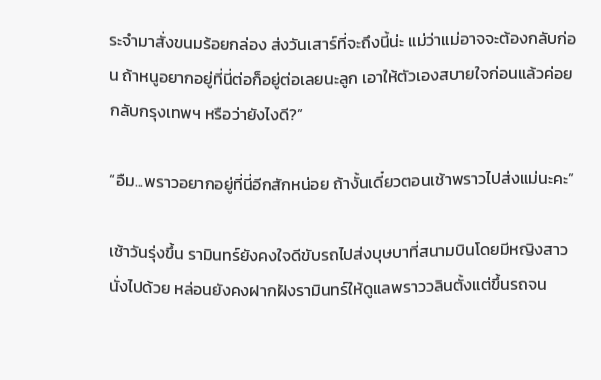ระจำมาสั่งขนมร้อยกล่อง ส่งวันเสาร์ที่จะถึงนี้น่ะ แม่ว่าแม่อาจจะต้องกลับก่อน ถ้าหนูอยากอยู่ที่นี่ต่อก็อยู่ต่อเลยนะลูก เอาให้ตัวเองสบายใจก่อนแล้วค่อยกลับกรุงเทพฯ หรือว่ายังไงดี?”

“อืม...พราวอยากอยู่ที่นี่อีกสักหน่อย ถ้างั้นเดี๋ยวตอนเช้าพราวไปส่งแม่นะคะ”

เช้าวันรุ่งขึ้น รามินทร์ยังคงใจดีขับรถไปส่งบุษบาที่สนามบินโดยมีหญิงสาวนั่งไปด้วย หล่อนยังคงฝากฝังรามินทร์ให้ดูแลพราววลินตั้งแต่ขึ้นรถจน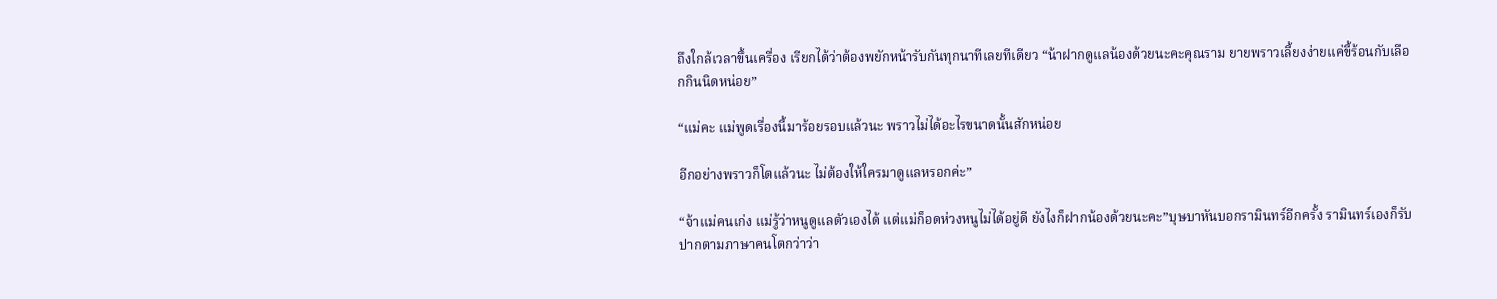ถึงใกล้เวลาขึ้นเครื่อง เรียกได้ว่าต้องพยักหน้ารับกันทุกนาทีเลยทีเดียว “น้าฝากดูแลน้องด้วยนะคะคุณราม ยายพราวเลี้ยงง่ายแค่ขี้ร้อนกับเลือกกินนิดหน่อย”

“แม่คะ แม่พูดเรื่องนี้มาร้อยรอบแล้วนะ พราวไม่ได้อะไรขนาดนั้นสักหน่อย

อีกอย่างพราวก็โตแล้วนะ ไม่ต้องให้ใครมาดูแลหรอกค่ะ”

“จ้าแม่คนเก่ง แม่รู้ว่าหนูดูแลตัวเองได้ แต่แม่ก็อดห่วงหนูไม่ได้อยู่ดี ยังไงก็ฝากน้องด้วยนะคะ”บุษบาหันบอกรามินทร์อีกครั้ง รามินทร์เองก็รับปากตามภาษาคนโตกว่าว่า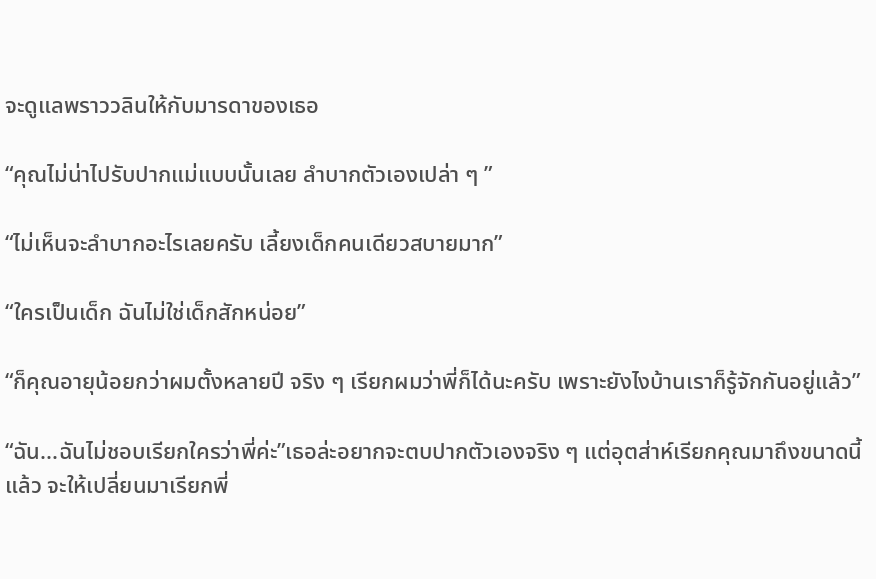จะดูแลพราววลินให้กับมารดาของเธอ

“คุณไม่น่าไปรับปากแม่แบบนั้นเลย ลำบากตัวเองเปล่า ๆ ”

“ไม่เห็นจะลำบากอะไรเลยครับ เลี้ยงเด็กคนเดียวสบายมาก”

“ใครเป็นเด็ก ฉันไม่ใช่เด็กสักหน่อย”

“ก็คุณอายุน้อยกว่าผมตั้งหลายปี จริง ๆ เรียกผมว่าพี่ก็ได้นะครับ เพราะยังไงบ้านเราก็รู้จักกันอยู่แล้ว”

“ฉัน...ฉันไม่ชอบเรียกใครว่าพี่ค่ะ”เธอล่ะอยากจะตบปากตัวเองจริง ๆ แต่อุตส่าห์เรียกคุณมาถึงขนาดนี้แล้ว จะให้เปลี่ยนมาเรียกพี่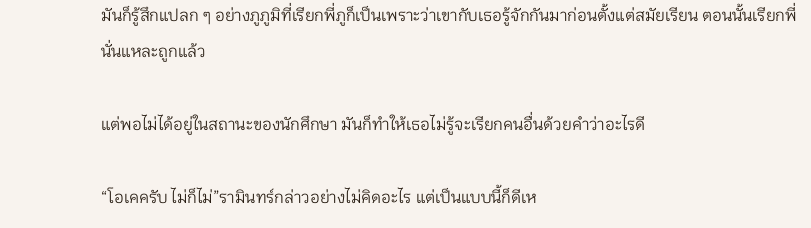มันก็รู้สึกแปลก ๆ อย่างภูภูมิที่เรียกพี่ภูก็เป็นเพราะว่าเขากับเธอรู้จักกันมาก่อนตั้งแต่สมัยเรียน ตอนนั้นเรียกพี่นั่นแหละถูกแล้ว

แต่พอไม่ได้อยู่ในสถานะของนักศึกษา มันก็ทำให้เธอไม่รู้จะเรียกคนอื่นด้วยคำว่าอะไรดี

“โอเคครับ ไม่ก็ไม่”รามินทร์กล่าวอย่างไม่คิดอะไร แต่เป็นแบบนี้ก็ดีเห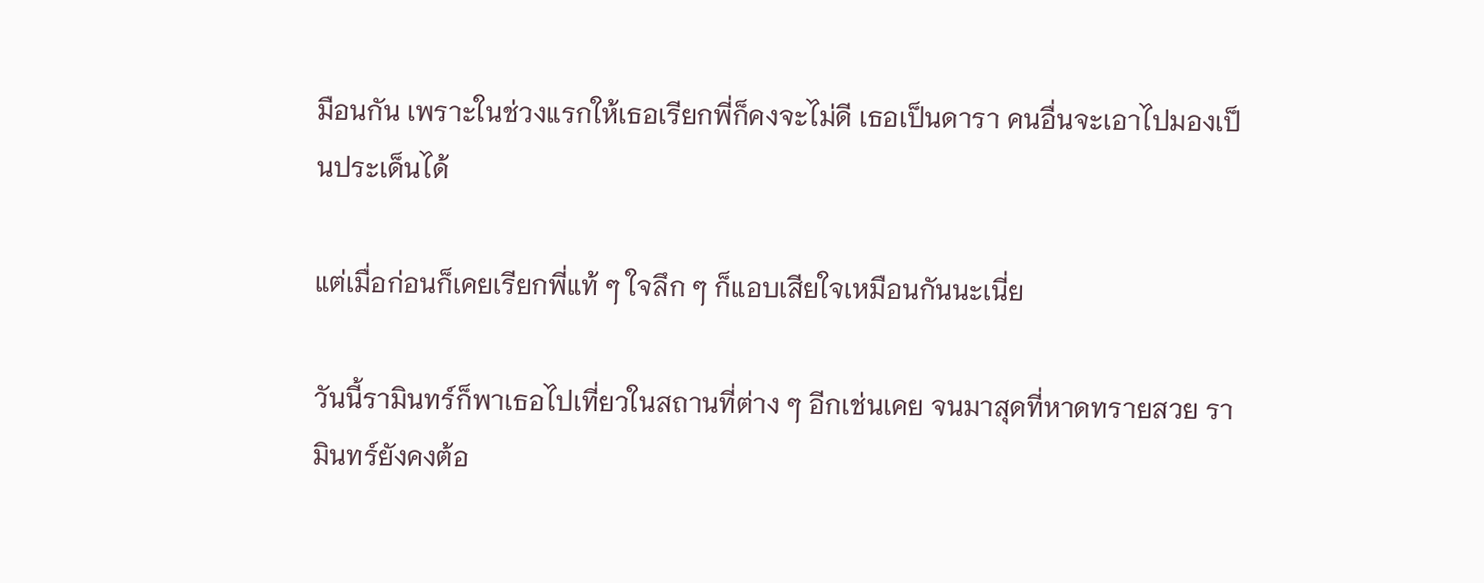มือนกัน เพราะในช่วงแรกให้เธอเรียกพี่ก็คงจะไม่ดี เธอเป็นดารา คนอื่นจะเอาไปมองเป็นประเด็นได้

แต่เมื่อก่อนก็เคยเรียกพี่แท้ ๆ ใจลึก ๆ ก็แอบเสียใจเหมือนกันนะเนี่ย

วันนี้รามินทร์ก็พาเธอไปเที่ยวในสถานที่ต่าง ๆ อีกเช่นเคย จนมาสุดที่หาดทรายสวย รามินทร์ยังคงต้อ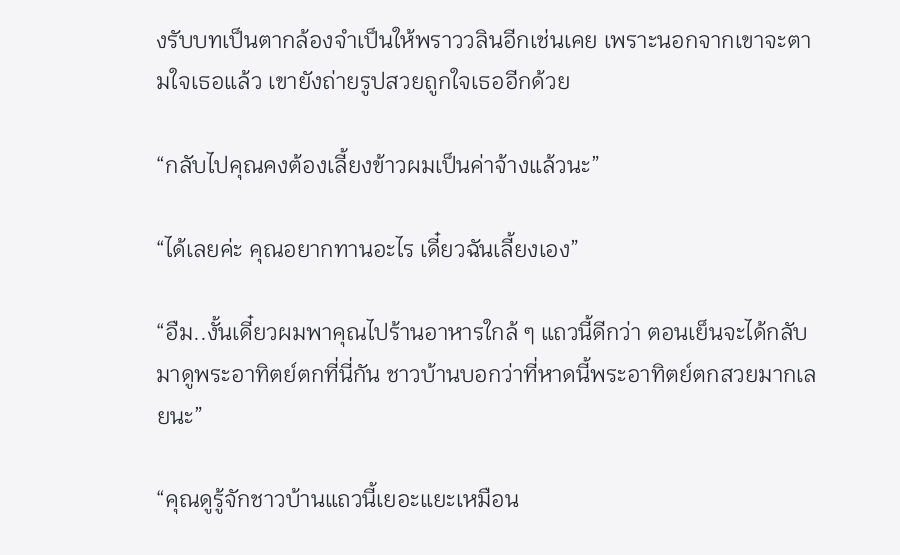งรับบทเป็นตากล้องจำเป็นให้พราววลินอีกเช่นเคย เพราะนอกจากเขาจะตามใจเธอแล้ว เขายังถ่ายรูปสวยถูกใจเธออีกด้วย

“กลับไปคุณคงต้องเลี้ยงข้าวผมเป็นค่าจ้างแล้วนะ”

“ได้เลยค่ะ คุณอยากทานอะไร เดี๋ยวฉันเลี้ยงเอง”

“อืม..งั้นเดี๋ยวผมพาคุณไปร้านอาหารใกล้ ๆ แถวนี้ดีกว่า ตอนเย็นจะได้กลับมาดูพระอาทิตย์ตกที่นี่กัน ชาวบ้านบอกว่าที่หาดนี้พระอาทิตย์ตกสวยมากเลยนะ”

“คุณดูรู้จักชาวบ้านแถวนี้เยอะแยะเหมือน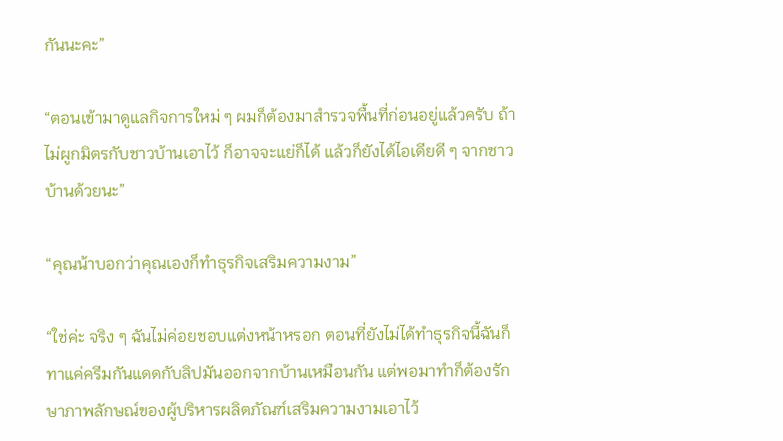กันนะคะ”

“ตอนเข้ามาดูแลกิจการใหม่ ๆ ผมก็ต้องมาสำรวจพื้นที่ก่อนอยู่แล้วครับ ถ้าไม่ผูกมิตรกับชาวบ้านเอาไว้ ก็อาจจะแย่ก็ได้ แล้วก็ยังได้ไอเดียดี ๆ จากชาวบ้านด้วยนะ”

“คุณน้าบอกว่าคุณเองก็ทำธุรกิจเสริมความงาม”

“ใช่ค่ะ จริง ๆ ฉันไม่ค่อยชอบแต่งหน้าหรอก ตอนที่ยังไม่ได้ทำธุรกิจนี้ฉันก็ทาแค่ครีมกันแดดกับลิปมันออกจากบ้านเหมือนกัน แต่พอมาทำก็ต้องรักษาภาพลักษณ์ของผู้บริหารผลิตภัณฑ์เสริมความงามเอาไว้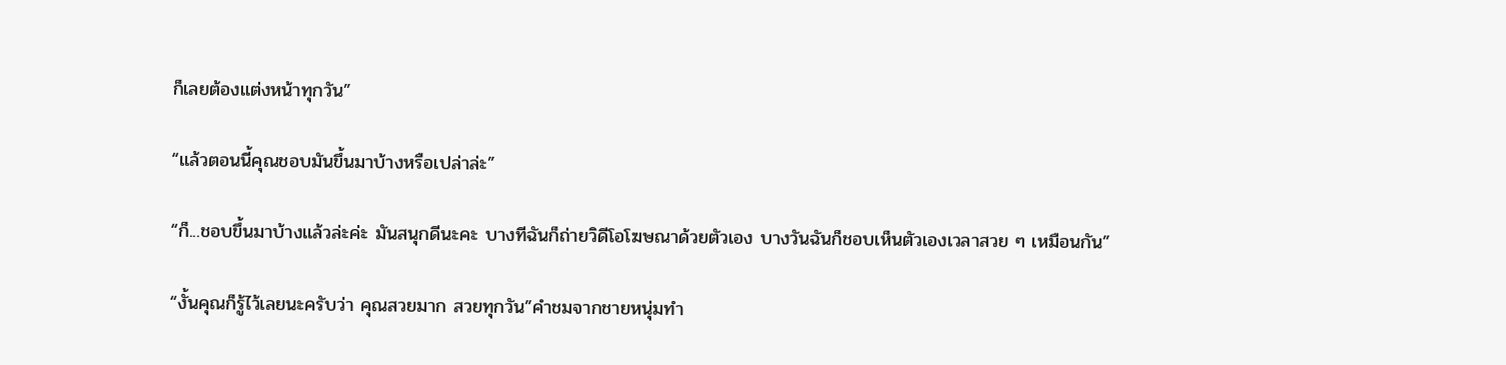ก็เลยต้องแต่งหน้าทุกวัน”

“แล้วตอนนี้คุณชอบมันขึ้นมาบ้างหรือเปล่าล่ะ”

“ก็...ชอบขึ้นมาบ้างแล้วล่ะค่ะ มันสนุกดีนะคะ บางทีฉันก็ถ่ายวิดีโอโฆษณาด้วยตัวเอง บางวันฉันก็ชอบเห็นตัวเองเวลาสวย ๆ เหมือนกัน”

“งั้นคุณก็รู้ไว้เลยนะครับว่า คุณสวยมาก สวยทุกวัน”คำชมจากชายหนุ่มทำ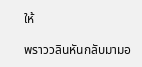ให้

พราววลินหันกลับมามอ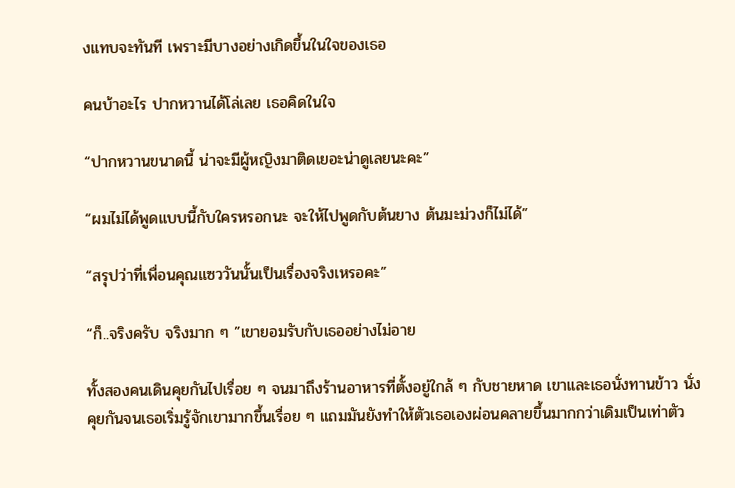งแทบจะทันที เพราะมีบางอย่างเกิดขึ้นในใจของเธอ

คนบ้าอะไร ปากหวานได้โล่เลย เธอคิดในใจ

“ปากหวานขนาดนี้ น่าจะมีผู้หญิงมาติดเยอะน่าดูเลยนะคะ”

“ผมไม่ได้พูดแบบนี้กับใครหรอกนะ จะให้ไปพูดกับต้นยาง ต้นมะม่วงก็ไม่ได้”

“สรุปว่าที่เพื่อนคุณแซววันนั้นเป็นเรื่องจริงเหรอคะ”

“ก็..จริงครับ จริงมาก ๆ ”เขายอมรับกับเธออย่างไม่อาย

ทั้งสองคนเดินคุยกันไปเรื่อย ๆ จนมาถึงร้านอาหารที่ตั้งอยู่ใกล้ ๆ กับชายหาด เขาและเธอนั่งทานข้าว นั่งคุยกันจนเธอเริ่มรู้จักเขามากขึ้นเรื่อย ๆ แถมมันยังทำให้ตัวเธอเองผ่อนคลายขึ้นมากกว่าเดิมเป็นเท่าตัว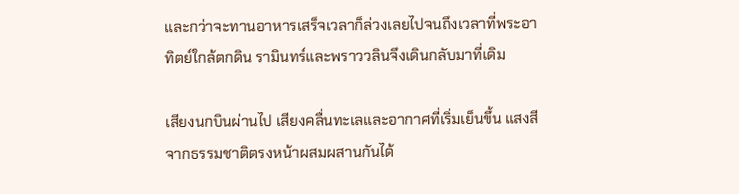และกว่าจะทานอาหารเสร็จเวลาก็ล่วงเลยไปจนถึงเวลาที่พระอาทิตย์ใกล้ตกดิน รามินทร์และพราววลินจึงเดินกลับมาที่เดิม

เสียงนกบินผ่านไป เสียงคลื่นทะเลและอากาศที่เริ่มเย็นขึ้น แสงสีจากธรรมชาติตรงหน้าผสมผสานกันได้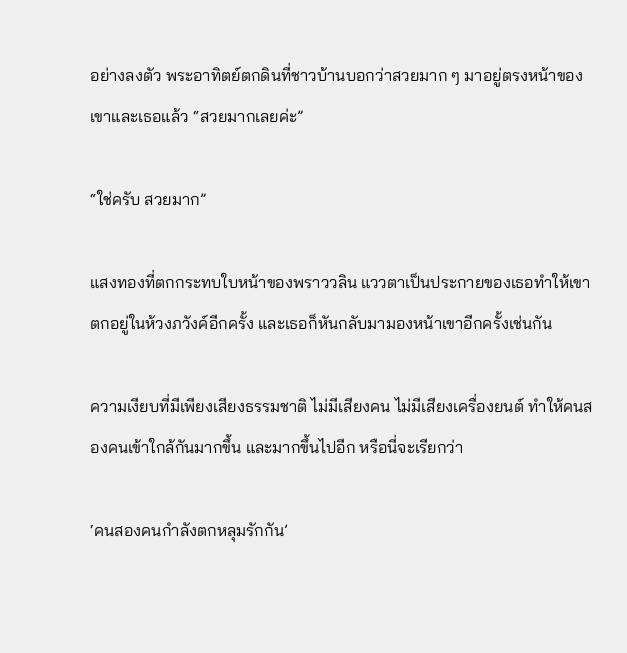อย่างลงตัว พระอาทิตย์ตกดินที่ชาวบ้านบอกว่าสวยมาก ๆ มาอยู่ตรงหน้าของเขาและเธอแล้ว “สวยมากเลยค่ะ”

“ใช่ครับ สวยมาก”

แสงทองที่ตกกระทบใบหน้าของพราววลิน แววตาเป็นประกายของเธอทำให้เขาตกอยู่ในห้วงภวังค์อีกครั้ง และเธอก็หันกลับมามองหน้าเขาอีกครั้งเช่นกัน

ความเงียบที่มีเพียงเสียงธรรมชาติ ไม่มีเสียงคน ไม่มีเสียงเครื่องยนต์ ทำให้คนสองคนเข้าใกล้กันมากขึ้น และมากขึ้นไปอีก หรือนี่จะเรียกว่า

‘คนสองคนกำลังตกหลุมรักกัน’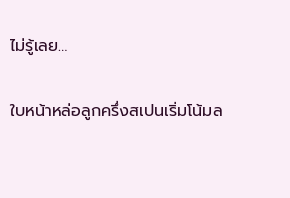ไม่รู้เลย…

ใบหน้าหล่อลูกครึ่งสเปนเริ่มโน้มล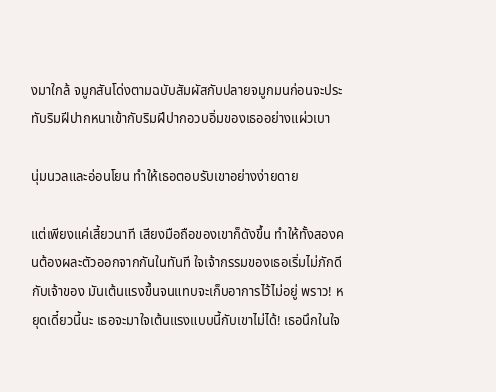งมาใกล้ จมูกสันโด่งตามฉบับสัมผัสกับปลายจมูกมนก่อนจะประทับริมฝีปากหนาเข้ากับริมฝีปากอวบอิ่มของเธออย่างแผ่วเบา

นุ่มนวลและอ่อนโยน ทำให้เธอตอบรับเขาอย่างง่ายดาย

แต่เพียงแค่เสี้ยวนาที เสียงมือถือของเขาก็ดังขึ้น ทำให้ทั้งสองคนต้องผละตัวออกจากกันในทันที ใจเจ้ากรรมของเธอเริ่มไม่ภักดีกับเจ้าของ มันเต้นแรงขึ้นจนแทบจะเก็บอาการไว้ไม่อยู่ พราว! หยุดเดี๋ยวนี้นะ เธอจะมาใจเต้นแรงแบบนี้กับเขาไม่ได้! เธอนึกในใจ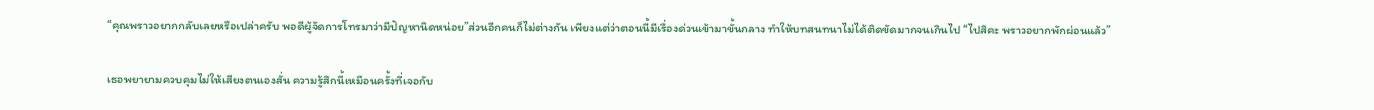“คุณพราวอยากกลับเลยหรือเปล่าครับ พอดีผู้จัดการโทรมาว่ามีปัญหานิดหน่อย”ส่วนอีกคนก็ไม่ต่างกัน เพียงแต่ว่าตอนนี้มีเรื่องด่วนเข้ามาขั้นกลาง ทำให้บทสนทนาไม่ได้ติดขัดมากจนเกินไป “ไปสิคะ พราวอยากพักผ่อนแล้ว”

เธอพยายามควบคุมไม่ให้เสียงตนเองสั่น ความรู้สึกนี้เหมือนครั้งที่เจอกับ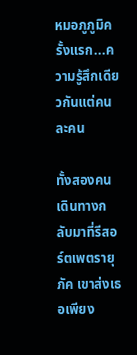หมอภูภูมิครั้งแรก...ความรู้สึกเดียวกันแต่คนละคน

ทั้งสองคนเดินทางกลับมาที่รีสอร์ตเพตรายุภัค เขาส่งเธอเพียง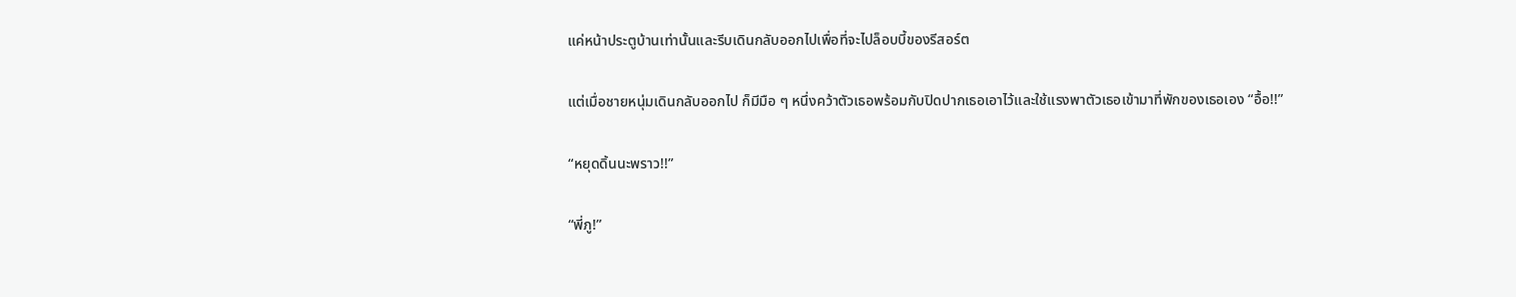แค่หน้าประตูบ้านเท่านั้นและรีบเดินกลับออกไปเพื่อที่จะไปล็อบบี้ของรีสอร์ต

แต่เมื่อชายหนุ่มเดินกลับออกไป ก็มีมือ ๆ หนึ่งคว้าตัวเธอพร้อมกับปิดปากเธอเอาไว้และใช้แรงพาตัวเธอเข้ามาที่พักของเธอเอง “อื้อ!!”

“หยุดดิ้นนะพราว!!”

“พี่ภู!”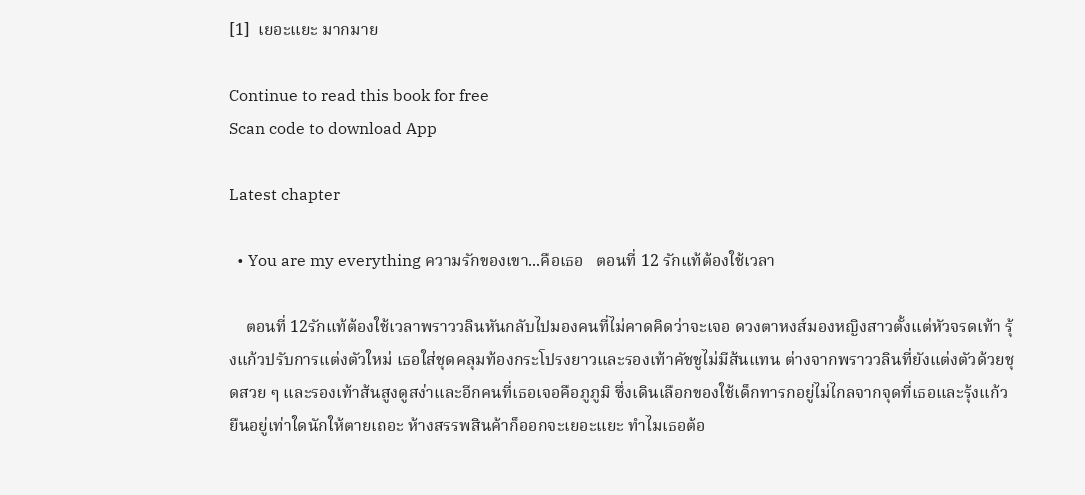[1]  เยอะแยะ มากมาย

Continue to read this book for free
Scan code to download App

Latest chapter

  • You are my everything ความรักของเขา...คือเธอ   ตอนที่ 12 รักแท้ต้องใช้เวลา

    ตอนที่ 12รักแท้ต้องใช้เวลาพราววลินหันกลับไปมองคนที่ไม่คาดคิดว่าจะเจอ ดวงตาหงส์มองหญิงสาวตั้งแต่หัวจรดเท้า รุ้งแก้วปรับการแต่งตัวใหม่ เธอใส่ชุดคลุมท้องกระโปรงยาวและรองเท้าคัชชูไม่มีส้นแทน ต่างจากพราววลินที่ยังแต่งตัวด้วยชุดสวย ๆ และรองเท้าส้นสูงดูสง่าและอีกคนที่เธอเจอคือภูภูมิ ซึ่งเดินเลือกของใช้เด็กทารกอยู่ไม่ไกลจากจุดที่เธอและรุ้งแก้วยืนอยู่เท่าใดนักให้ตายเถอะ ห้างสรรพสินค้าก็ออกจะเยอะแยะ ทำไมเธอต้อ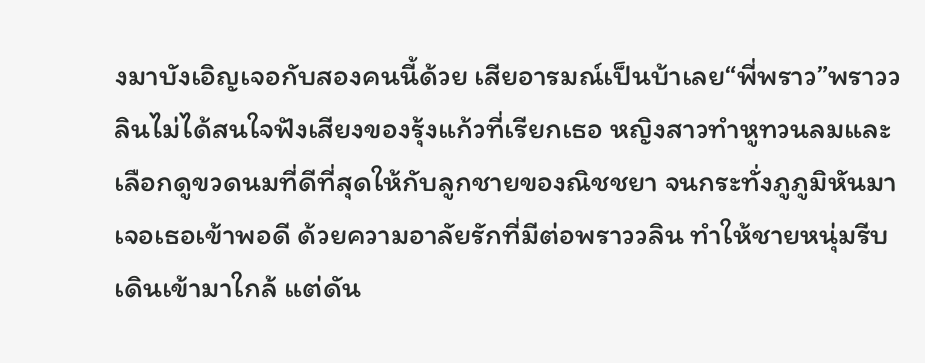งมาบังเอิญเจอกับสองคนนี้ด้วย เสียอารมณ์เป็นบ้าเลย“พี่พราว”พราววลินไม่ได้สนใจฟังเสียงของรุ้งแก้วที่เรียกเธอ หญิงสาวทำหูทวนลมและเลือกดูขวดนมที่ดีที่สุดให้กับลูกชายของณิชชยา จนกระทั่งภูภูมิหันมาเจอเธอเข้าพอดี ด้วยความอาลัยรักที่มีต่อพราววลิน ทำให้ชายหนุ่มรีบเดินเข้ามาใกล้ แต่ดัน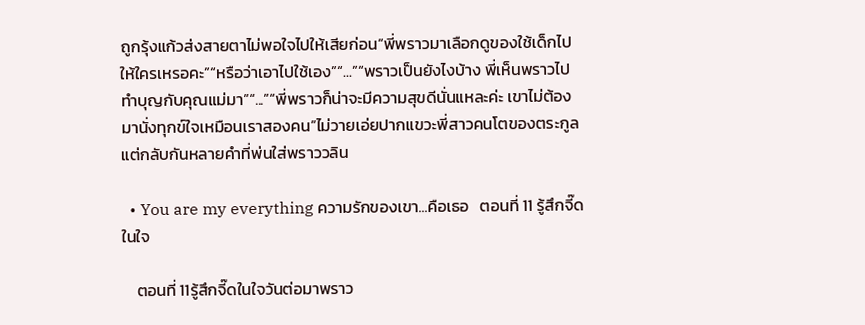ถูกรุ้งแก้วส่งสายตาไม่พอใจไปให้เสียก่อน“พี่พราวมาเลือกดูของใช้เด็กไปให้ใครเหรอคะ”“หรือว่าเอาไปใช้เอง”“...”“พราวเป็นยังไงบ้าง พี่เห็นพราวไปทำบุญกับคุณแม่มา”“...”“พี่พราวก็น่าจะมีความสุขดีนั่นแหละค่ะ เขาไม่ต้องมานั่งทุกข์ใจเหมือนเราสองคน”ไม่วายเอ่ยปากแขวะพี่สาวคนโตของตระกูล แต่กลับกันหลายคำที่พ่นใส่พราววลิน

  • You are my everything ความรักของเขา...คือเธอ   ตอนที่ 11 รู้สึกจี๊ดในใจ

    ตอนที่ 11รู้สึกจี๊ดในใจวันต่อมาพราว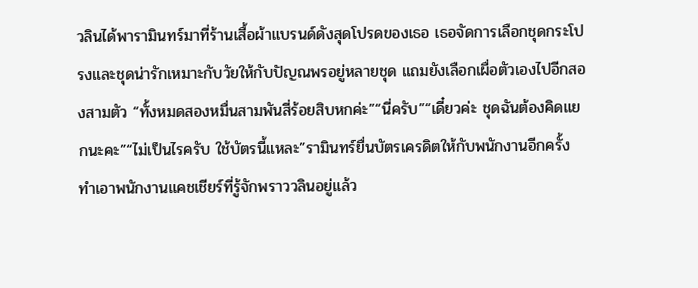วลินได้พารามินทร์มาที่ร้านเสื้อผ้าแบรนด์ดังสุดโปรดของเธอ เธอจัดการเลือกชุดกระโปรงและชุดน่ารักเหมาะกับวัยให้กับปัญณพรอยู่หลายชุด แถมยังเลือกเผื่อตัวเองไปอีกสองสามตัว “ทั้งหมดสองหมื่นสามพันสี่ร้อยสิบหกค่ะ”“นี่ครับ”“เดี๋ยวค่ะ ชุดฉันต้องคิดแยกนะคะ”“ไม่เป็นไรครับ ใช้บัตรนี้แหละ”รามินทร์ยื่นบัตรเครดิตให้กับพนักงานอีกครั้ง ทำเอาพนักงานแคชเชียร์ที่รู้จักพราววลินอยู่แล้ว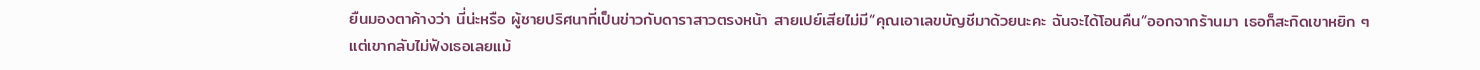ยืนมองตาค้างว่า นี่น่ะหรือ ผู้ชายปริศนาที่เป็นข่าวกับดาราสาวตรงหน้า สายเปย์เสียไม่มี“คุณเอาเลขบัญชีมาด้วยนะคะ ฉันจะได้โอนคืน”ออกจากร้านมา เธอก็สะกิดเขาหยิก ๆ แต่เขากลับไม่ฟังเธอเลยแม้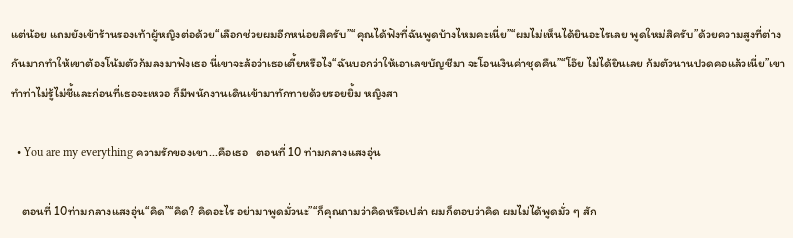แต่น้อย แถมยังเข้าร้านรองเท้าผู้หญิงต่อด้วย“เลือกช่วยผมอีกหน่อยสิครับ”“คุณได้ฟังที่ฉันพูดบ้างไหมคะเนี่ย”“ผมไม่เห็นได้ยินอะไรเลย พูดใหม่สิครับ”ด้วยความสูงที่ต่างกันมากทำให้เขาต้องโน้มตัวก้มลงมาฟังเธอ นี่เขาจะล้อว่าเธอเตี้ยหรือไง“ฉันบอกว่าให้เอาเลขบัญชีมา จะโอนเงินค่าชุดคืน”“โอ๊ย ไม่ได้ยินเลย ก้มตัวนานปวดคอแล้วเนี่ย”เขาทำท่าไม่รู้ไม่ชี้และก่อนที่เธอจะเหวอ ก็มีพนักงานเดินเข้ามาทักทายด้วยรอยยิ้ม หญิงสา

  • You are my everything ความรักของเขา...คือเธอ   ตอนที่ 10 ท่ามกลางแสงอุ่น

    ตอนที่ 10ท่ามกลางแสงอุ่น“คิด”“คิด? คิดอะไร อย่ามาพูดมั่วนะ”“ก็คุณถามว่าคิดหรือเปล่า ผมก็ตอบว่าคิด ผมไม่ได้พูดมั่ว ๆ สัก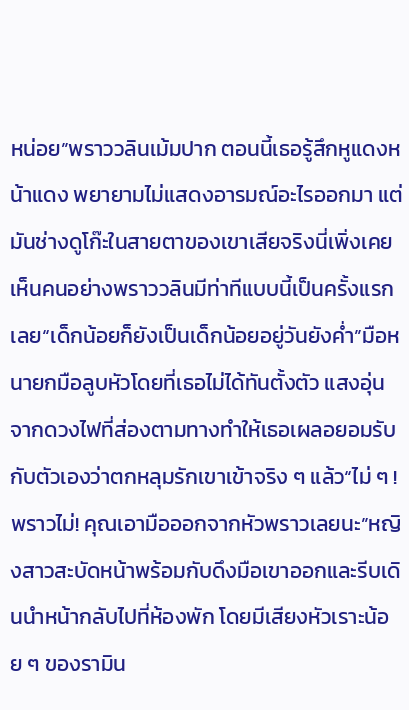หน่อย”พราววลินเม้มปาก ตอนนี้เธอรู้สึกหูแดงหน้าแดง พยายามไม่แสดงอารมณ์อะไรออกมา แต่มันช่างดูโก๊ะในสายตาของเขาเสียจริงนี่เพิ่งเคยเห็นคนอย่างพราววลินมีท่าทีแบบนี้เป็นครั้งแรกเลย“เด็กน้อยก็ยังเป็นเด็กน้อยอยู่วันยังค่ำ”มือหนายกมือลูบหัวโดยที่เธอไม่ได้ทันตั้งตัว แสงอุ่นจากดวงไฟที่ส่องตามทางทำให้เธอเผลอยอมรับกับตัวเองว่าตกหลุมรักเขาเข้าจริง ๆ แล้ว“ไม่ ๆ ! พราวไม่! คุณเอามือออกจากหัวพราวเลยนะ”หญิงสาวสะบัดหน้าพร้อมกับดึงมือเขาออกและรีบเดินนำหน้ากลับไปที่ห้องพัก โดยมีเสียงหัวเราะน้อย ๆ ของรามิน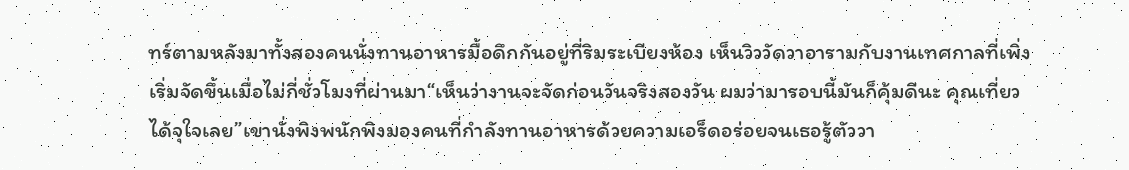ทร์ตามหลังมาทั้งสองคนนั่งทานอาหารมื้อดึกกันอยู่ที่ริมระเบียงห้อง เห็นวิววัดวาอารามกับงานเทศกาลที่เพิ่งเริ่มจัดขึ้นเมื่อไม่กี่ชั่วโมงที่ผ่านมา“เห็นว่างานจะจัดก่อนวันจริงสองวัน ผมว่ามารอบนี้มันก็คุ้มดีนะ คุณเที่ยวได้จุใจเลย”เขานั่งพิงพนักพิงมองคนที่กำลังทานอาหารด้วยความเอร็ดอร่อยจนเธอรู้ตัววา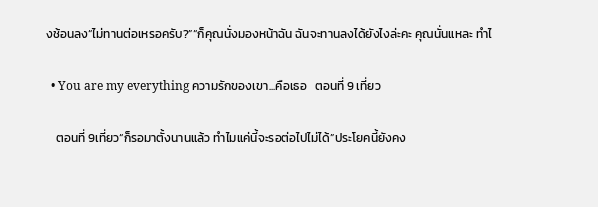งช้อนลง“ไม่ทานต่อเหรอครับ?”“ก็คุณนั่งมองหน้าฉัน ฉันจะทานลงได้ยังไงล่ะคะ คุณนั่นแหละ ทำไ

  • You are my everything ความรักของเขา...คือเธอ   ตอนที่ 9 เที่ยว

    ตอนที่ 9เที่ยว“ก็รอมาตั้งนานแล้ว ทำไมแค่นี้จะรอต่อไปไม่ได้”ประโยคนี้ยังคง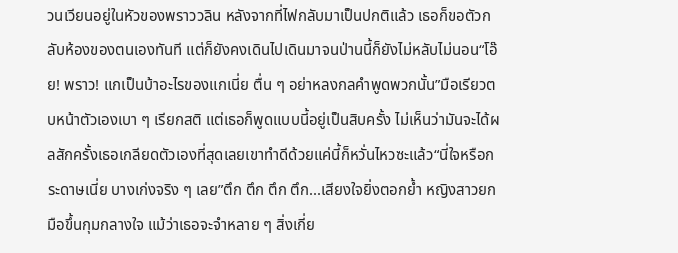วนเวียนอยู่ในหัวของพราววลิน หลังจากที่ไฟกลับมาเป็นปกติแล้ว เธอก็ขอตัวกลับห้องของตนเองทันที แต่ก็ยังคงเดินไปเดินมาจนป่านนี้ก็ยังไม่หลับไม่นอน“โอ๊ย! พราว! แกเป็นบ้าอะไรของแกเนี่ย ตื่น ๆ อย่าหลงกลคำพูดพวกนั้น”มือเรียวตบหน้าตัวเองเบา ๆ เรียกสติ แต่เธอก็พูดแบบนี้อยู่เป็นสิบครั้ง ไม่เห็นว่ามันจะได้ผลสักครั้งเธอเกลียดตัวเองที่สุดเลยเขาทำดีด้วยแค่นี้ก็หวั่นไหวซะแล้ว“นี่ใจหรือกระดาษเนี่ย บางเก่งจริง ๆ เลย”ตึก ตึก ตึก ตึก...เสียงใจยิ่งตอกย้ำ หญิงสาวยกมือขึ้นกุมกลางใจ แม้ว่าเธอจะจำหลาย ๆ สิ่งเกี่ย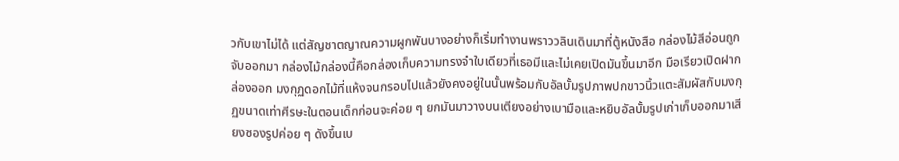วกับเขาไม่ได้ แต่สัญชาตญาณความผูกพันบางอย่างก็เริ่มทำงานพราววลินเดินมาที่ตู้หนังสือ กล่องไม้สีอ่อนถูกจับออกมา กล่องไม้กล่องนี้คือกล่องเก็บความทรงจำใบเดียวที่เธอมีและไม่เคยเปิดมันขึ้นมาอีก มือเรียวเปิดฝากล่องออก มงกุฏดอกไม้ที่แห้งจนกรอบไปแล้วยังคงอยู่ในนั้นพร้อมกับอัลบั้มรูปภาพปกขาวนิ้วแตะสัมผัสกับมงกุฏขนาดเท่าศีรษะในตอนเด็กก่อนจะค่อย ๆ ยกมันมาวางบนเตียงอย่างเบามือและหยิบอัลบั้มรูปเก่าเก็บออกมาเสียงซองรูปค่อย ๆ ดังขึ้นเบ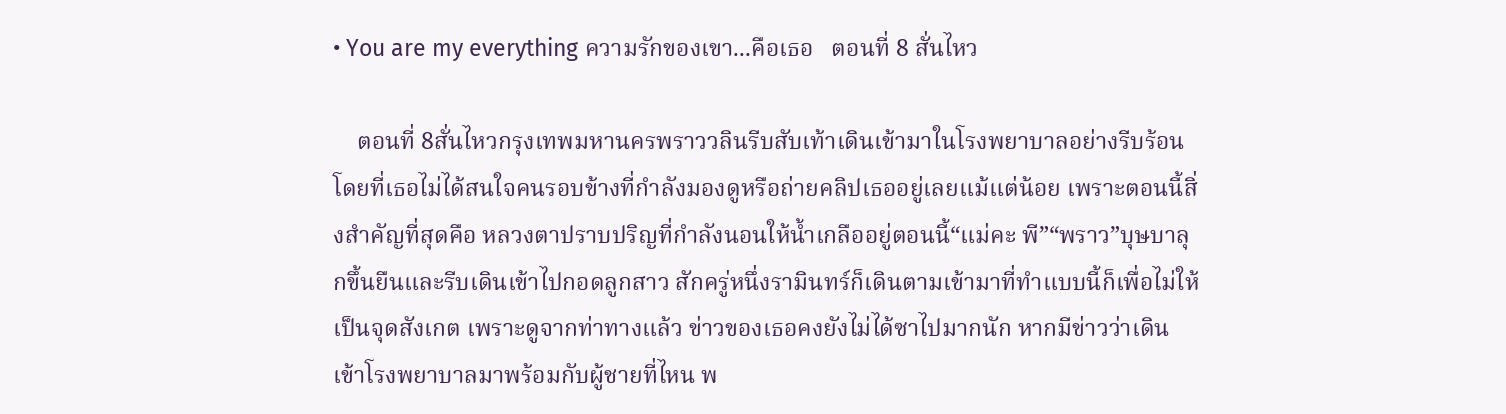• You are my everything ความรักของเขา...คือเธอ   ตอนที่ 8 สั่นไหว

    ตอนที่ 8สั่นไหวกรุงเทพมหานครพราววลินรีบสับเท้าเดินเข้ามาในโรงพยาบาลอย่างรีบร้อน โดยที่เธอไม่ได้สนใจคนรอบข้างที่กำลังมองดูหรือถ่ายคลิปเธออยู่เลยแม้แต่น้อย เพราะตอนนี้สิ่งสำคัญที่สุดคือ หลวงตาปราบปริญที่กำลังนอนให้น้ำเกลืออยู่ตอนนี้“แม่คะ พี”“พราว”บุษบาลุกขึ้นยืนและรีบเดินเข้าไปกอดลูกสาว สักครู่หนึ่งรามินทร์ก็เดินตามเข้ามาที่ทำแบบนี้ก็เพื่อไม่ให้เป็นจุดสังเกต เพราะดูจากท่าทางแล้ว ข่าวของเธอคงยังไม่ได้ซาไปมากนัก หากมีข่าวว่าเดินเข้าโรงพยาบาลมาพร้อมกับผู้ชายที่ไหน พ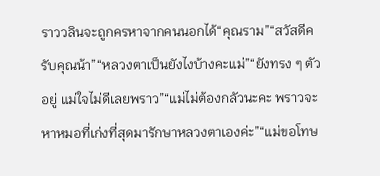ราววลินจะถูกครหาจากคนนอกได้“คุณราม”“สวัสดีครับคุณน้า”“หลวงตาเป็นยังไงบ้างคะแม่”“ยังทรง ๆ ตัวอยู่ แม่ใจไม่ดีเลยพราว”“แม่ไม่ต้องกลัวนะคะ พราวจะหาหมอที่เก่งที่สุดมารักษาหลวงตาเองค่ะ”“แม่ขอโทษ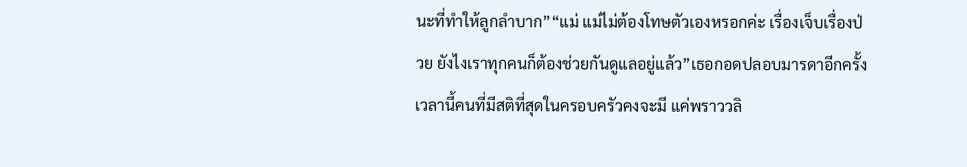นะที่ทำให้ลูกลำบาก”“แม่ แม่ไม่ต้องโทษตัวเองหรอกค่ะ เรื่องเจ็บเรื่องป่วย ยังไงเราทุกคนก็ต้องช่วยกันดูแลอยู่แล้ว”เธอกอดปลอบมารดาอีกครั้ง เวลานี้คนที่มีสติที่สุดในครอบครัวคงจะมี แค่พราววลิ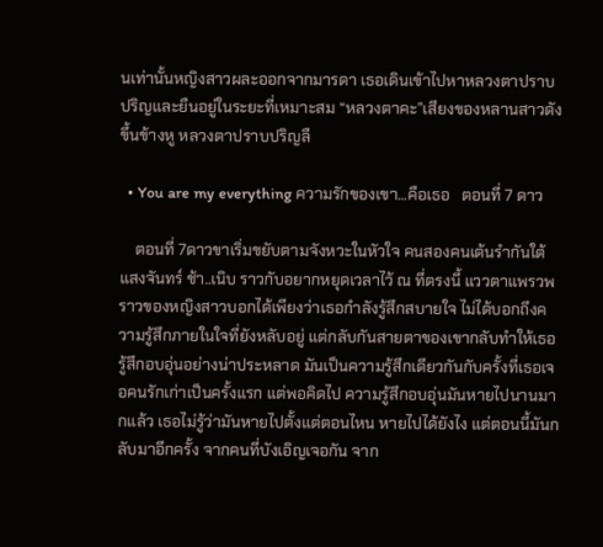นเท่านั้นหญิงสาวผละออกจากมารดา เธอเดินเข้าไปหาหลวงตาปราบปริญและยืนอยู่ในระยะที่เหมาะสม “หลวงตาคะ”เสียงของหลานสาวดังขึ้นข้างหู หลวงตาปราบปริญลื

  • You are my everything ความรักของเขา...คือเธอ   ตอนที่ 7 ดาว

    ตอนที่ 7ดาวขาเริ่มขยับตามจังหวะในหัวใจ คนสองคนเต้นรำกันใต้แสงจันทร์ ช้า..เนิบ ราวกับอยากหยุดเวลาไว้ ณ ที่ตรงนี้ แววตาแพรวพราวของหญิงสาวบอกได้เพียงว่าเธอกำลังรู้สึกสบายใจ ไม่ได้บอกถึงความรู้สึกภายในใจที่ยังหลับอยู่ แต่กลับกันสายตาของเขากลับทำให้เธอรู้สึกอบอุ่นอย่างน่าประหลาด มันเป็นความรู้สึกเดียวกันกับครั้งที่เธอเจอคนรักเก่าเป็นครั้งแรก แต่พอคิดไป ความรู้สึกอบอุ่นมันหายไปนานมากแล้ว เธอไม่รู้ว่ามันหายไปตั้งแต่ตอนไหน หายไปได้ยังไง แต่ตอนนี้มันกลับมาอีกครั้ง จากคนที่บังเอิญเจอกัน จาก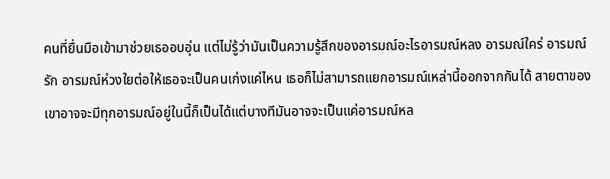คนที่ยื่นมือเข้ามาช่วยเธออบอุ่น แต่ไม่รู้ว่ามันเป็นความรู้สึกของอารมณ์อะไรอารมณ์หลง อารมณ์ใคร่ อารมณ์รัก อารมณ์ห่วงใยต่อให้เธอจะเป็นคนเก่งแค่ไหน เธอก็ไม่สามารถแยกอารมณ์เหล่านี้ออกจากกันได้ สายตาของเขาอาจจะมีทุกอารมณ์อยู่ในนี้ก็เป็นได้แต่บางทีมันอาจจะเป็นแค่อารมณ์หล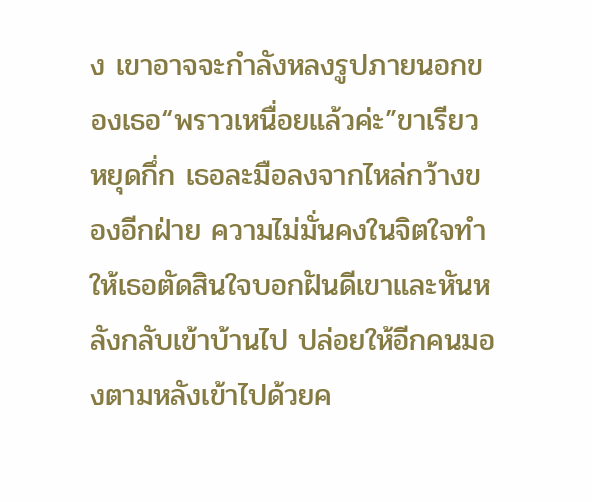ง เขาอาจจะกำลังหลงรูปภายนอกของเธอ“พราวเหนื่อยแล้วค่ะ”ขาเรียวหยุดกึ่ก เธอละมือลงจากไหล่กว้างของอีกฝ่าย ความไม่มั่นคงในจิตใจทำให้เธอตัดสินใจบอกฝันดีเขาและหันหลังกลับเข้าบ้านไป ปล่อยให้อีกคนมองตามหลังเข้าไปด้วยค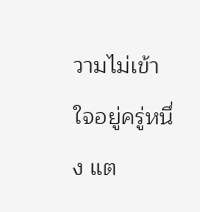วามไม่เข้าใจอยู่ครู่หนึ่ง แต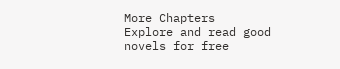More Chapters
Explore and read good novels for free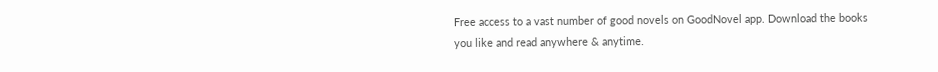Free access to a vast number of good novels on GoodNovel app. Download the books you like and read anywhere & anytime.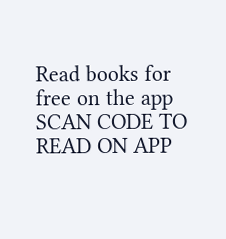Read books for free on the app
SCAN CODE TO READ ON APP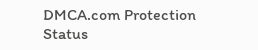DMCA.com Protection Status